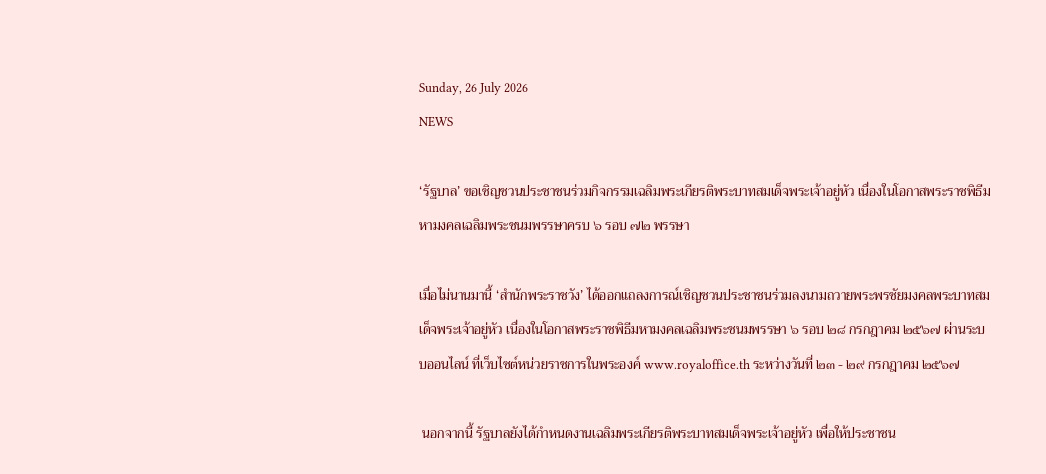Sunday, 26 July 2026
NEWS

‘รัฐบาล’ ขอเชิญชวนประชาชนร่วมกิจกรรมเฉลิมพระเกียรติพระบาทสมเด็จพระเจ้าอยู่หัว เนื่องในโอกาสพระราชพิธีมหามงคลเฉลิมพระชนมพรรษาครบ ๖ รอบ ๗๒ พรรษา

เมื่อไม่นานมานี้ ‘สำนักพระราชวัง’ ได้ออกแถลงการณ์เชิญชวนประชาชนร่วมลงนามถวายพระพรชัยมงคลพระบาทสมเด็จพระเจ้าอยู่หัว เนื่องในโอกาสพระราชพิธีมหามงคลเฉลิมพระชนมพรรษา ๖ รอบ ๒๘ กรกฎาคม ๒๕๖๗ ผ่านระบบออนไลน์ ที่เว็บไซต์หน่วยราชการในพระองค์ www.royaloffice.th ระหว่างวันที่ ๒๓ - ๒๙ กรกฎาคม ๒๕๖๗

 นอกจากนี้ รัฐบาลยังได้กำหนดงานเฉลิมพระเกียรติพระบาทสมเด็จพระเจ้าอยู่หัว เพื่อให้ประชาชน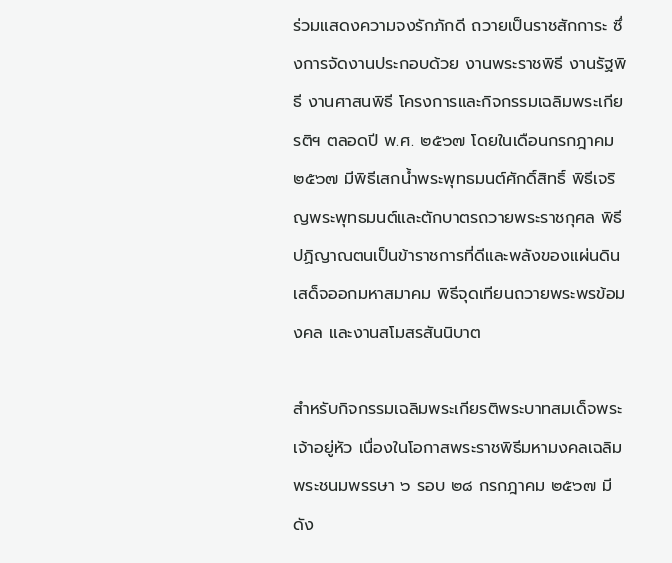ร่วมแสดงความจงรักภักดี ถวายเป็นราชสักการะ ซึ่งการจัดงานประกอบด้วย งานพระราชพิธี งานรัฐพิธี งานศาสนพิธี โครงการและกิจกรรมเฉลิมพระเกียรติฯ ตลอดปี พ.ศ. ๒๕๖๗ โดยในเดือนกรกฎาคม ๒๕๖๗ มีพิธีเสกน้ำพระพุทธมนต์ศักดิ์สิทธิ์ พิธีเจริญพระพุทธมนต์และตักบาตรถวายพระราชกุศล พิธีปฏิญาณตนเป็นข้าราชการที่ดีและพลังของแผ่นดิน เสด็จออกมหาสมาคม พิธีจุดเทียนถวายพระพรข้อมงคล และงานสโมสรสันนิบาต

สำหรับกิจกรรมเฉลิมพระเกียรติพระบาทสมเด็จพระเจ้าอยู่หัว เนื่องในโอกาสพระราชพิธีมหามงคลเฉลิมพระชนมพรรษา ๖ รอบ ๒๘ กรกฎาคม ๒๕๖๗ มีดัง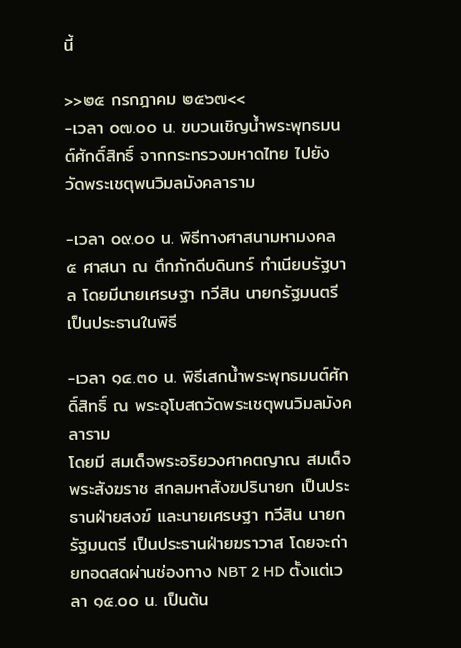นี้

>>๒๕ กรกฎาคม ๒๕๖๗<<
-เวลา ๐๗.๐๐ น. ขบวนเชิญน้ำพระพุทธมนต์ศักดิ์สิทธิ์ จากกระทรวงมหาดไทย ไปยังวัดพระเชตุพนวิมลมังคลาราม

-เวลา ๐๙.๐๐ น. พิธีทางศาสนามหามงคล ๕ ศาสนา ณ ตึกภักดีบดินทร์ ทำเนียบรัฐบาล โดยมีนายเศรษฐา ทวีสิน นายกรัฐมนตรี เป็นประธานในพิธี

-เวลา ๑๔.๓๐ น. พิธีเสกน้ำพระพุทธมนต์ศักดิ์สิทธิ์ ณ พระอุโบสถวัดพระเชตุพนวิมลมังคลาราม
โดยมี สมเด็จพระอริยวงศาคตญาณ สมเด็จพระสังฆราช สกลมหาสังฆปรินายก เป็นประธานฝ่ายสงฆ์ และนายเศรษฐา ทวีสิน นายกรัฐมนตรี เป็นประธานฝ่ายฆราวาส โดยจะถ่ายทอดสดผ่านช่องทาง NBT 2 HD ตั้งแต่เวลา ๑๕.๐๐ น. เป็นต้น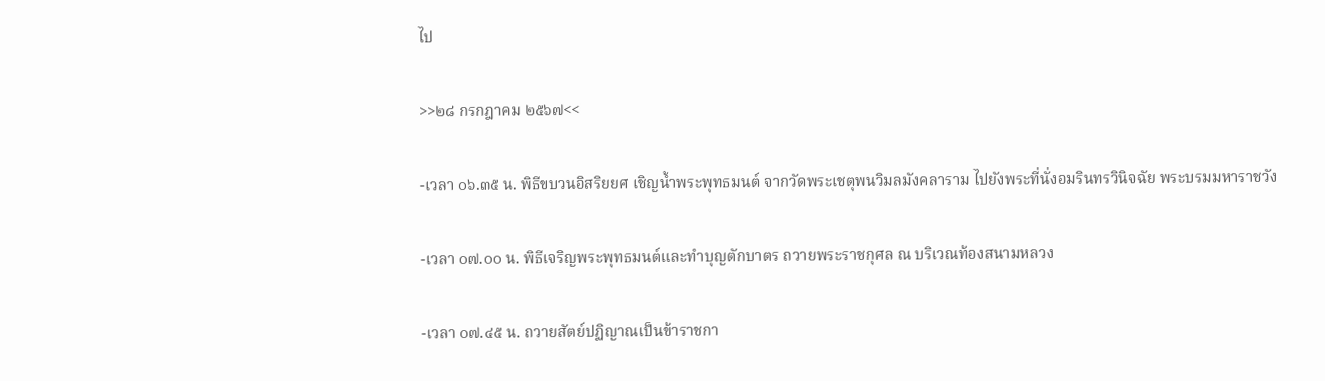ไป

>>๒๘ กรกฎาคม ๒๕๖๗<<

-เวลา ๐๖.๓๕ น. พิธีขบวนอิสริยยศ เชิญน้ำพระพุทธมนต์ จากวัดพระเชตุพนวิมลมังคลาราม ไปยังพระที่นั่งอมรินทรวินิจฉัย พระบรมมหาราชวัง

-เวลา ๐๗.๐๐ น. พิธีเจริญพระพุทธมนต์และทำบุญตักบาตร ถวายพระราชกุศล ณ บริเวณท้องสนามหลวง

-เวลา ๐๗.๔๕ น. ถวายสัตย์ปฏิญาณเป็นข้าราชกา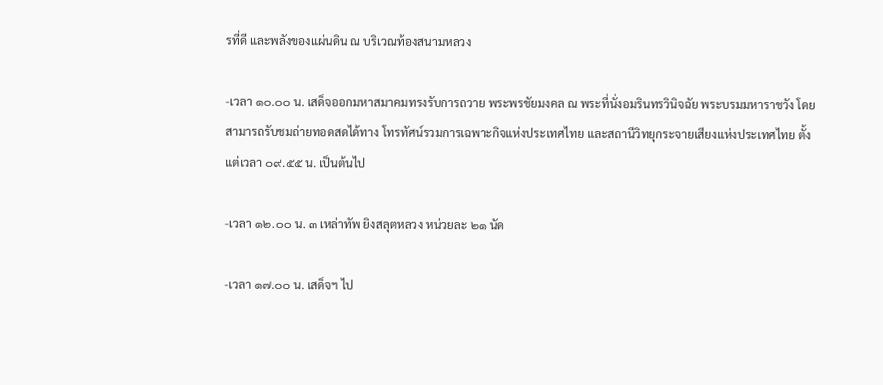รที่ดี และพลังของแผ่นดิน ณ บริเวณท้องสนามหลวง

-เวลา ๑๐.๐๐ น. เสด็จออกมหาสมาคมทรงรับการถวาย พระพรชัยมงคล ณ พระที่นั่งอมรินทรวินิจฉัย พระบรมมหาราชวัง โดยสามารถรับชมถ่ายทอดสดได้ทาง โทรทัศน์รวมการเฉพาะกิจแห่งประเทศไทย และสถานีวิทยุกระจายเสียงแห่งประเทศไทย ตั้งแต่เวลา ๐๙.๕๕ น. เป็นต้นไป

-เวลา ๑๒.๐๐ น. ๓ เหล่าทัพ ยิงสลุตหลวง หน่วยละ ๒๑ นัด

-เวลา ๑๗.๐๐ น. เสด็จฯ ไป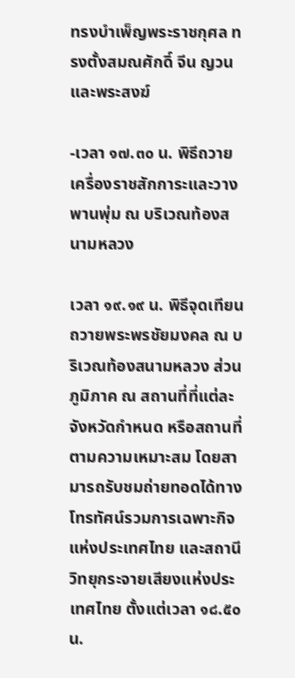ทรงบำเพ็ญพระราชกุศล ทรงตั้งสมณศักดิ์ จีน ญวน และพระสงฆ์

-เวลา ๑๗.๓๐ น. พิธีถวายเครื่องราชสักการะและวางพานพุ่ม ณ บริเวณท้องสนามหลวง

เวลา ๑๙.๑๙ น. พิธีจุดเทียนถวายพระพรชัยมงคล ณ บริเวณท้องสนามหลวง ส่วนภูมิภาค ณ สถานที่ที่แต่ละจังหวัดกำหนด หรือสถานที่ตามความเหมาะสม โดยสามารถรับชมถ่ายทอดได้ทาง โทรทัศน์รวมการเฉพาะกิจแห่งประเทศไทย และสถานีวิทยุกระจายเสียงแห่งประเทศไทย ตั้งแต่เวลา ๑๘.๕๐ น.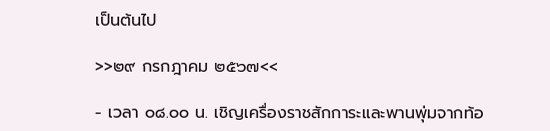เป็นต้นไป

>>๒๙ กรกฎาคม ๒๕๖๗<<

- เวลา ๐๘.๐๐ น. เชิญเครื่องราชสักการะและพานพุ่มจากท้อ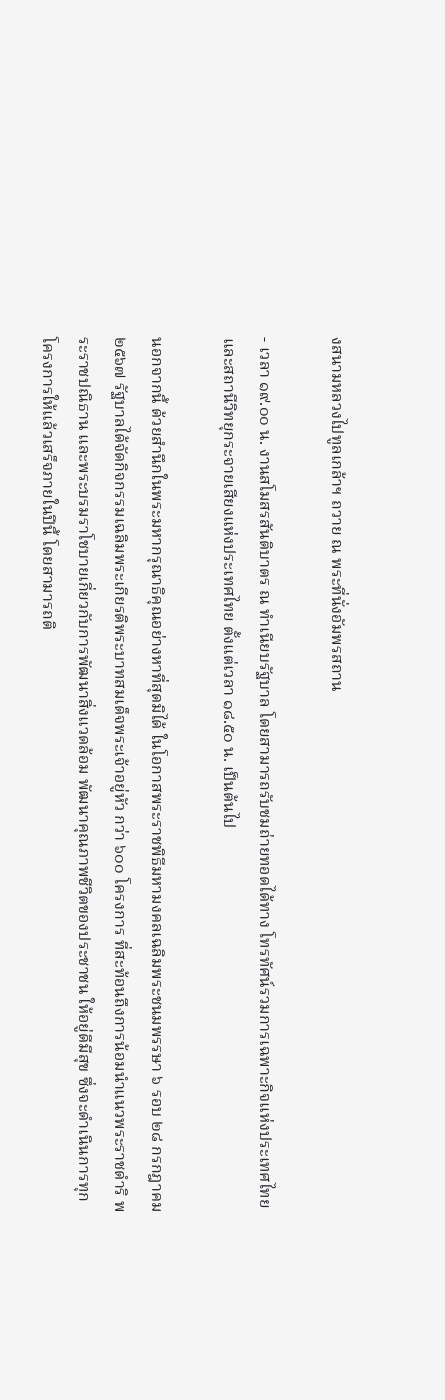งสนามหลวงไปทูลเกล้าฯ ถวาย ณ พระที่นั่งอัมพรสถาน

- เวลา ๑๙.๐๐ น. งานสโมสรสันติบาตร ณ ทำเนียบรัฐบาล โดยสามารถรับชมถ่ายทอดได้ทาง โทรทัศน์รวมการเฉพาะกิจแห่งประเทศไทย และสถานีวิทยุกระจายเสียงแห่งประเทศไทย ตั้งแต่เวลา ๑๘.๕๐ น. เป็นต้นไป

นอกจากนี้ ด้วยสำนึกในพระมหากรุณาธิคุณอย่างหาที่สุดมิได้ ในโอกาสพระราชพิธีมหามงคลเฉลิมพระชนมพรรษา ๖ รอบ ๒๘ กรกฎาคม ๒๕๖๗ รัฐบาลได้จัดกิจกรรมเฉลิมพระเกียรติพระบาทสมเด็จพระเจ้าอยู่หัว กว่า ๖๐๐ โครงการ ที่สะท้อนถึงการน้อมนำแนวพระราชดำริ พระราชปณิธาน และพระบรมราโชบายเกี่ยวกับการพัฒนาสิ่งแวดล้อม พัฒนาคุณภาพชีวิตของประชาชน ให้อยู่ดีมีสุข ซึ่งจะดำเนินการทุกโครงการให้แล้วเสร็จภายในปีนี้ โดยสามารถติ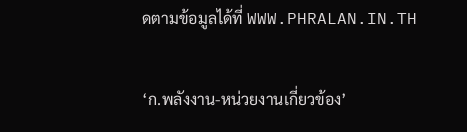ดตามข้อมูลได้ที่ WWW.PHRALAN.IN.TH

‘ก.พลังงาน-หน่วยงานเกี่ยวข้อง’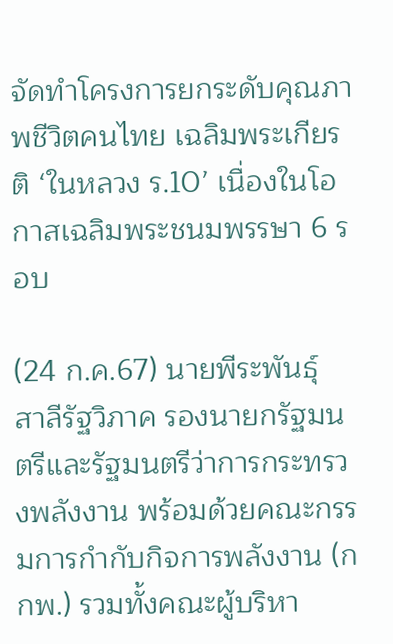จัดทำโครงการยกระดับคุณภาพชีวิตคนไทย เฉลิมพระเกียรติ ‘ในหลวง ร.10’ เนื่องในโอกาสเฉลิมพระชนมพรรษา 6 รอบ

(24 ก.ค.67) นายพีระพันธุ์ สาลีรัฐวิภาค รองนายกรัฐมนตรีและรัฐมนตรีว่าการกระทรวงพลังงาน พร้อมด้วยคณะกรรมการกำกับกิจการพลังงาน (กกพ.) รวมทั้งคณะผู้บริหา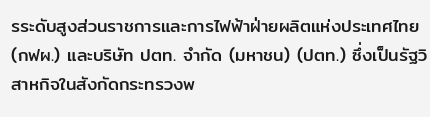รระดับสูงส่วนราชการและการไฟฟ้าฝ่ายผลิตแห่งประเทศไทย (กฟผ.) และบริษัท ปตท. จำกัด (มหาชน) (ปตท.) ซึ่งเป็นรัฐวิสาหกิจในสังกัดกระทรวงพ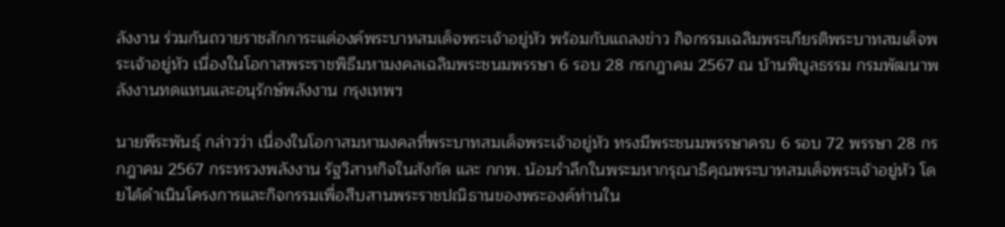ลังงาน ร่วมกันถวายราชสักการะแด่องค์พระบาทสมเด็จพระเจ้าอยู่หัว พร้อมกับแถลงข่าว กิจกรรมเฉลิมพระเกียรติพระบาทสมเด็จพระเจ้าอยู่หัว เนื่องในโอกาสพระราชพิธีมหามงคลเฉลิมพระชนมพรรษา 6 รอบ 28 กรกฎาคม 2567 ณ บ้านพิบูลธรรม กรมพัฒนาพลังงานทดแทนและอนุรักษ์พลังงาน กรุงเทพฯ

นายพีระพันธุ์ กล่าวว่า เนื่องในโอกาสมหามงคลที่พระบาทสมเด็จพระเจ้าอยู่หัว ทรงมีพระชนมพรรษาครบ 6 รอบ 72 พรรษา 28 กรกฎาคม 2567 กระทรวงพลังงาน รัฐวิสาหกิจในสังกัด และ กกพ. น้อมรำลึกในพระมหากรุณาธิคุณพระบาทสมเด็จพระเจ้าอยู่หัว โดยได้ดำเนินโครงการและกิจกรรมเพื่อสืบสานพระราชปณิธานของพระองค์ท่านใน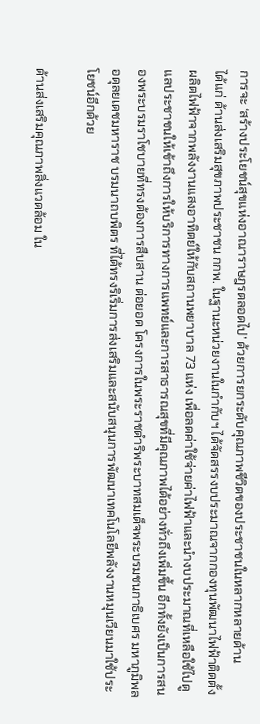การจะ ‘สร้างประโยชน์สุขแห่งอาณาราษฎรตลอดไป’ ด้วยการยกระดับคุณภาพชีวิตของประชาชนในหลากหลายด้าน
ได้แก่ ด้านส่งเสริมสุขภาพประชาชน กกพ. ในฐานะหน่วยงานในกำกับฯ ได้จัดสรรงบประมาณจากกองทุนพัฒนาไฟฟ้าติดตั้งผลิตไฟฟ้าจากพลังงานแสงอาทิตย์ให้กับสถานพยาบาล 73 แห่ง เพื่อลดค่าใช้จ่ายค่าไฟฟ้าและนำงบประมาณที่เหลือใช้ไปดูแลประชาชนให้เข้าถึงการให้บริการทางการแพทย์และการสาธารณสุขที่มีคุณภาพได้อย่างทั่วถึงเพิ่มขึ้น อีกทั้งยังเป็นการสนองพระบรมราโชบายที่ทรงต้องการสืบสาน ต่อยอด โครงการในพระราชดำริพระบาทสมเด็จพระบรมชนกาธิเบศร มหาภูมิพลอดุลยเดชมหาราช บรมนาถบพิตร ที่ได้ทรงริเริ่มการส่งเสริมและสนับสนุนการพัฒนาเทคโนโลยีพลังงานหมุนเวียนมาใช้ประโยชน์อีกด้วย

ด้านส่งเสริมคุณภาพสิ่งแวดล้อม ใน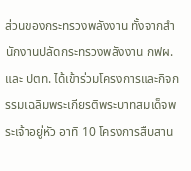ส่วนของกระทรวงพลังงาน ทั้งจากสำนักงานปลัดกระทรวงพลังงาน กฟผ. และ ปตท. ได้เข้าร่วมโครงการและกิจกรรมเฉลิมพระเกียรติพระบาทสมเด็จพระเจ้าอยู่หัว อาทิ 10 โครงการสืบสาน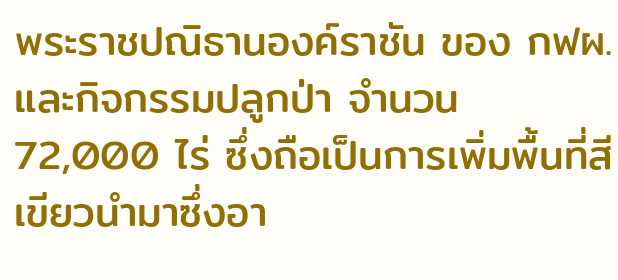พระราชปณิธานองค์ราชัน ของ กฟผ. และกิจกรรมปลูกป่า จำนวน 72,000 ไร่ ซึ่งถือเป็นการเพิ่มพื้นที่สีเขียวนำมาซึ่งอา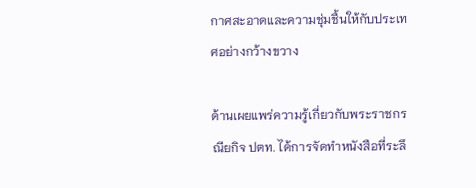กาศสะอาดและความชุ่มชื้นให้กับประเทศอย่างกว้างขวาง

ด้านเผยแพร่ความรู้เกี่ยวกับพระราชกรณียกิจ ปตท. ได้การจัดทำหนังสือที่ระลึ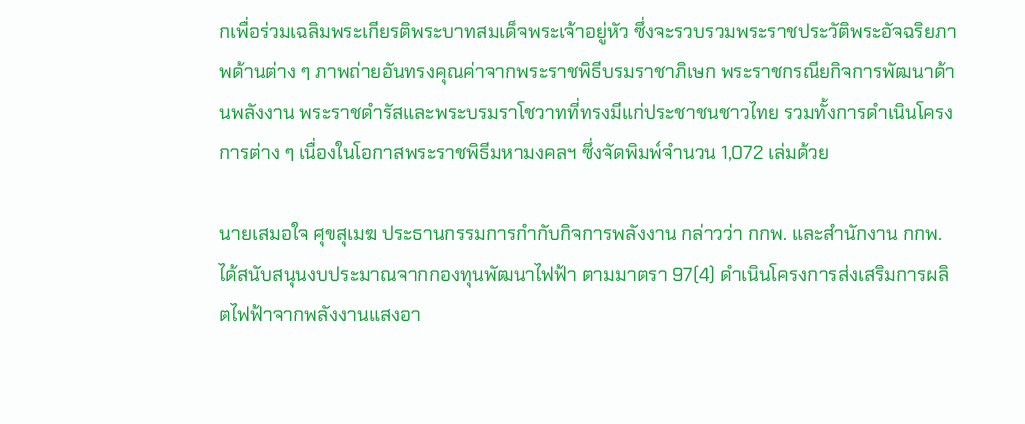กเพื่อร่วมเฉลิมพระเกียรติพระบาทสมเด็จพระเจ้าอยู่หัว ซึ่งจะรวบรวมพระราชประวัติพระอัจฉริยภาพด้านต่าง ๆ ภาพถ่ายอันทรงคุณค่าจากพระราชพิธีบรมราชาภิเษก พระราชกรณียกิจการพัฒนาด้านพลังงาน พระราชดำรัสและพระบรมราโชวาทที่ทรงมีแก่ประชาชนชาวไทย รวมทั้งการดำเนินโครงการต่าง ๆ เนื่องในโอกาสพระราชพิธีมหามงคลฯ ซึ่งจัดพิมพ์จำนวน 1,072 เล่มด้วย

นายเสมอใจ ศุขสุเมฆ ประธานกรรมการกำกับกิจการพลังงาน กล่าวว่า กกพ. และสำนักงาน กกพ.ได้สนับสนุนงบประมาณจากกองทุนพัฒนาไฟฟ้า ตามมาตรา 97(4) ดำเนินโครงการส่งเสริมการผลิตไฟฟ้าจากพลังงานแสงอา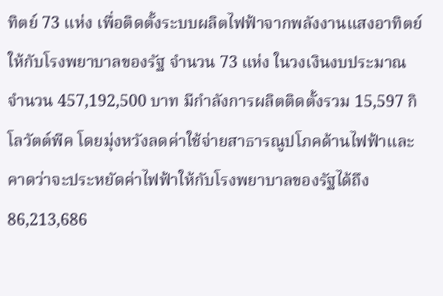ทิตย์ 73 แห่ง เพื่อติดตั้งระบบผลิตไฟฟ้าจากพลังงานแสงอาทิตย์ให้กับโรงพยาบาลของรัฐ จำนวน 73 แห่ง ในวงเงินงบประมาณ จำนวน 457,192,500 บาท มีกำลังการผลิตติดตั้งรวม 15,597 กิโลวัตต์พีค โดยมุ่งหวังลดค่าใช้จ่ายสาธารณูปโภคด้านไฟฟ้าและคาดว่าจะประหยัดค่าไฟฟ้าให้กับโรงพยาบาลของรัฐได้ถึง 86,213,686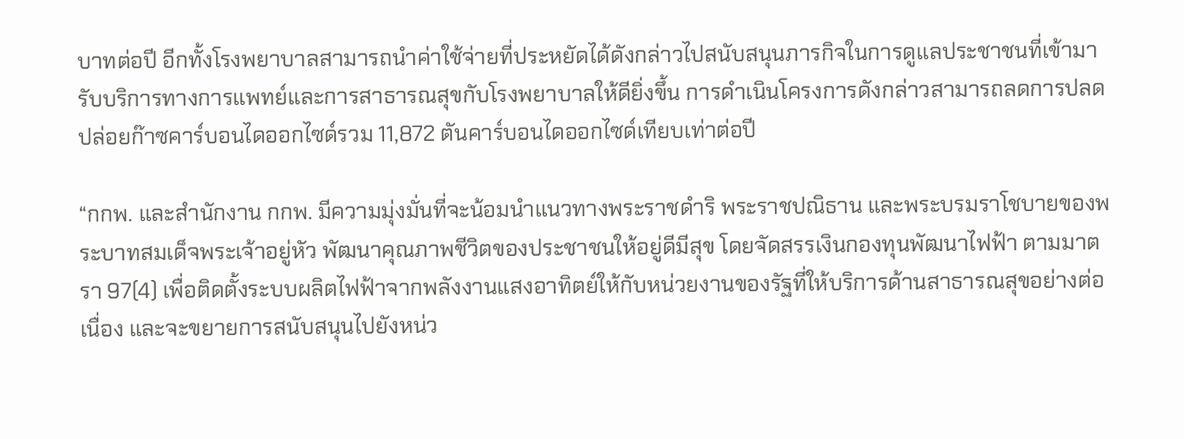บาทต่อปี อีกทั้งโรงพยาบาลสามารถนำค่าใช้จ่ายที่ประหยัดได้ดังกล่าวไปสนับสนุนภารกิจในการดูแลประชาชนที่เข้ามารับบริการทางการแพทย์และการสาธารณสุขกับโรงพยาบาลให้ดียิ่งขึ้น การดำเนินโครงการดังกล่าวสามารถลดการปลดปล่อยก๊าซคาร์บอนไดออกไซด์รวม 11,872 ตันคาร์บอนไดออกไซด์เทียบเท่าต่อปี

“กกพ. และสำนักงาน กกพ. มีความมุ่งมั่นที่จะน้อมนำแนวทางพระราชดำริ พระราชปณิธาน และพระบรมราโชบายของพระบาทสมเด็จพระเจ้าอยู่หัว พัฒนาคุณภาพชีวิตของประชาชนให้อยู่ดีมีสุข โดยจัดสรรเงินกองทุนพัฒนาไฟฟ้า ตามมาตรา 97(4) เพื่อติดตั้งระบบผลิตไฟฟ้าจากพลังงานแสงอาทิตย์ให้กับหน่วยงานของรัฐที่ให้บริการด้านสาธารณสุขอย่างต่อเนื่อง และจะขยายการสนับสนุนไปยังหน่ว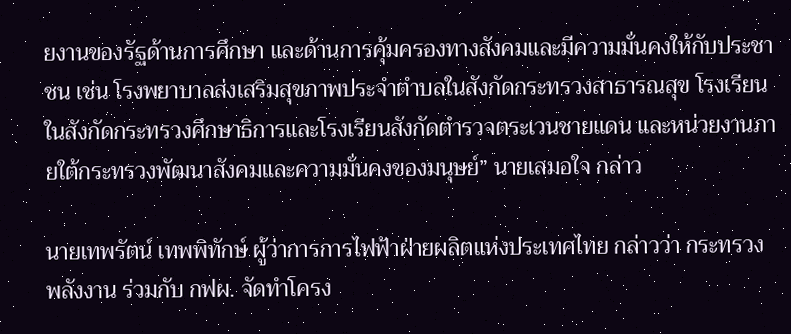ยงานของรัฐด้านการศึกษา และด้านการคุ้มครองทางสังคมและมีความมั่นคงให้กับประชาชน เช่น โรงพยาบาลส่งเสริมสุขภาพประจำตำบลในสังกัดกระทรวงสาธารณสุข โรงเรียนในสังกัดกระทรวงศึกษาธิการและโรงเรียนสังกัดตำรวจตระเวนชายแดน และหน่วยงานภายใต้กระทรวงพัฒนาสังคมและความมั่นคงของมนุษย์” นายเสมอใจ กล่าว

นายเทพรัตน์ เทพพิทักษ์ ผู้ว่าการการไฟฟ้าฝ่ายผลิตแห่งประเทศไทย กล่าวว่า กระทรวงพลังงาน ร่วมกับ กฟผ. จัดทำโครง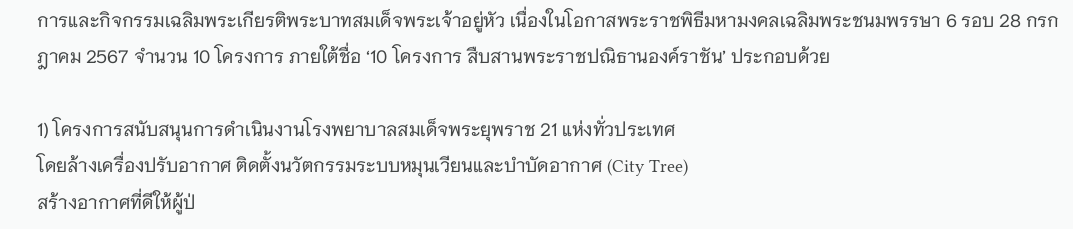การและกิจกรรมเฉลิมพระเกียรติพระบาทสมเด็จพระเจ้าอยู่หัว เนื่องในโอกาสพระราชพิธีมหามงคลเฉลิมพระชนมพรรษา 6 รอบ 28 กรกฎาคม 2567 จำนวน 10 โครงการ ภายใต้ชื่อ ‘10 โครงการ สืบสานพระราชปณิธานองค์ราชัน’ ประกอบด้วย

1) โครงการสนับสนุนการดำเนินงานโรงพยาบาลสมเด็จพระยุพราช 21 แห่งทั่วประเทศ
โดยล้างเครื่องปรับอากาศ ติดตั้งนวัตกรรมระบบหมุนเวียนและบำบัดอากาศ (City Tree)
สร้างอากาศที่ดีให้ผู้ป่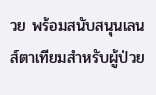วย พร้อมสนับสนุนเลนส์ตาเทียมสำหรับผู้ป่วย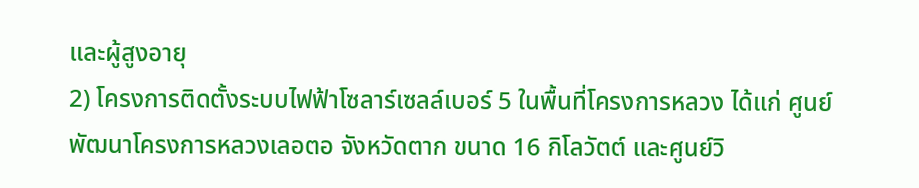และผู้สูงอายุ
2) โครงการติดตั้งระบบไฟฟ้าโซลาร์เซลล์เบอร์ 5 ในพื้นที่โครงการหลวง ได้แก่ ศูนย์พัฒนาโครงการหลวงเลอตอ จังหวัดตาก ขนาด 16 กิโลวัตต์ และศูนย์วิ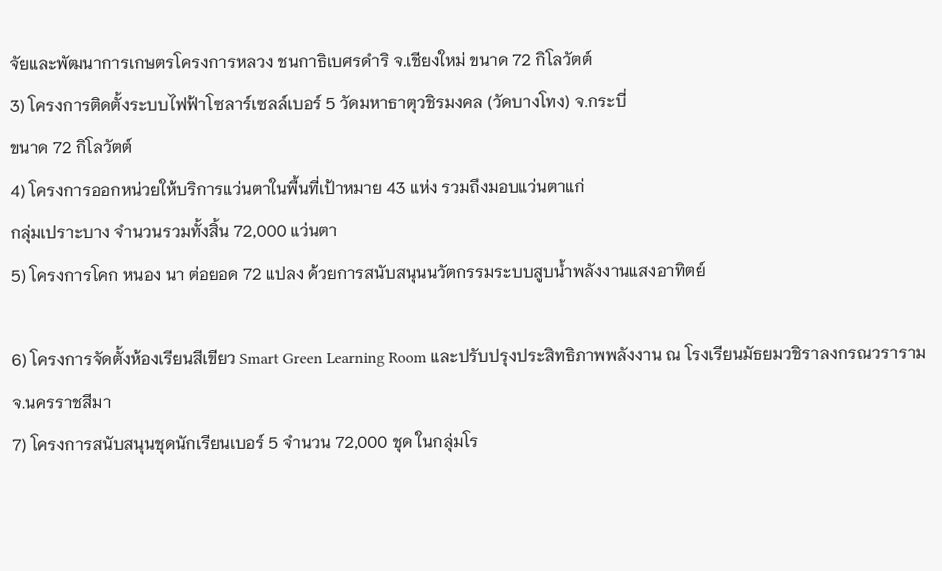จัยและพัฒนาการเกษตรโครงการหลวง ชนกาธิเบศรดำริ จ.เชียงใหม่ ขนาด 72 กิโลวัตต์
3) โครงการติดตั้งระบบไฟฟ้าโซลาร์เซลล์เบอร์ 5 วัดมหาธาตุวชิรมงคล (วัดบางโทง) จ.กระบี่
ขนาด 72 กิโลวัตต์
4) โครงการออกหน่วยให้บริการแว่นตาในพื้นที่เป้าหมาย 43 แห่ง รวมถึงมอบแว่นตาแก่
กลุ่มเปราะบาง จำนวนรวมทั้งสิ้น 72,000 แว่นตา
5) โครงการโคก หนอง นา ต่อยอด 72 แปลง ด้วยการสนับสนุนนวัตกรรมระบบสูบน้ำพลังงานแสงอาทิตย์

6) โครงการจัดตั้งห้องเรียนสีเขียว Smart Green Learning Room และปรับปรุงประสิทธิภาพพลังงาน ณ โรงเรียนมัธยมวชิราลงกรณวราราม จ.นครราชสีมา
7) โครงการสนับสนุนชุดนักเรียนเบอร์ 5 จำนวน 72,000 ชุด ในกลุ่มโร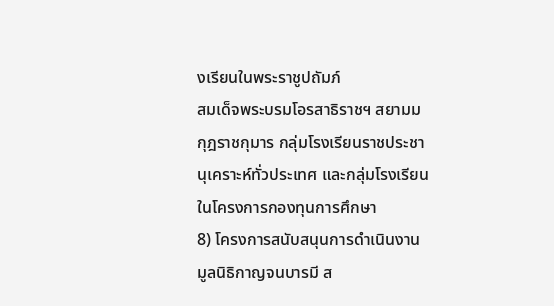งเรียนในพระราชูปถัมภ์
สมเด็จพระบรมโอรสาธิราชฯ สยามมกุฎราชกุมาร กลุ่มโรงเรียนราชประชานุเคราะห์ทั่วประเทศ และกลุ่มโรงเรียนในโครงการกองทุนการศึกษา
8) โครงการสนับสนุนการดำเนินงานมูลนิธิกาญจนบารมี ส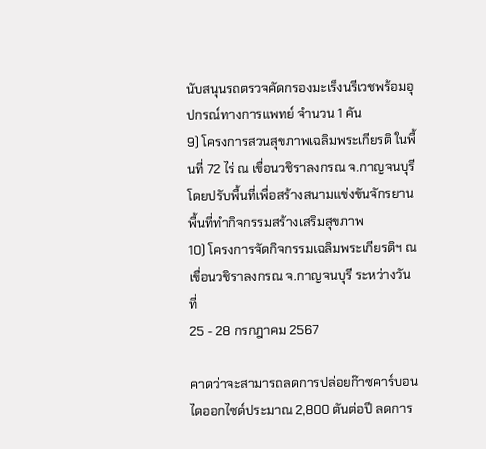นับสนุนรถตรวจคัดกรองมะเร็งนรีเวชพร้อมอุปกรณ์ทางการแพทย์ จำนวน 1 คัน
9) โครงการสวนสุขภาพเฉลิมพระเกียรติ ในพื้นที่ 72 ไร่ ณ เขื่อนวชิราลงกรณ จ.กาญจนบุรี
โดยปรับพื้นที่เพื่อสร้างสนามแข่งขันจักรยาน พื้นที่ทำกิจกรรมสร้างเสริมสุขภาพ
10) โครงการจัดกิจกรรมเฉลิมพระเกียรติฯ ณ เขื่อนวชิราลงกรณ จ.กาญจนบุรี ระหว่างวันที่
25 - 28 กรกฎาคม 2567

คาดว่าจะสามารถลดการปล่อยก๊าซคาร์บอนไดออกไซด์ประมาณ 2,800 ตันต่อปี ลดการ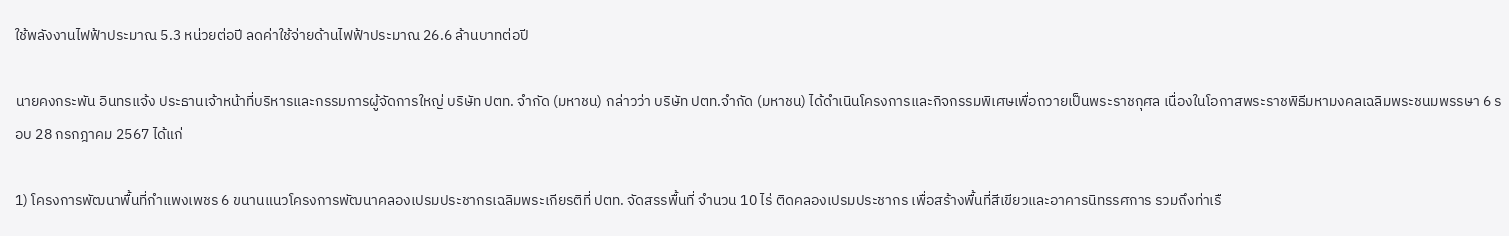ใช้พลังงานไฟฟ้าประมาณ 5.3 หน่วยต่อปี ลดค่าใช้จ่ายด้านไฟฟ้าประมาณ 26.6 ล้านบาทต่อปี

นายคงกระพัน อินทรแจ้ง ประธานเจ้าหน้าที่บริหารและกรรมการผู้จัดการใหญ่ บริษัท ปตท. จำกัด (มหาชน) กล่าวว่า บริษัท ปตท.จำกัด (มหาชน) ได้ดำเนินโครงการและกิจกรรมพิเศษเพื่อถวายเป็นพระราชกุศล เนื่องในโอกาสพระราชพิธีมหามงคลเฉลิมพระชนมพรรษา 6 รอบ 28 กรกฎาคม 2567 ได้แก่

1) โครงการพัฒนาพื้นที่กำแพงเพชร 6 ขนานแนวโครงการพัฒนาคลองเปรมประชากรเฉลิมพระเกียรติที่ ปตท. จัดสรรพื้นที่ จำนวน 10 ไร่ ติดคลองเปรมประชากร เพื่อสร้างพื้นที่สีเขียวและอาคารนิทรรศการ รวมถึงท่าเรื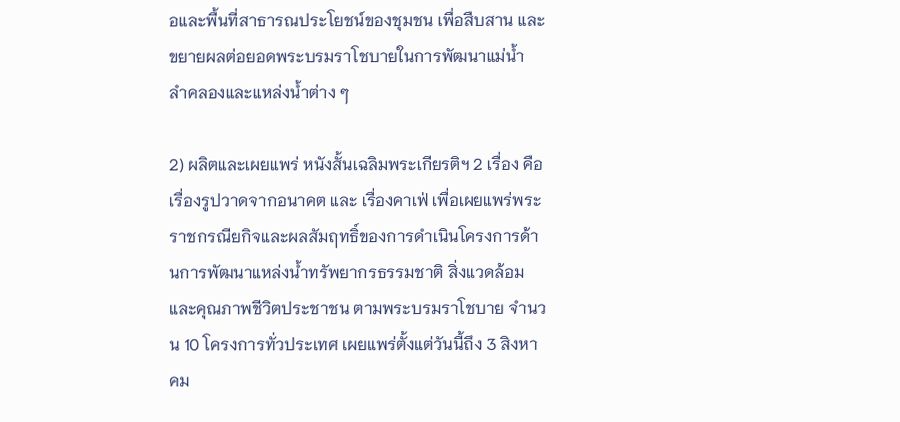อและพื้นที่สาธารณประโยชน์ของชุมชน เพื่อสืบสาน และขยายผลต่อยอดพระบรมราโชบายในการพัฒนาแม่น้ำ ลำคลองและแหล่งน้ำต่าง ๆ

2) ผลิตและเผยแพร่ หนังสั้นเฉลิมพระเกียรติฯ 2 เรื่อง คือ เรื่องรูปวาดจากอนาคต และ เรื่องคาเฟ่ เพื่อเผยแพร่พระราชกรณียกิจและผลสัมฤทธิ์ของการดำเนินโครงการด้านการพัฒนาแหล่งน้ำทรัพยากรธรรมชาติ สิ่งแวดล้อมและคุณภาพชีวิตประชาชน ตามพระบรมราโชบาย จำนวน 10 โครงการทั่วประเทศ เผยแพร่ตั้งแต่วันนี้ถึง 3 สิงหาคม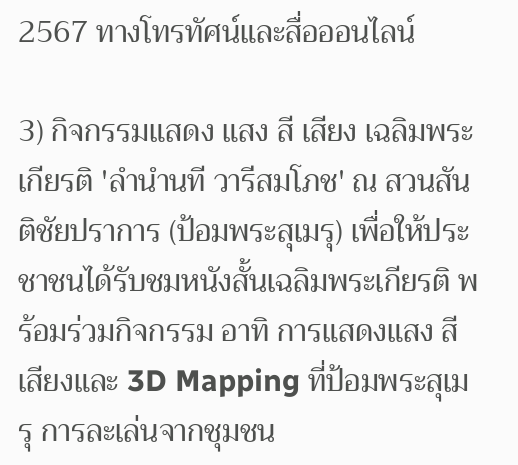2567 ทางโทรทัศน์และสื่อออนไลน์

3) กิจกรรมแสดง แสง สี เสียง เฉลิมพระเกียรติ 'ลำนำนที วารีสมโภช' ณ สวนสันติชัยปราการ (ป้อมพระสุเมรุ) เพื่อให้ประชาชนได้รับชมหนังสั้นเฉลิมพระเกียรติ พร้อมร่วมกิจกรรม อาทิ การแสดงแสง สี เสียงและ 3D Mapping ที่ป้อมพระสุเมรุ การละเล่นจากชุมชน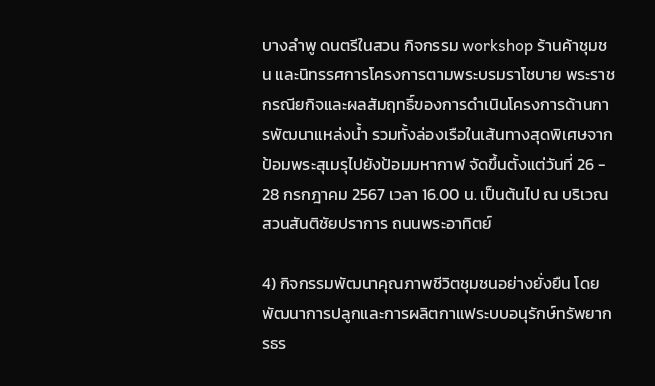บางลำพู ดนตรีในสวน กิจกรรม workshop ร้านค้าชุมชน และนิทรรศการโครงการตามพระบรมราโชบาย พระราชกรณียกิจและผลสัมฤทธิ์ของการดำเนินโครงการด้านการพัฒนาแหล่งน้ำ รวมทั้งล่องเรือในเส้นทางสุดพิเศษจากป้อมพระสุเมรุไปยังป้อมมหากาฬ จัดขึ้นตั้งแต่วันที่ 26 - 28 กรกฎาคม 2567 เวลา 16.00 น. เป็นต้นไป ณ บริเวณสวนสันติชัยปราการ ถนนพระอาทิตย์

4) กิจกรรมพัฒนาคุณภาพชีวิตชุมชนอย่างยั่งยืน โดยพัฒนาการปลูกและการผลิตกาแฟระบบอนุรักษ์ทรัพยากรธร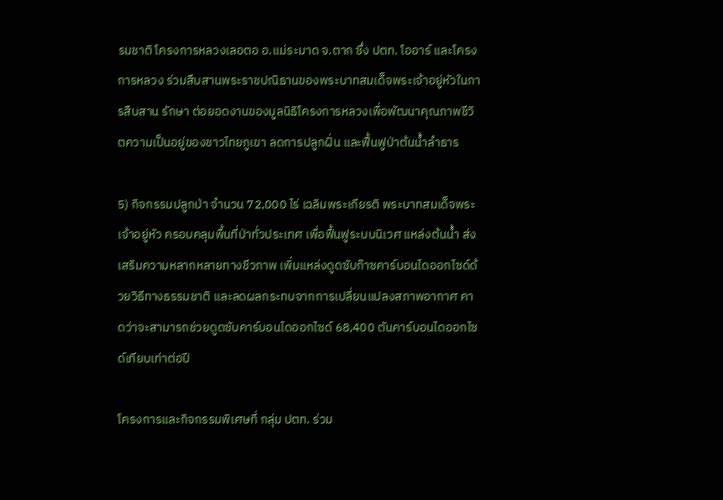รมชาติ โครงการหลวงเลอตอ อ.แม่ระมาด จ.ตาก ซึ่ง ปตท. โออาร์ และโครงการหลวง ร่วมสืบสานพระราชปณิธานของพระบาทสมเด็จพระเจ้าอยู่หัวในการสืบสาน รักษา ต่อยอดงานของมูลนิธิโครงการหลวงเพื่อพัฒนาคุณภาพชีวิตความเป็นอยู่ของชาวไทยภูเขา ลดการปลูกฝิ่น และฟื้นฟูป่าต้นน้ำลำธาร

5) กิจกรรมปลูกป่า จำนวน 72,000 ไร่ เฉลิมพระเกียรติ พระบาทสมเด็จพระเจ้าอยู่หัว ครอบคลุมพื้นที่ป่าทั่วประเทศ เพื่อฟื้นฟูระบบนิเวศ แหล่งต้นน้ำ ส่งเสริมความหลากหลายทางชีวภาพ เพิ่มแหล่งดูดซับก๊าซคาร์บอนไดออกไซด์ด้วยวิธีทางธรรมชาติ และลดผลกระทบจากการเปลี่ยนแปลงสภาพอากาศ คาดว่าจะสามารถช่วยดูดซับคาร์บอนไดออกไซด์ 68,400 ตันคาร์บอนไดออกไซด์เทียบเท่าต่อปี

โครงการและกิจกรรมพิเศษที่ กลุ่ม ปตท. ร่วม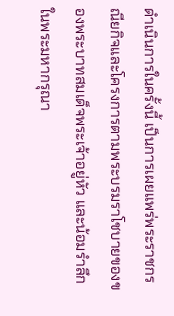ดำเนินการในครั้งนี้ เป็นการเผยแพร่พระราชกรณียกิจและโครงการตามพระบรมราโชบายของของพระบาทสมเด็จพระเจ้าอยู่หัว และน้อมรำลึกในพระมหากรุณา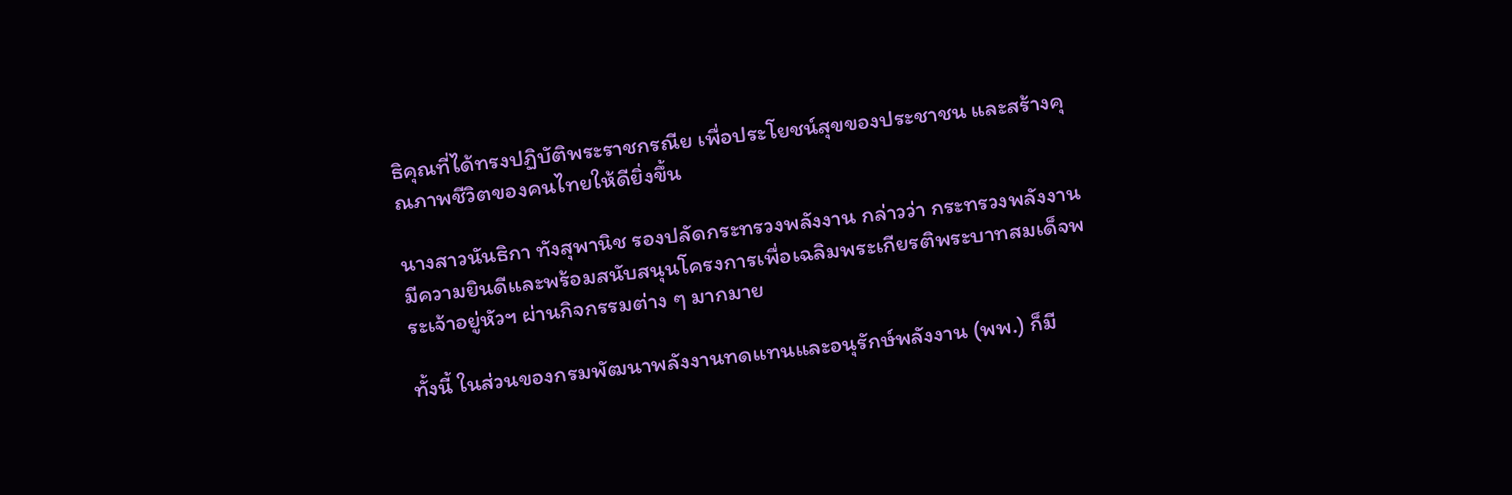ธิคุณที่ได้ทรงปฏิบัติพระราชกรณีย เพื่อประโยชน์สุขของประชาชน และสร้างคุณภาพชีวิตของคนไทยให้ดียิ่งขึ้น

นางสาวนันธิกา ทังสุพานิช รองปลัดกระทรวงพลังงาน กล่าวว่า กระทรวงพลังงานมีความยินดีและพร้อมสนับสนุนโครงการเพื่อเฉลิมพระเกียรติพระบาทสมเด็จพระเจ้าอยู่หัวฯ ผ่านกิจกรรมต่าง ๆ มากมาย

ทั้งนี้ ในส่วนของกรมพัฒนาพลังงานทดแทนและอนุรักษ์พลังงาน (พพ.) ก็มี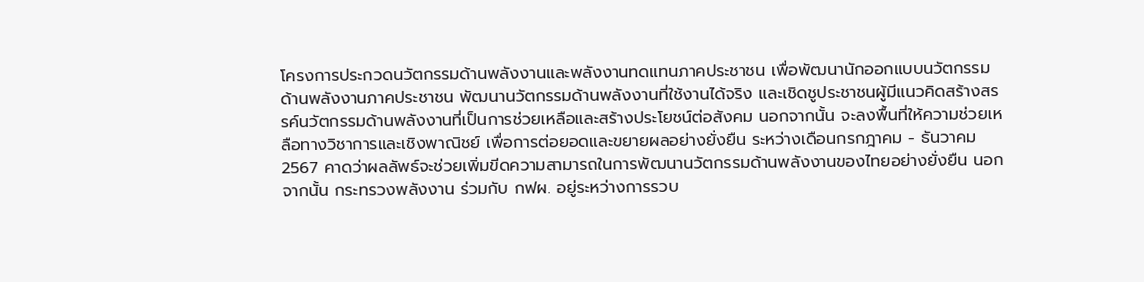โครงการประกวดนวัตกรรมด้านพลังงานและพลังงานทดแทนภาคประชาชน เพื่อพัฒนานักออกแบบนวัตกรรมด้านพลังงานภาคประชาชน พัฒนานวัตกรรมด้านพลังงานที่ใช้งานได้จริง และเชิดชูประชาชนผู้มีแนวคิดสร้างสรรค์นวัตกรรมด้านพลังงานที่เป็นการช่วยเหลือและสร้างประโยชน์ต่อสังคม นอกจากนั้น จะลงพื้นที่ให้ความช่วยเหลือทางวิชาการและเชิงพาณิชย์ เพื่อการต่อยอดและขยายผลอย่างยั่งยืน ระหว่างเดือนกรกฎาคม - ธันวาคม 2567 คาดว่าผลลัพธ์จะช่วยเพิ่มขีดความสามารถในการพัฒนานวัตกรรมด้านพลังงานของไทยอย่างยั่งยืน นอกจากนั้น กระทรวงพลังงาน ร่วมกับ กฟผ. อยู่ระหว่างการรวบ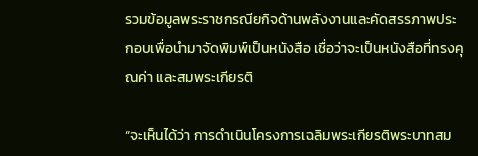รวมข้อมูลพระราชกรณียกิจด้านพลังงานและคัดสรรภาพประกอบเพื่อนำมาจัดพิมพ์เป็นหนังสือ เชื่อว่าจะเป็นหนังสือที่ทรงคุณค่า และสมพระเกียรติ

“จะเห็นได้ว่า การดำเนินโครงการเฉลิมพระเกียรติพระบาทสม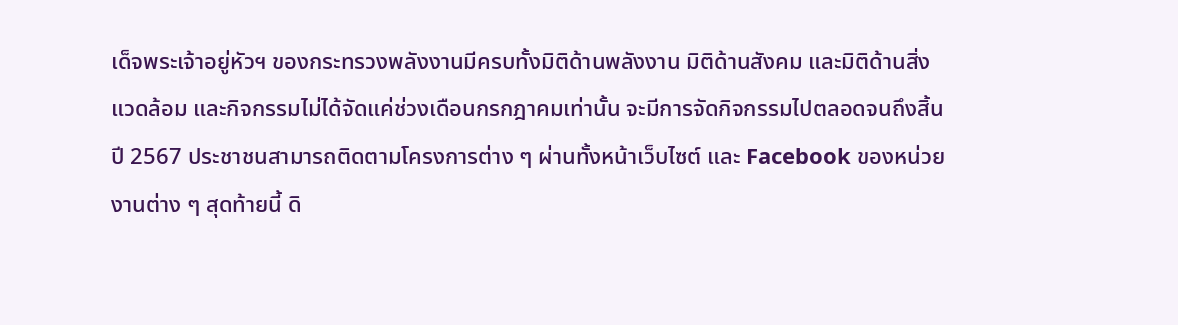เด็จพระเจ้าอยู่หัวฯ ของกระทรวงพลังงานมีครบทั้งมิติด้านพลังงาน มิติด้านสังคม และมิติด้านสิ่งแวดล้อม และกิจกรรมไม่ได้จัดแค่ช่วงเดือนกรกฎาคมเท่านั้น จะมีการจัดกิจกรรมไปตลอดจนถึงสิ้นปี 2567 ประชาชนสามารถติดตามโครงการต่าง ๆ ผ่านทั้งหน้าเว็บไซต์ และ Facebook ของหน่วยงานต่าง ๆ สุดท้ายนี้ ดิ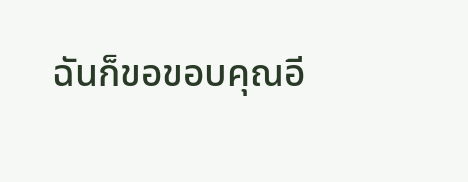ฉันก็ขอขอบคุณอี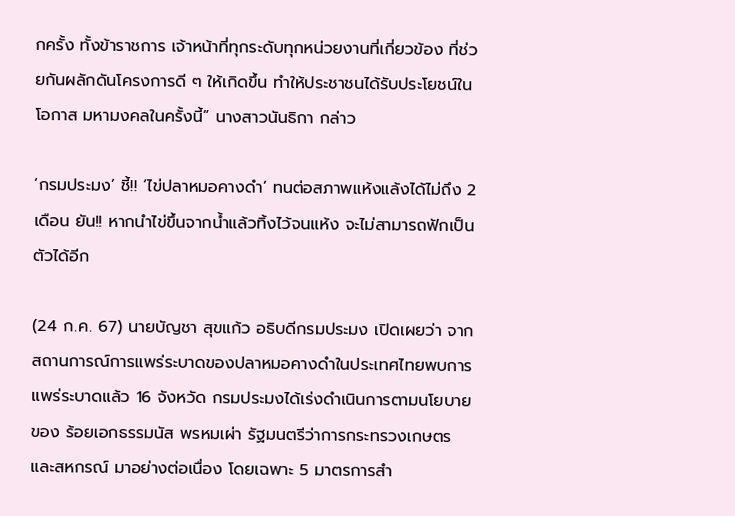กครั้ง ทั้งข้าราชการ เจ้าหน้าที่ทุกระดับทุกหน่วยงานที่เกี่ยวข้อง ที่ช่วยกันผลักดันโครงการดี ๆ ให้เกิดขึ้น ทำให้ประชาชนได้รับประโยชน์ในโอกาส มหามงคลในครั้งนี้” นางสาวนันธิกา กล่าว

‘กรมประมง’ ชี้!! ‘ไข่ปลาหมอคางดำ’ ทนต่อสภาพแห้งแล้งได้ไม่ถึง 2 เดือน ยัน!! หากนำไข่ขึ้นจากน้ำแล้วทิ้งไว้จนแห้ง จะไม่สามารถฟักเป็นตัวได้อีก

(24 ก.ค. 67) นายบัญชา สุขแก้ว อธิบดีกรมประมง เปิดเผยว่า จากสถานการณ์การแพร่ระบาดของปลาหมอคางดำในประเทศไทยพบการแพร่ระบาดแล้ว 16 จังหวัด กรมประมงได้เร่งดำเนินการตามนโยบายของ ร้อยเอกธรรมนัส พรหมเผ่า รัฐมนตรีว่าการกระทรวงเกษตรและสหกรณ์ มาอย่างต่อเนื่อง โดยเฉพาะ 5 มาตรการสำ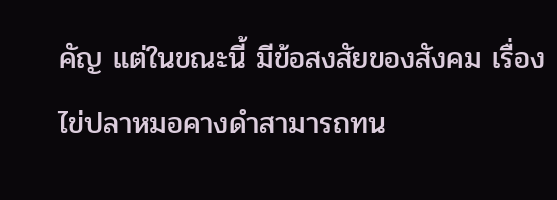คัญ แต่ในขณะนี้ มีข้อสงสัยของสังคม เรื่อง ไข่ปลาหมอคางดำสามารถทน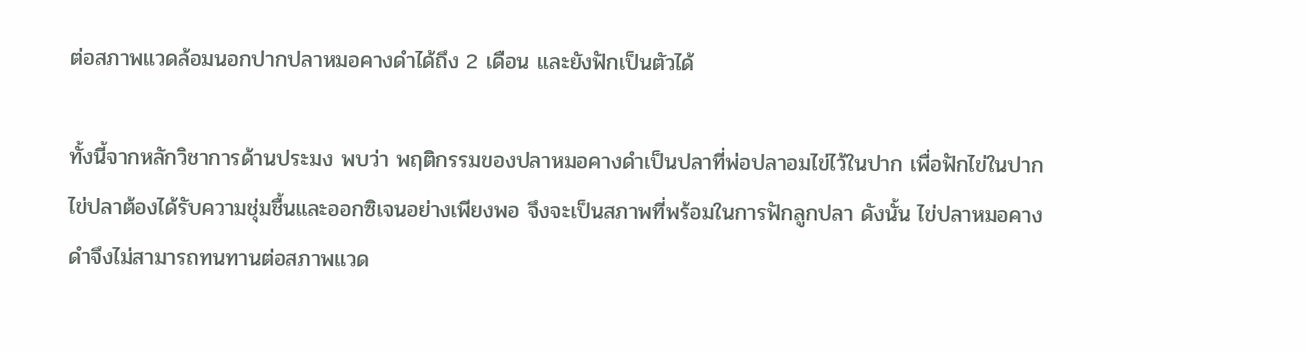ต่อสภาพแวดล้อมนอกปากปลาหมอคางดำได้ถึง 2 เดือน และยังฟักเป็นตัวได้

ทั้งนี้จากหลักวิชาการด้านประมง พบว่า พฤติกรรมของปลาหมอคางดำเป็นปลาที่พ่อปลาอมไข่ไว้ในปาก เพื่อฟักไข่ในปากไข่ปลาต้องได้รับความชุ่มชื้นและออกซิเจนอย่างเพียงพอ จึงจะเป็นสภาพที่พร้อมในการฟักลูกปลา ดังนั้น ไข่ปลาหมอคางดำจึงไม่สามารถทนทานต่อสภาพแวด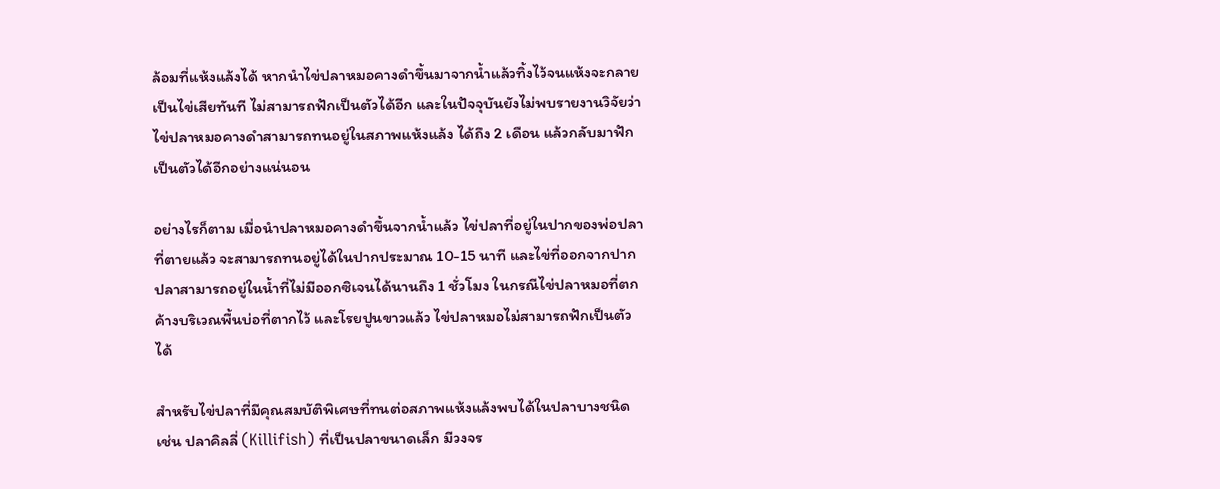ล้อมที่แห้งแล้งได้ หากนำไข่ปลาหมอคางดำขึ้นมาจากน้ำแล้วทิ้งไว้จนแห้งจะกลายเป็นไข่เสียทันที ไม่สามารถฟักเป็นตัวได้อีก และในปัจจุบันยังไม่พบรายงานวิจัยว่าไข่ปลาหมอคางดำสามารถทนอยู่ในสภาพแห้งแล้ง ได้ถึง 2 เดือน แล้วกลับมาฟักเป็นตัวได้อีกอย่างแน่นอน

อย่างไรก็ตาม เมื่อนำปลาหมอคางดำขึ้นจากน้ำแล้ว ไข่ปลาที่อยู่ในปากของพ่อปลาที่ตายแล้ว จะสามารถทนอยู่ได้ในปากประมาณ 10-15 นาที และไข่ที่ออกจากปากปลาสามารถอยู่ในน้ำที่ไม่มีออกซิเจนได้นานถึง 1 ชั่วโมง ในกรณีไข่ปลาหมอที่ตกค้างบริเวณพื้นบ่อที่ตากไว้ และโรยปูนขาวแล้ว ไข่ปลาหมอไม่สามารถฟักเป็นตัวได้

สำหรับไข่ปลาที่มีคุณสมบัติพิเศษที่ทนต่อสภาพแห้งแล้งพบได้ในปลาบางชนิด เช่น ปลาคิลลี่ (Killifish) ที่เป็นปลาขนาดเล็ก มีวงจร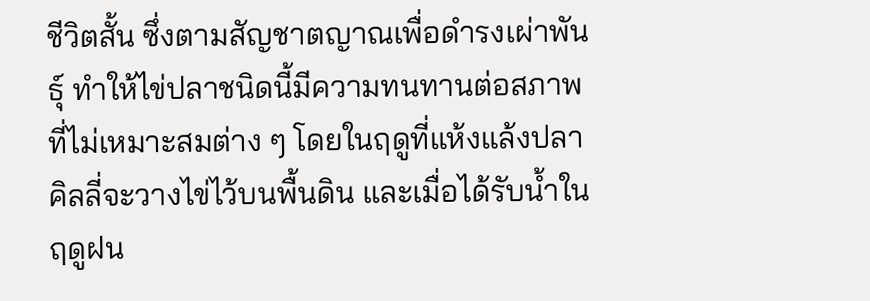ชีวิตสั้น ซึ่งตามสัญชาตญาณเพื่อดำรงเผ่าพันธุ์ ทำให้ไข่ปลาชนิดนี้มีความทนทานต่อสภาพที่ไม่เหมาะสมต่าง ๆ โดยในฤดูที่แห้งแล้งปลาคิลลี่จะวางไข่ไว้บนพื้นดิน และเมื่อได้รับน้ำในฤดูฝน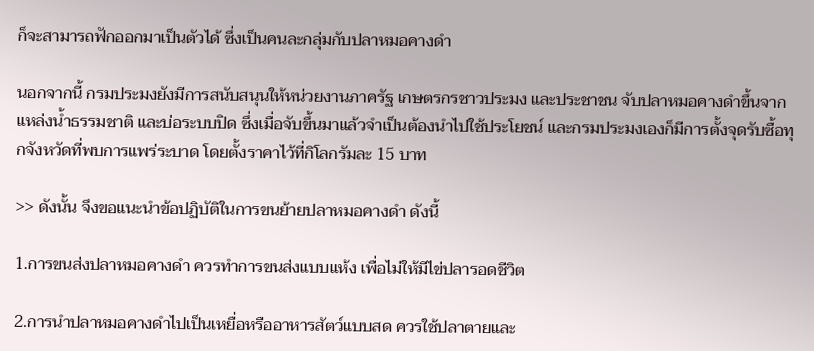ก็จะสามารถฟักออกมาเป็นตัวได้ ซึ่งเป็นคนละกลุ่มกับปลาหมอคางดำ

นอกจากนี้ กรมประมงยังมีการสนับสนุนให้หน่วยงานภาครัฐ เกษตรกรชาวประมง และประชาชน จับปลาหมอคางดำขึ้นจากแหล่งน้ำธรรมชาติ และบ่อระบบปิด ซึ่งเมื่อจับขึ้นมาแล้วจำเป็นต้องนำไปใช้ประโยชน์ และกรมประมงเองก็มีการตั้งจุดรับซื้อทุกจังหวัดที่พบการแพร่ระบาด โดยตั้งราคาไว้ที่กิโลกรัมละ 15 บาท

>> ดังนั้น จึงขอแนะนำข้อปฏิบัติในการขนย้ายปลาหมอคางดำ ดังนี้

1.การขนส่งปลาหมอคางดำ ควรทำการขนส่งแบบแห้ง เพื่อไม่ให้มีไข่ปลารอดชีวิต

2.การนำปลาหมอคางดำไปเป็นเหยื่อหรืออาหารสัตว์แบบสด ควรใช้ปลาตายและ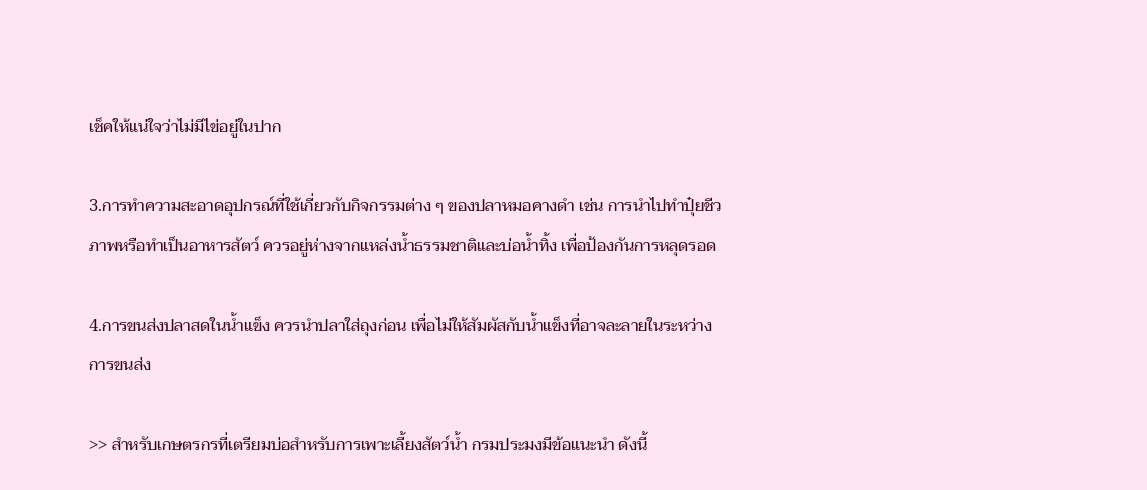เช็คให้แน่ใจว่าไม่มีไข่อยู่ในปาก

3.การทำความสะอาดอุปกรณ์ที่ใช้เกี่ยวกับกิจกรรมต่าง ๆ ของปลาหมอคางดำ เช่น การนำไปทำปุ๋ยชีวภาพหรือทำเป็นอาหารสัตว์ ควรอยู่ห่างจากแหล่งน้ำธรรมชาติและบ่อน้ำทิ้ง เพื่อป้องกันการหลุดรอด

4.การขนส่งปลาสดในน้ำแข็ง ควรนำปลาใส่ถุงก่อน เพื่อไม่ให้สัมผัสกับน้ำแข็งที่อาจละลายในระหว่างการขนส่ง

>> สำหรับเกษตรกรที่เตรียมบ่อสำหรับการเพาะเลี้ยงสัตว์น้ำ กรมประมงมีข้อแนะนำ ดังนี้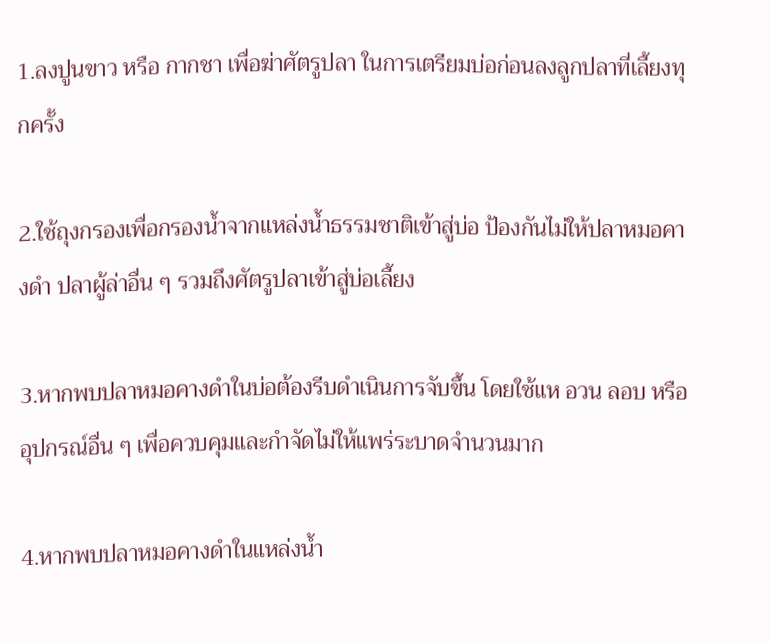1.ลงปูนขาว หรือ กากชา เพื่อฆ่าศัตรูปลา ในการเตรียมบ่อก่อนลงลูกปลาที่เลี้ยงทุกครั้ง

2.ใช้ถุงกรองเพื่อกรองน้ำจากแหล่งน้ำธรรมชาติเข้าสู่บ่อ ป้องกันไม่ให้ปลาหมอคางดำ ปลาผู้ล่าอื่น ๆ รวมถึงศัตรูปลาเข้าสู่บ่อเลี้ยง

3.หากพบปลาหมอคางดำในบ่อต้องรีบดำเนินการจับขึ้น โดยใช้แห อวน ลอบ หรืออุปกรณ์อื่น ๆ เพื่อควบคุมและกำจัดไม่ให้แพร่ระบาดจำนวนมาก

4.หากพบปลาหมอคางดำในแหล่งน้ำ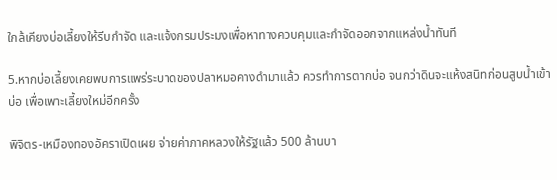ใกล้เคียงบ่อเลี้ยงให้รีบกำจัด และแจ้งกรมประมงเพื่อหาทางควบคุมและกำจัดออกจากแหล่งน้ำทันที

5.หากบ่อเลี้ยงเคยพบการแพร่ระบาดของปลาหมอคางดำมาแล้ว ควรทำการตากบ่อ จนกว่าดินจะแห้งสนิทก่อนสูบน้ำเข้าบ่อ เพื่อเพาะเลี้ยงใหม่อีกครั้ง

พิจิตร-เหมืองทองอัคราเปิดเผย จ่ายค่าภาคหลวงให้รัฐแล้ว 500 ล้านบา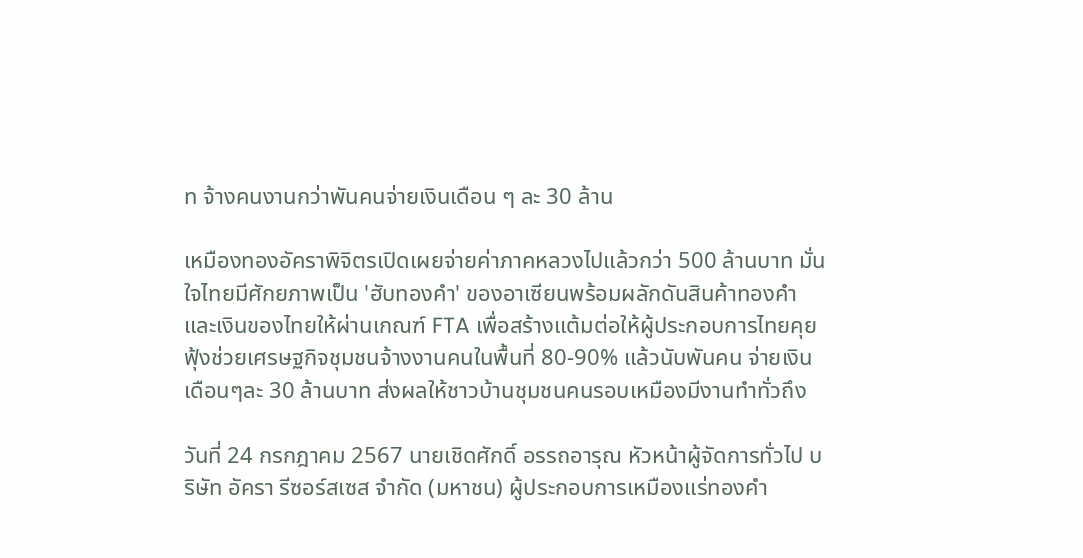ท จ้างคนงานกว่าพันคนจ่ายเงินเดือน ๆ ละ 30 ล้าน

เหมืองทองอัคราพิจิตรเปิดเผยจ่ายค่าภาคหลวงไปแล้วกว่า 500 ล้านบาท มั่นใจไทยมีศักยภาพเป็น 'ฮับทองคำ' ของอาเซียนพร้อมผลักดันสินค้าทองคำและเงินของไทยให้ผ่านเกณฑ์ FTA เพื่อสร้างแต้มต่อให้ผู้ประกอบการไทยคุยฟุ้งช่วยเศรษฐกิจชุมชนจ้างงานคนในพื้นที่ 80-90% แล้วนับพันคน จ่ายเงินเดือนๆละ 30 ล้านบาท ส่งผลให้ชาวบ้านชุมชนคนรอบเหมืองมีงานทำทั่วถึง

วันที่ 24 กรกฎาคม 2567 นายเชิดศักดิ์ อรรถอารุณ หัวหน้าผู้จัดการทั่วไป บริษัท อัครา รีซอร์สเซส จำกัด (มหาชน) ผู้ประกอบการเหมืองแร่ทองคำ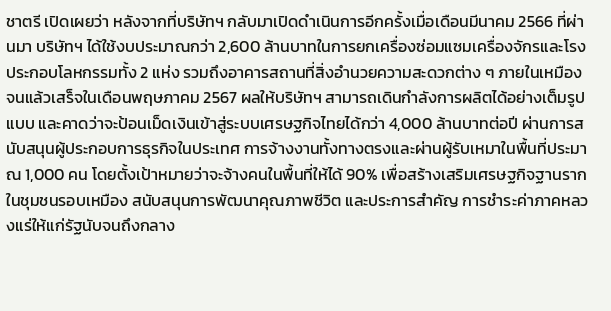ชาตรี เปิดเผยว่า หลังจากที่บริษัทฯ กลับมาเปิดดำเนินการอีกครั้งเมื่อเดือนมีนาคม 2566 ที่ผ่านมา บริษัทฯ ได้ใช้งบประมาณกว่า 2,600 ล้านบาทในการยกเครื่องซ่อมแซมเครื่องจักรและโรงประกอบโลหกรรมทั้ง 2 แห่ง รวมถึงอาคารสถานที่สิ่งอำนวยความสะดวกต่าง ๆ ภายในเหมือง จนแล้วเสร็จในเดือนพฤษภาคม 2567 ผลให้บริษัทฯ สามารถเดินกำลังการผลิตได้อย่างเต็มรูปแบบ และคาดว่าจะป้อนเม็ดเงินเข้าสู่ระบบเศรษฐกิจไทยได้กว่า 4,000 ล้านบาทต่อปี ผ่านการสนับสนุนผู้ประกอบการธุรกิจในประเทศ การจ้างงานทั้งทางตรงและผ่านผู้รับเหมาในพื้นที่ประมาณ 1,000 คน โดยตั้งเป้าหมายว่าจะจ้างคนในพื้นที่ให้ได้ 90% เพื่อสร้างเสริมเศรษฐกิจฐานรากในชุมชนรอบเหมือง สนับสนุนการพัฒนาคุณภาพชีวิต และประการสำคัญ การชำระค่าภาคหลวงแร่ให้แก่รัฐนับจนถึงกลาง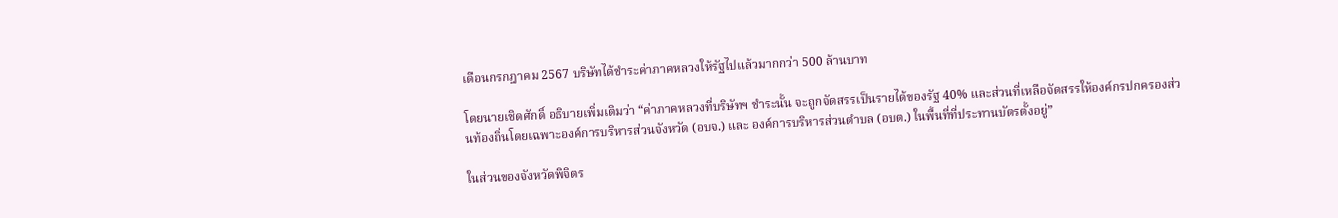เดือนกรกฎาคม 2567 บริษัทได้ชำระค่าภาคหลวงให้รัฐไปแล้วมากกว่า 500 ล้านบาท

โดยนายเชิดศักดิ์ อธิบายเพิ่มเติมว่า “ค่าภาคหลวงที่บริษัทฯ ชำระนั้น จะถูกจัดสรรเป็นรายได้ของรัฐ 40% และส่วนที่เหลือจัดสรรให้องค์กรปกครองส่วนท้องถิ่นโดยเฉพาะองค์การบริหารส่วนจังหวัด (อบจ.) และ องค์การบริหารส่วนตำบล (อบต.) ในพื้นที่ที่ประทานบัตรตั้งอยู่”

ในส่วนของจังหวัดพิจิตร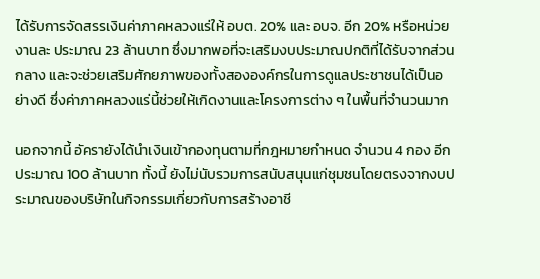ได้รับการจัดสรรเงินค่าภาคหลวงแร่ให้ อบต. 20% และ อบจ. อีก 20% หรือหน่วยงานละ ประมาณ 23 ล้านบาท ซึ่งมากพอที่จะเสริมงบประมาณปกติที่ได้รับจากส่วนกลาง และจะช่วยเสริมศักยภาพของทั้งสององค์กรในการดูแลประชาชนได้เป็นอย่างดี ซึ่งค่าภาคหลวงแร่นี้ช่วยให้เกิดงานและโครงการต่าง ๆ ในพื้นที่จำนวนมาก

นอกจากนี้ อัครายังได้นำเงินเข้ากองทุนตามที่กฎหมายกำหนด จำนวน 4 กอง อีกประมาณ 100 ล้านบาท ทั้งนี้ ยังไม่นับรวมการสนับสนุนแก่ชุมชนโดยตรงจากงบประมาณของบริษัทในกิจกรรมเกี่ยวกับการสร้างอาชี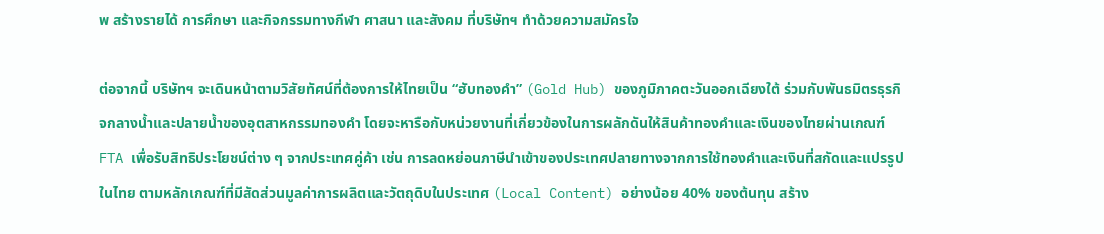พ สร้างรายได้ การศึกษา และกิจกรรมทางกีฬา ศาสนา และสังคม ที่บริษัทฯ ทำด้วยความสมัครใจ

ต่อจากนี้ บริษัทฯ จะเดินหน้าตามวิสัยทัศน์ที่ต้องการให้ไทยเป็น “ฮับทองคำ” (Gold Hub) ของภูมิภาคตะวันออกเฉียงใต้ ร่วมกับพันธมิตรธุรกิจกลางน้ำและปลายน้ำของอุตสาหกรรมทองคำ โดยจะหารือกับหน่วยงานที่เกี่ยวข้องในการผลักดันให้สินค้าทองคำและเงินของไทยผ่านเกณฑ์ FTA เพื่อรับสิทธิประโยชน์ต่าง ๆ จากประเทศคู่ค้า เช่น การลดหย่อนภาษีนำเข้าของประเทศปลายทางจากการใช้ทองคำและเงินที่สกัดและแปรรูปในไทย ตามหลักเกณฑ์ที่มีสัดส่วนมูลค่าการผลิตและวัตถุดิบในประเทศ (Local Content) อย่างน้อย 40% ของต้นทุน สร้าง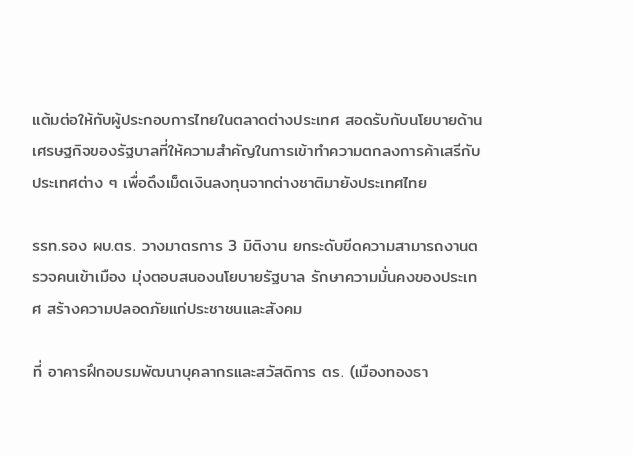แต้มต่อให้กับผู้ประกอบการไทยในตลาดต่างประเทศ สอดรับกับนโยบายด้านเศรษฐกิจของรัฐบาลที่ให้ความสำคัญในการเข้าทำความตกลงการค้าเสรีกับประเทศต่าง ๆ เพื่อดึงเม็ดเงินลงทุนจากต่างชาติมายังประเทศไทย

รรท.รอง ผบ.ตร. วางมาตรการ 3 มิติงาน ยกระดับขีดความสามารถงานตรวจคนเข้าเมือง มุ่งตอบสนองนโยบายรัฐบาล รักษาความมั่นคงของประเทศ สร้างความปลอดภัยแก่ประชาชนและสังคม

ที่ อาคารฝึกอบรมพัฒนาบุคลากรและสวัสดิการ ตร. (เมืองทองธา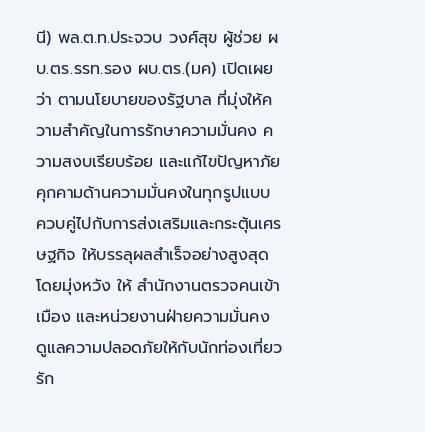นี) พล.ต.ท.ประจวบ วงศ์สุข ผู้ช่วย ผบ.ตร.รรท.รอง ผบ.ตร.(มค) เปิดเผยว่า ตามนโยบายของรัฐบาล ที่มุ่งให้ความสำคัญในการรักษาความมั่นคง ความสงบเรียบร้อย และแก้ไขปัญหาภัยคุกคามด้านความมั่นคงในทุกรูปแบบ ควบคู่ไปกับการส่งเสริมและกระตุ้นเศรษฐกิจ ให้บรรลุผลสำเร็จอย่างสูงสุด โดยมุ่งหวัง ให้ สำนักงานตรวจคนเข้าเมือง และหน่วยงานฝ่ายความมั่นคง ดูแลความปลอดภัยให้กับนักท่องเที่ยว รัก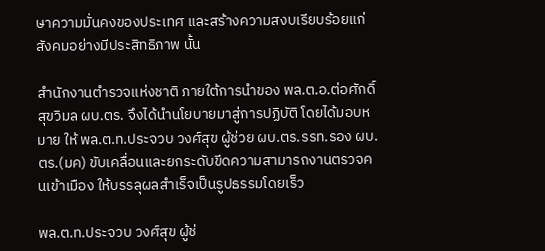ษาความมั่นคงของประเทศ และสร้างความสงบเรียบร้อยแก่สังคมอย่างมีประสิทธิภาพ นั้น

สำนักงานตำรวจแห่งชาติ ภายใต้การนำของ พล.ต.อ.ต่อศักดิ์ สุขวิมล ผบ.ตร. จึงได้นำนโยบายมาสู่การปฏิบัติ โดยได้มอบหมาย ให้ พล.ต.ท.ประจวบ วงศ์สุข ผู้ช่วย ผบ.ตร.รรท.รอง ผบ.ตร.(มค) ขับเคลื่อนและยกระดับขีดความสามารถงานตรวจคนเข้าเมือง ให้บรรลุผลสำเร็จเป็นรูปธรรมโดยเร็ว

พล.ต.ท.ประจวบ วงศ์สุข ผู้ช่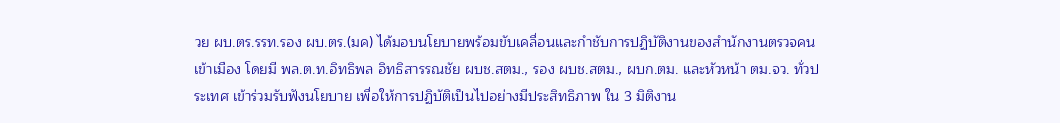วย ผบ.ตร.รรท.รอง ผบ.ตร.(มค) ได้มอบนโยบายพร้อมขับเคลื่อนและกำชับการปฏิบัติงานของสำนักงานตรวจคนเข้าเมือง โดยมี พล.ต.ท.อิทธิพล อิทธิสารรณชัย ผบช.สตม., รอง ผบช.สตม., ผบก.ตม. และหัวหน้า ตม.จว. ทั่วประเทศ เข้าร่วมรับฟังนโยบาย เพื่อให้การปฏิบัติเป็นไปอย่างมีประสิทธิภาพ ใน 3 มิติงาน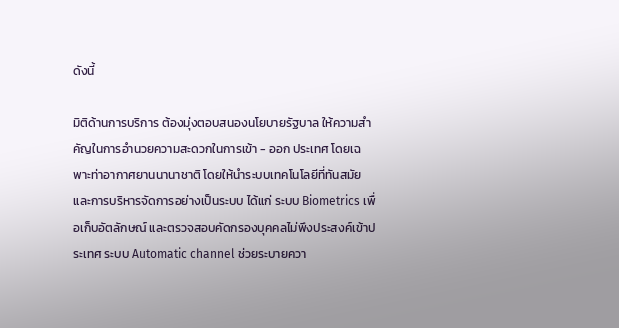ดังนี้

มิติด้านการบริการ ต้องมุ่งตอบสนองนโยบายรัฐบาล ให้ความสำคัญในการอำนวยความสะดวกในการเข้า - ออก ประเทศ โดยเฉพาะท่าอากาศยานนานาชาติ โดยให้นำระบบเทคโนโลยีที่ทันสมัย และการบริหารจัดการอย่างเป็นระบบ ได้แก่ ระบบ Biometrics เพื่อเก็บอัตลักษณ์ และตรวจสอบคัดกรองบุคคลไม่พึงประสงค์เข้าประเทศ ระบบ Automatic channel ช่วยระบายควา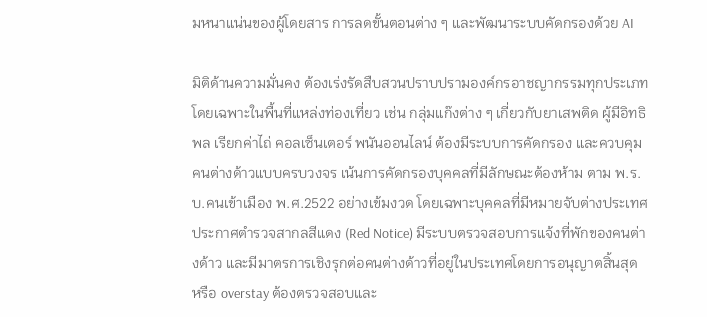มหนาแน่นของผู้โดยสาร การลดขั้นตอนต่าง ๆ และพัฒนาระบบคัดกรองด้วย AI

มิติด้านความมั่นคง ต้องเร่งรัดสืบสวนปราบปรามองค์กรอาชญากรรมทุกประเภท โดยเฉพาะในพื้นที่แหล่งท่องเที่ยว เช่น กลุ่มแก๊งต่าง ๆ เกี่ยวกับยาเสพติด ผู้มีอิทธิพล เรียกค่าไถ่ คอลเซ็นเตอร์ พนันออนไลน์ ต้องมีระบบการคัดกรอง และควบคุมคนต่างด้าวแบบครบวงจร เน้นการคัดกรองบุคคลที่มีลักษณะต้องห้าม ตาม พ.ร.บ.คนเข้าเมือง พ.ศ.2522 อย่างเข้มงวด โดยเฉพาะบุคคลที่มีหมายจับต่างประเทศ ประกาศตำรวจสากลสีแดง (Red Notice) มีระบบตรวจสอบการแจ้งที่พักของคนต่างด้าว และมีมาตรการเชิงรุกต่อคนต่างด้าวที่อยู่ในประเทศโดยการอนุญาตสิ้นสุด หรือ overstay ต้องตรวจสอบและ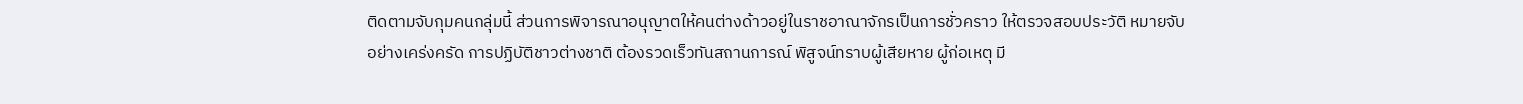ติดตามจับกุมคนกลุ่มนี้ ส่วนการพิจารณาอนุญาตให้คนต่างด้าวอยู่ในราชอาณาจักรเป็นการชั่วคราว ให้ตรวจสอบประวัติ หมายจับอย่างเคร่งครัด การปฏิบัติชาวต่างชาติ ต้องรวดเร็วทันสถานการณ์ พิสูจน์ทราบผู้เสียหาย ผู้ก่อเหตุ มี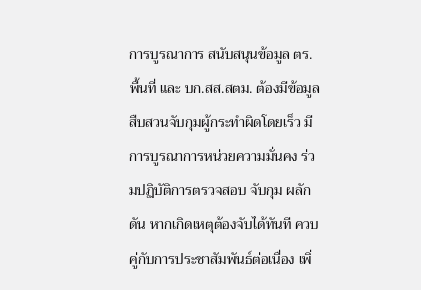การบูรณาการ สนับสนุนข้อมูล ตร. พื้นที่ และ บก.สส.สตม. ต้องมีข้อมูลสืบสวนจับกุมผู้กระทำผิดโดยเร็ว มีการบูรณาการหน่วยความมั่นคง ร่วมปฏิบัติการตรวจสอบ จับกุม ผลักดัน หากเกิดเหตุต้องจับได้ทันที ควบคู่กับการประชาสัมพันธ์ต่อเนื่อง เพิ่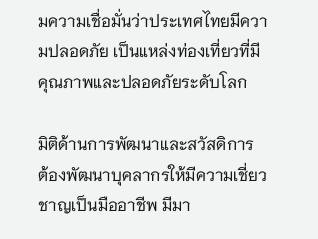มความเชื่อมั่นว่าประเทศไทยมีความปลอดภัย เป็นแหล่งท่องเที่ยวที่มีคุณภาพและปลอดภัยระดับโลก

มิติด้านการพัฒนาและสวัสดิการ ต้องพัฒนาบุคลากรให้มีความเชี่ยวชาญเป็นมืออาชีพ มีมา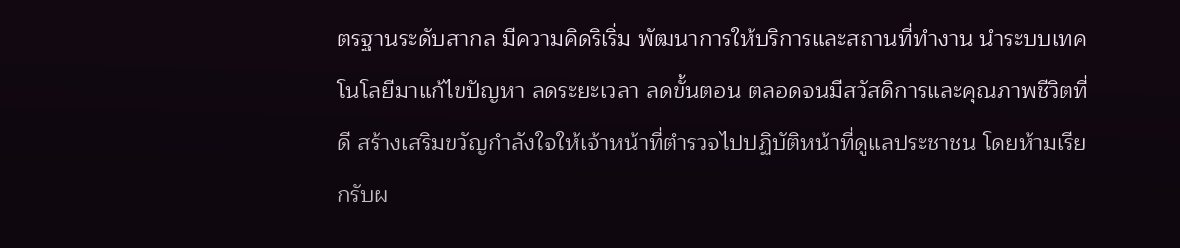ตรฐานระดับสากล มีความคิดริเริ่ม พัฒนาการให้บริการและสถานที่ทำงาน นำระบบเทคโนโลยีมาแก้ไขปัญหา ลดระยะเวลา ลดขั้นตอน ตลอดจนมีสวัสดิการและคุณภาพชีวิตที่ดี สร้างเสริมขวัญกำลังใจให้เจ้าหน้าที่ตำรวจไปปฏิบัติหน้าที่ดูแลประชาชน โดยห้ามเรียกรับผ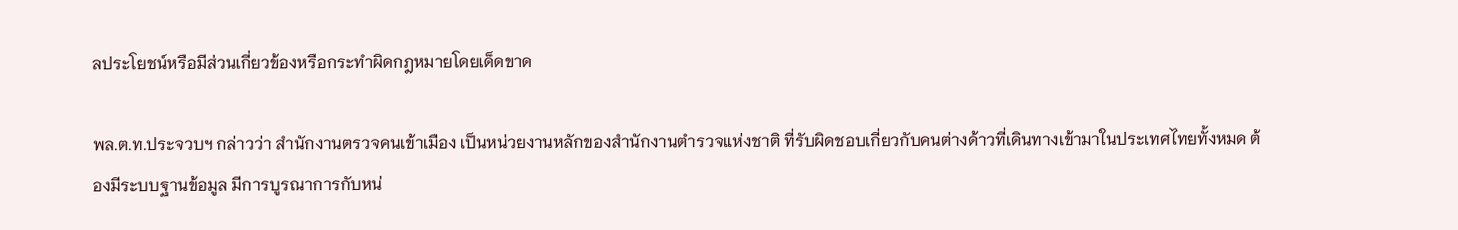ลประโยชน์หรือมีส่วนเกี่ยวข้องหรือกระทำผิดกฎหมายโดยเด็ดขาด

พล.ต.ท.ประจวบฯ กล่าวว่า สำนักงานตรวจคนเข้าเมือง เป็นหน่วยงานหลักของสำนักงานตำรวจแห่งชาติ ที่รับผิดชอบเกี่ยวกับคนต่างด้าวที่เดินทางเข้ามาในประเทศไทยทั้งหมด ต้องมีระบบฐานข้อมูล มีการบูรณาการกับหน่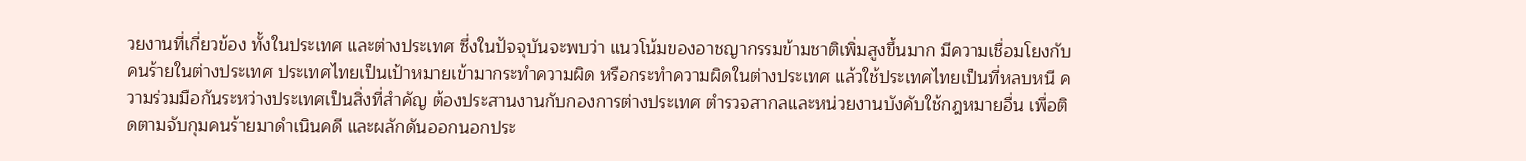วยงานที่เกี่ยวข้อง ทั้งในประเทศ และต่างประเทศ ซึ่งในปัจจุบันจะพบว่า แนวโน้มของอาชญากรรมข้ามชาติเพิ่มสูงขึ้นมาก มีความเชื่อมโยงกับคนร้ายในต่างประเทศ ประเทศไทยเป็นเป้าหมายเข้ามากระทำความผิด หรือกระทำความผิดในต่างประเทศ แล้วใช้ประเทศไทยเป็นที่หลบหนี ความร่วมมือกันระหว่างประเทศเป็นสิ่งที่สำคัญ ต้องประสานงานกับกองการต่างประเทศ ตำรวจสากลและหน่วยงานบังคับใช้กฎหมายอื่น เพื่อติดตามจับกุมคนร้ายมาดำเนินคดี และผลักดันออกนอกประ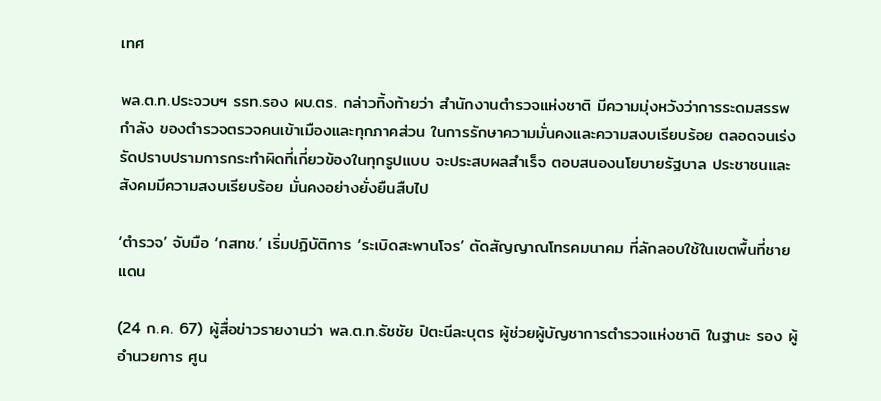เทศ

พล.ต.ท.ประจวบฯ รรท.รอง ผบ.ตร. กล่าวทิ้งท้ายว่า สำนักงานตำรวจแห่งชาติ มีความมุ่งหวังว่าการระดมสรรพกำลัง ของตำรวจตรวจคนเข้าเมืองและทุกภาคส่วน ในการรักษาความมั่นคงและความสงบเรียบร้อย ตลอดจนเร่งรัดปราบปรามการกระทำผิดที่เกี่ยวข้องในทุกรูปแบบ จะประสบผลสำเร็จ ตอบสนองนโยบายรัฐบาล ประชาชนและสังคมมีความสงบเรียบร้อย มั่นคงอย่างยั่งยืนสืบไป

‘ตำรวจ’ จับมือ ‘กสทช.’ เริ่มปฏิบัติการ ‘ระเบิดสะพานโจร’ ตัดสัญญาณโทรคมนาคม ที่ลักลอบใช้ในเขตพื้นที่ชายแดน

(24 ก.ค. 67) ผู้สื่อข่าวรายงานว่า พล.ต.ท.ธัชชัย ปิตะนีละบุตร ผู้ช่วยผู้บัญชาการตำรวจแห่งชาติ ในฐานะ รอง ผู้อำนวยการ ศูน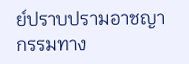ย์ปราบปรามอาชญากรรมทาง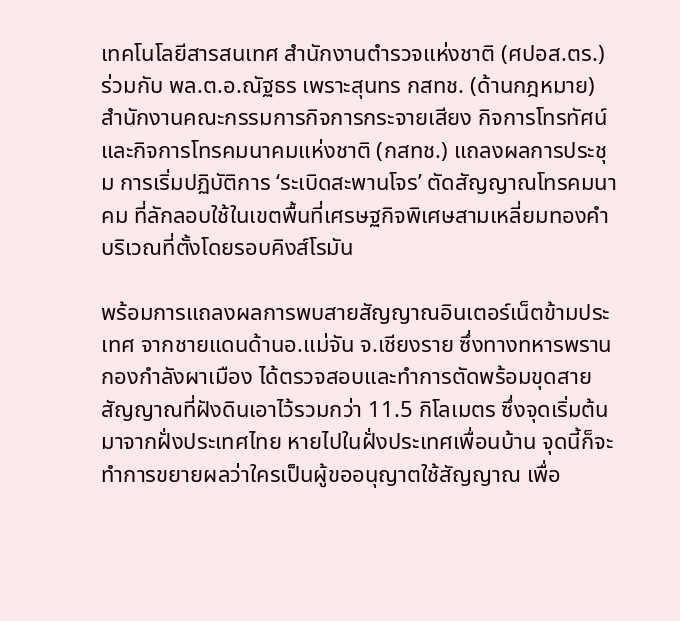เทคโนโลยีสารสนเทศ สำนักงานตำรวจแห่งชาติ (ศปอส.ตร.) ร่วมกับ พล.ต.อ.ณัฐธร เพราะสุนทร กสทช. (ด้านกฎหมาย) สำนักงานคณะกรรมการกิจการกระจายเสียง กิจการโทรทัศน์ และกิจการโทรคมนาคมแห่งชาติ (กสทช.) แถลงผลการประชุม การเริ่มปฏิบัติการ ‘ระเบิดสะพานโจร’ ตัดสัญญาณโทรคมนาคม ที่ลักลอบใช้ในเขตพื้นที่เศรษฐกิจพิเศษสามเหลี่ยมทองคำ บริเวณที่ตั้งโดยรอบคิงส์โรมัน

พร้อมการแถลงผลการพบสายสัญญาณอินเตอร์เน็ตข้ามประเทศ จากชายแดนด้านอ.แม่จัน จ.เชียงราย ซึ่งทางทหารพราน กองกำลังผาเมือง ได้ตรวจสอบและทำการตัดพร้อมขุดสายสัญญาณที่ฝังดินเอาไว้รวมกว่า 11.5 กิโลเมตร ซึ่งจุดเริ่มต้นมาจากฝั่งประเทศไทย หายไปในฝั่งประเทศเพื่อนบ้าน จุดนี้ก็จะทำการขยายผลว่าใครเป็นผู้ขออนุญาตใช้สัญญาณ เพื่อ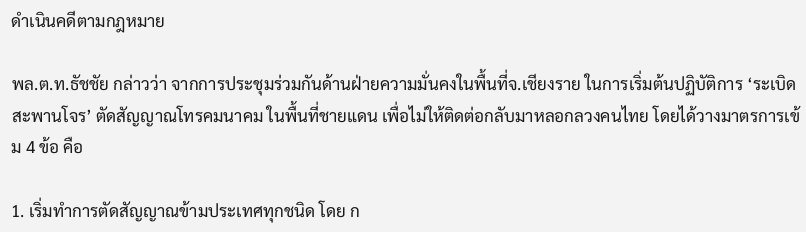ดำเนินคดีตามกฎหมาย

พล.ต.ท.ธัชชัย กล่าวว่า จากการประชุมร่วมกันด้านฝ่ายความมั่นคงในพื้นที่จ.เชียงราย ในการเริ่มต้นปฏิบัติการ ‘ระเบิดสะพานโจร’ ตัดสัญญาณโทรคมนาคม ในพื้นที่ชายแดน เพื่อไม่ให้ติดต่อกลับมาหลอกลวงคนไทย โดยได้วางมาตรการเข้ม 4 ข้อ คือ

1. เริ่มทำการตัดสัญญาณข้ามประเทศทุกชนิด โดย ก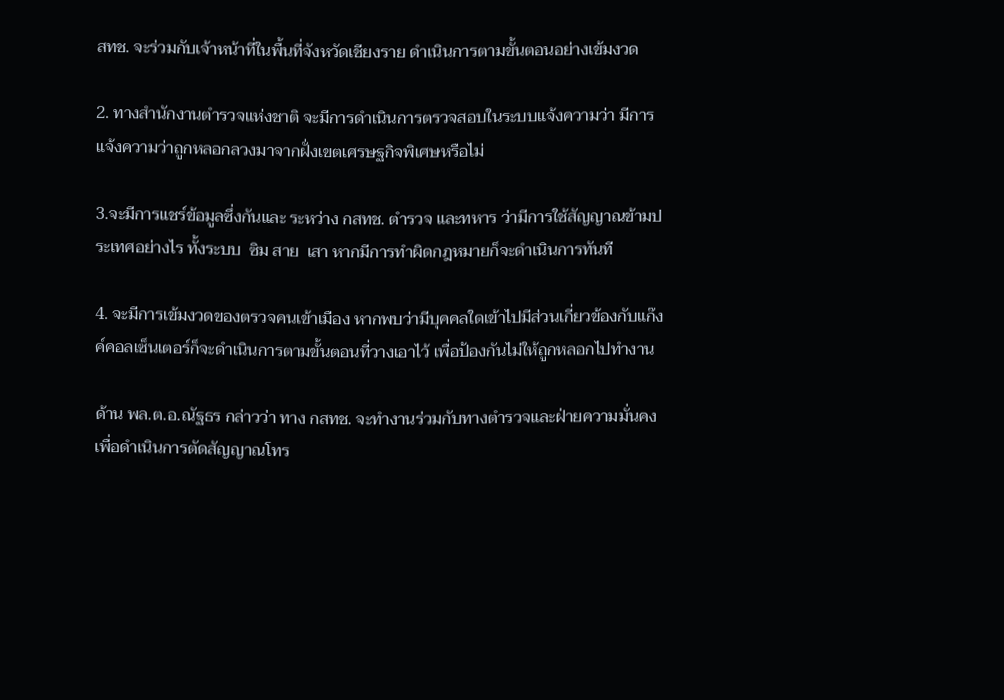สทช. จะร่วมกับเจ้าหน้าที่ในพื้นที่จังหวัดเชียงราย ดำเนินการตามขั้นตอนอย่างเข้มงวด

2. ทางสำนักงานตำรวจแห่งชาติ จะมีการดำเนินการตรวจสอบในระบบแจ้งความว่า มีการแจ้งความว่าถูกหลอกลวงมาจากฝั่งเขตเศรษฐกิจพิเศษหรือไม่

3.จะมีการแชร์ข้อมูลซึ่งกันและ ระหว่าง กสทช. ตำรวจ และทหาร ว่ามีการใช้สัญญาณข้ามประเทศอย่างไร ทั้งระบบ  ซิม สาย  เสา หากมีการทำผิดกฎหมายก็จะดำเนินการทันที

4. จะมีการเข้มงวดของตรวจคนเข้าเมือง หากพบว่ามีบุคคลใดเข้าไปมีส่วนเกี่ยวข้องกับแก๊งค์คอลเซ็นเตอร์ก็จะดำเนินการตามขั้นตอนที่วางเอาไว้ เพื่อป้องกันไม่ให้ถูกหลอกไปทำงาน

ด้าน พล.ต.อ.ณัฐธร กล่าวว่า ทาง กสทช. จะทำงานร่วมกับทางตำรวจและฝ่ายความมั่นคง เพื่อดำเนินการตัดสัญญาณโทร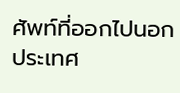ศัพท์ที่ออกไปนอกประเทศ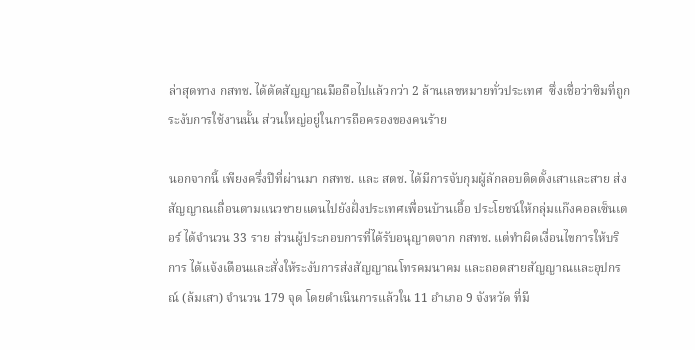ล่าสุดทาง กสทช. ได้ตัดสัญญาณมือถือไปแล้วกว่า 2 ล้านเลขหมายทั่วประเทศ  ซึ่งเชื่อว่าซิมที่ถูกระงับการใช้งานนั้น ส่วนใหญ่อยู่ในการถือครองของคนร้าย

นอกจากนี้ เพียงครึ่งปีที่ผ่านมา กสทช. และ สตช. ได้มีการจับกุมผู้ลักลอบติดตั้งเสาและสาย ส่งสัญญาณเถื่อนตามแนวชายแดนไปยังฝั่งประเทศเพื่อนบ้านเอื้อ ประโยชน์ให้กลุ่มแก๊งคอลเซ็นเตอร์ ได้จำนวน 33 ราย ส่วนผู้ประกอบการที่ได้รับอนุญาตจาก กสทช. แต่ทำผิดเงื่อนไขการให้บริการ ได้แจ้งเตือนและสั่งให้ระงับการส่งสัญญาณโทรคมนาคม และถอดสายสัญญาณและอุปกรณ์ (ล้มเสา) จำนวน 179 จุด โดยดำเนินการแล้วใน 11 อำเภอ 9 จังหวัด ที่มี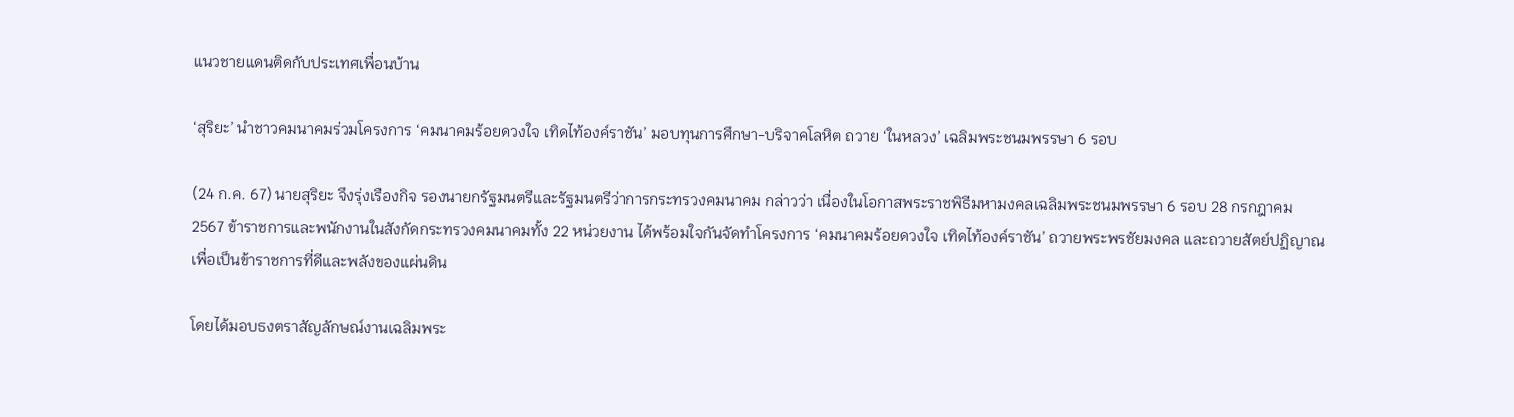แนวชายแดนติดกับประเทศเพื่อนบ้าน

‘สุริยะ’ นำชาวคมนาคมร่วมโครงการ ‘คมนาคมร้อยดวงใจ เทิดไท้องค์ราชัน’ มอบทุนการศึกษา-บริจาคโลหิต ถวาย ‘ในหลวง’ เฉลิมพระชนมพรรษา 6 รอบ

(24 ก.ค. 67) นายสุริยะ จึงรุ่งเรืองกิจ รองนายกรัฐมนตรีและรัฐมนตรีว่าการกระทรวงคมนาคม กล่าวว่า เนื่องในโอกาสพระราชพิธีมหามงคลเฉลิมพระชนมพรรษา 6 รอบ 28 กรกฎาคม 2567 ข้าราชการและพนักงานในสังกัดกระทรวงคมนาคมทั้ง 22 หน่วยงาน ได้พร้อมใจกันจัดทำโครงการ ‘คมนาคมร้อยดวงใจ เทิดไท้องค์ราชัน’ ถวายพระพรชัยมงคล และถวายสัตย์ปฏิญาณเพื่อเป็นข้าราชการที่ดีและพลังของแผ่นดิน

โดยได้มอบธงตราสัญลักษณ์งานเฉลิมพระ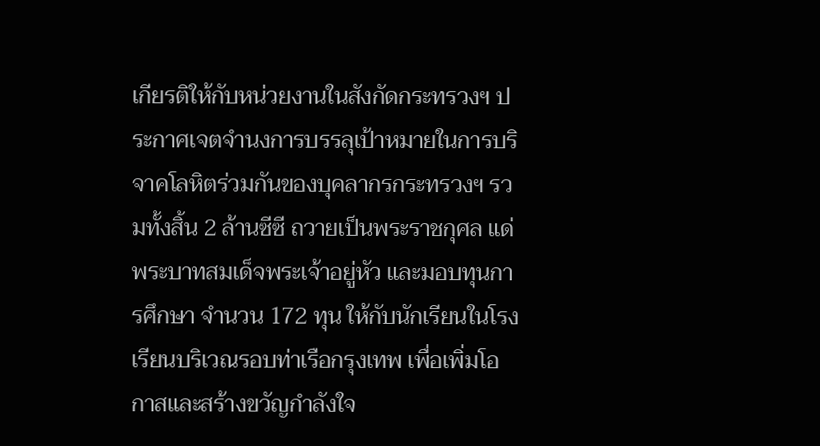เกียรติให้กับหน่วยงานในสังกัดกระทรวงฯ ประกาศเจตจำนงการบรรลุเป้าหมายในการบริจาคโลหิตร่วมกันของบุคลากรกระทรวงฯ รวมทั้งสิ้น 2 ล้านซีซี ถวายเป็นพระราชกุศล แด่พระบาทสมเด็จพระเจ้าอยู่หัว และมอบทุนการศึกษา จำนวน 172 ทุน ให้กับนักเรียนในโรงเรียนบริเวณรอบท่าเรือกรุงเทพ เพื่อเพิ่มโอกาสและสร้างขวัญกำลังใจ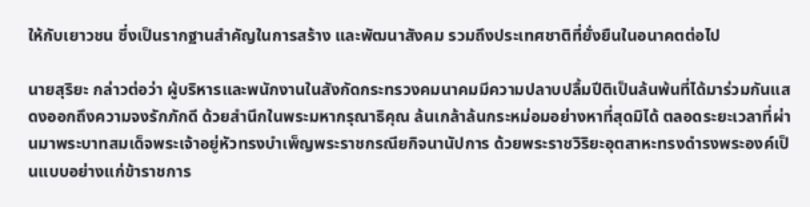ให้กับเยาวชน ซึ่งเป็นรากฐานสำคัญในการสร้าง และพัฒนาสังคม รวมถึงประเทศชาติที่ยั่งยืนในอนาคตต่อไป

นายสุริยะ กล่าวต่อว่า ผู้บริหารและพนักงานในสังกัดกระทรวงคมนาคมมีความปลาบปลื้มปีติเป็นล้นพ้นที่ได้มาร่วมกันแสดงออกถึงความจงรักภักดี ด้วยสำนึกในพระมหากรุณาธิคุณ ล้นเกล้าล้นกระหม่อมอย่างหาที่สุดมิได้ ตลอดระยะเวลาที่ผ่านมาพระบาทสมเด็จพระเจ้าอยู่หัวทรงบำเพ็ญพระราชกรณียกิจนานัปการ ด้วยพระราชวิริยะอุตสาหะทรงดำรงพระองค์เป็นแบบอย่างแก่ข้าราชการ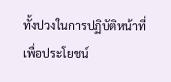ทั้งปวงในการปฏิบัติหน้าที่เพื่อประโยชน์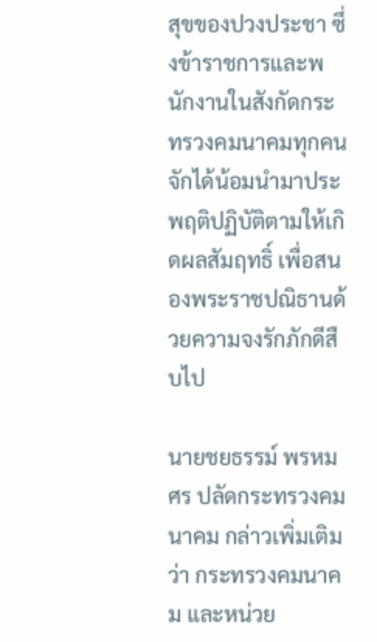สุขของปวงประชา ซึ่งข้าราชการและพนักงานในสังกัดกระทรวงคมนาคมทุกคนจักได้น้อมนำมาประพฤติปฏิบัติตามให้เกิดผลสัมฤทธิ์ เพื่อสนองพระราชปณิธานด้วยความจงรักภักดีสืบไป

นายชยธรรม์ พรหมศร ปลัดกระทรวงคมนาคม กล่าวเพิ่มเติมว่า กระทรวงคมนาคม และหน่วย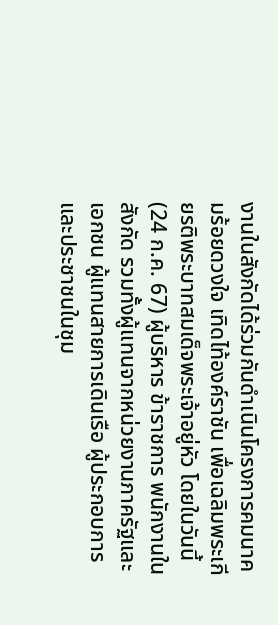งานในสังกัดได้ร่วมกันดำเนินโครงการคมนาคมร้อยดวงใจ เทิดไท้องค์ราชัน เพื่อเฉลิมพระเกียรติพระบาทสมเด็จพระเจ้าอยู่หัว โดยในวันนี้ (24 ก.ค. 67) ผู้บริหาร ข้าราชการ พนักงานในสังกัด รวมทั้งผู้แทนจากหน่วยงานภาครัฐและเอกชน ผู้แทนสายการเดินเรือ ผู้ประกอบการ และประชาชนในชุม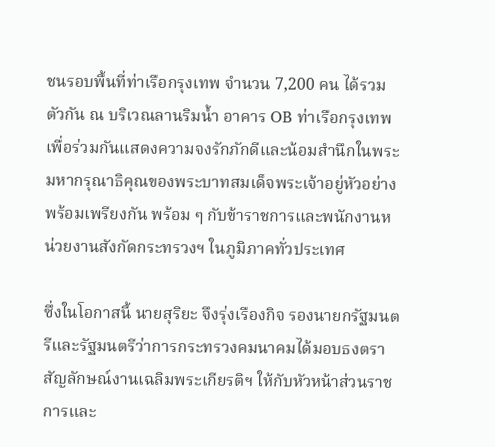ชนรอบพื้นที่ท่าเรือกรุงเทพ จำนวน 7,200 คน ได้รวมตัวกัน ณ บริเวณลานริมน้ำ อาคาร OB ท่าเรือกรุงเทพเพื่อร่วมกันแสดงความจงรักภักดีและน้อมสำนึกในพระมหากรุณาธิคุณของพระบาทสมเด็จพระเจ้าอยู่หัวอย่างพร้อมเพรียงกัน พร้อม ๆ กับข้าราชการและพนักงานหน่วยงานสังกัดกระทรวงฯ ในภูมิภาคทั่วประเทศ

ซึ่งในโอกาสนี้ นายสุริยะ จึงรุ่งเรืองกิจ รองนายกรัฐมนตรีและรัฐมนตรีว่าการกระทรวงคมนาคมได้มอบธงตราสัญลักษณ์งานเฉลิมพระเกียรติฯ ให้กับหัวหน้าส่วนราชการและ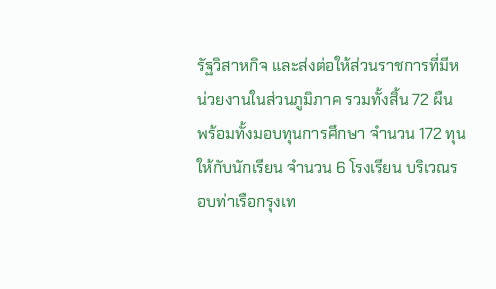รัฐวิสาหกิจ และส่งต่อให้ส่วนราชการที่มีหน่วยงานในส่วนภูมิภาค รวมทั้งสิ้น 72 ผืน พร้อมทั้งมอบทุนการศึกษา จำนวน 172 ทุน ให้กับนักเรียน จำนวน 6 โรงเรียน บริเวณรอบท่าเรือกรุงเท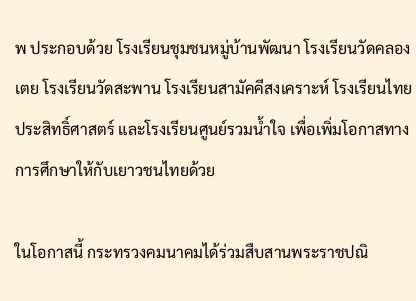พ ประกอบด้วย โรงเรียนชุมชนหมู่บ้านพัฒนา โรงเรียนวัดคลองเตย โรงเรียนวัดสะพาน โรงเรียนสามัคคีสงเคราะห์ โรงเรียนไทยประสิทธิ์ศาสตร์ และโรงเรียนศูนย์รวมน้ำใจ เพื่อเพิ่มโอกาสทางการศึกษาให้กับเยาวชนไทยด้วย

ในโอกาสนี้ กระทรวงคมนาคมได้ร่วมสืบสานพระราชปณิ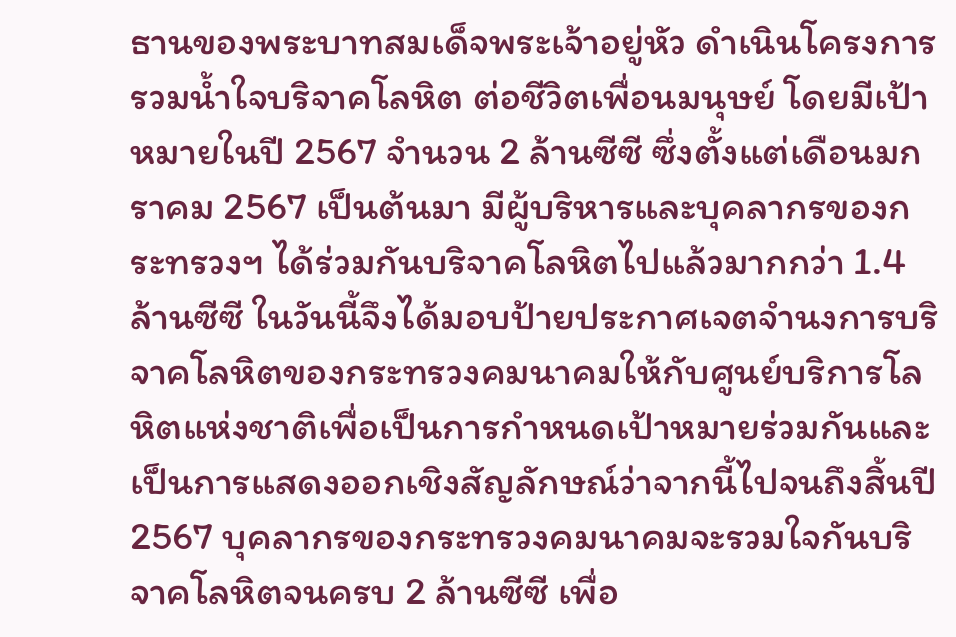ธานของพระบาทสมเด็จพระเจ้าอยู่หัว ดำเนินโครงการรวมน้ำใจบริจาคโลหิต ต่อชีวิตเพื่อนมนุษย์ โดยมีเป้าหมายในปี 2567 จำนวน 2 ล้านซีซี ซึ่งตั้งแต่เดือนมกราคม 2567 เป็นต้นมา มีผู้บริหารและบุคลากรของกระทรวงฯ ได้ร่วมกันบริจาคโลหิตไปแล้วมากกว่า 1.4 ล้านซีซี ในวันนี้จึงได้มอบป้ายประกาศเจตจำนงการบริจาคโลหิตของกระทรวงคมนาคมให้กับศูนย์บริการโลหิตแห่งชาติเพื่อเป็นการกำหนดเป้าหมายร่วมกันและเป็นการแสดงออกเชิงสัญลักษณ์ว่าจากนี้ไปจนถึงสิ้นปี 2567 บุคลากรของกระทรวงคมนาคมจะรวมใจกันบริจาคโลหิตจนครบ 2 ล้านซีซี เพื่อ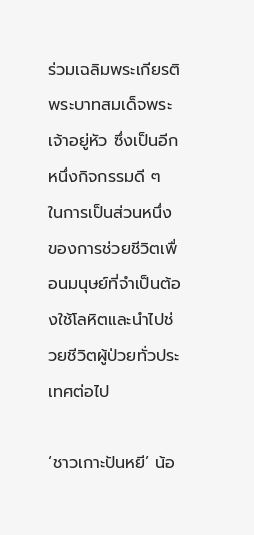ร่วมเฉลิมพระเกียรติพระบาทสมเด็จพระเจ้าอยู่หัว ซึ่งเป็นอีกหนึ่งกิจกรรมดี ๆ ในการเป็นส่วนหนึ่งของการช่วยชีวิตเพื่อนมนุษย์ที่จำเป็นต้องใช้โลหิตและนำไปช่วยชีวิตผู้ป่วยทั่วประเทศต่อไป

‘ชาวเกาะปันหยี’ น้อ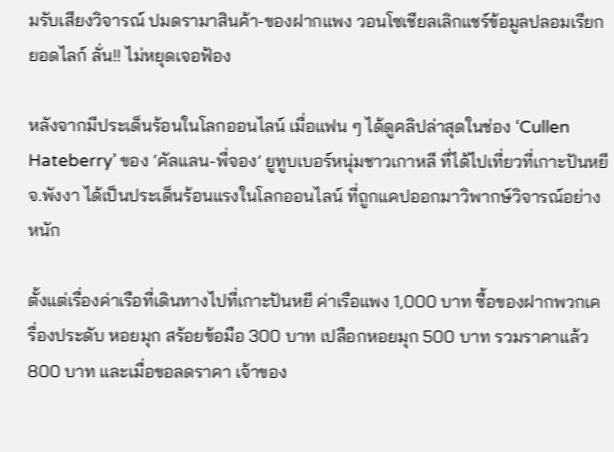มรับเสียงวิจารณ์ ปมดรามาสินค้า-ของฝากแพง วอนโซเชียลเลิกแชร์ข้อมูลปลอมเรียกยอดไลก์ ลั่น!! ไม่หยุดเจอฟ้อง

หลังจากมีประเด็นร้อนในโลกออนไลน์ เมื่อแฟน ๆ ได้ดูคลิปล่าสุดในช่อง ‘Cullen Hateberry’ ของ ‘คัลแลน-พี่จอง’ ยูทูบเบอร์หนุ่มชาวเกาหลี ที่ได้ไปเที่ยวที่เกาะปันหยี จ.พังงา ได้เป็นประเด็นร้อนแรงในโลกออนไลน์ ที่ถูกแคปออกมาวิพากษ์วิจารณ์อย่างหนัก

ตั้งแต่เรื่องค่าเรือที่เดินทางไปที่เกาะปันหยี ค่าเรือแพง 1,000 บาท ซื้อของฝากพวกเครื่องประดับ หอยมุก สร้อยข้อมือ 300 บาท เปลือกหอยมุก 500 บาท รวมราคาแล้ว 800 บาท และเมื่อขอลดราคา เจ้าของ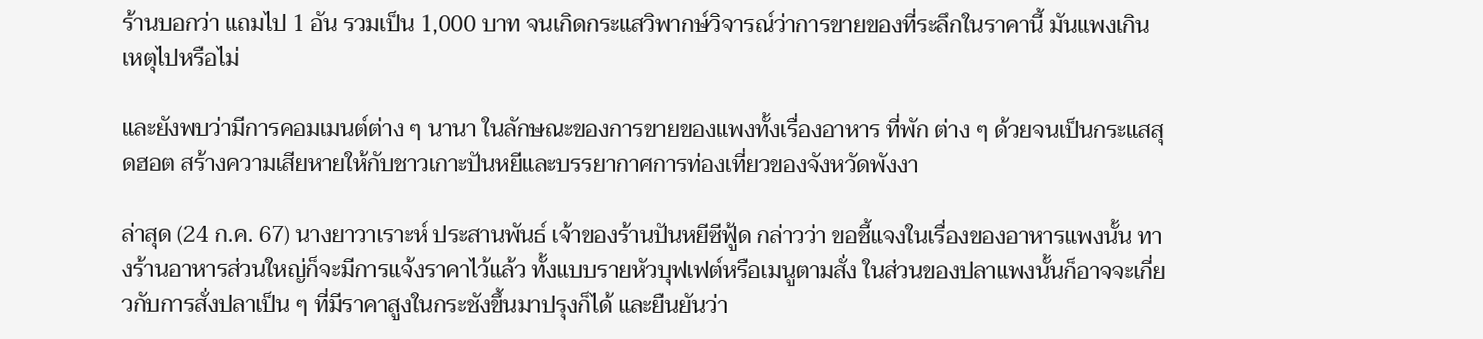ร้านบอกว่า แถมไป 1 อัน รวมเป็น 1,000 บาท จนเกิดกระแสวิพากษ์วิจารณ์ว่าการขายของที่ระลึกในราคานี้ มันแพงเกินเหตุไปหรือไม่

และยังพบว่ามีการคอมเมนต์ต่าง ๆ นานา ในลักษณะของการขายของแพงทั้งเรื่องอาหาร ที่พัก ต่าง ๆ ด้วยจนเป็นกระแสสุดฮอต สร้างความเสียหายให้กับชาวเกาะปันหยีและบรรยากาศการท่องเที่ยวของจังหวัดพังงา

ล่าสุด (24 ก.ค. 67) นางยาวาเราะห์ ประสานพันธ์ เจ้าของร้านปันหยีซีฟู้ด กล่าวว่า ขอชี้แจงในเรื่องของอาหารแพงนั้น ทางร้านอาหารส่วนใหญ่ก็จะมีการแจ้งราคาไว้แล้ว ทั้งแบบรายหัวบุฟเฟต์หรือเมนูตามสั่ง ในส่วนของปลาแพงนั้นก็อาจจะเกี่ยวกับการสั่งปลาเป็น ๆ ที่มีราคาสูงในกระชังขึ้นมาปรุงก็ได้ และยืนยันว่า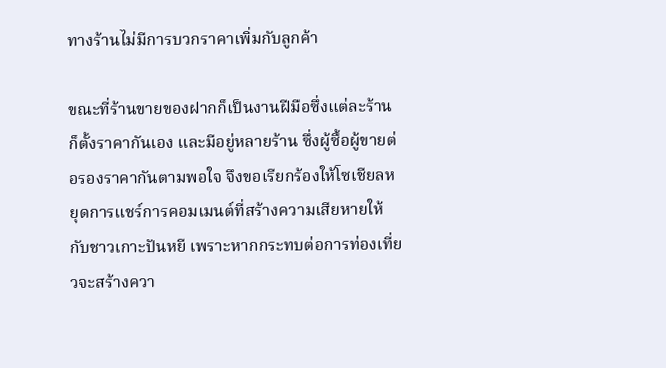ทางร้านไม่มีการบวกราคาเพิ่มกับลูกค้า

ขณะที่ร้านขายของฝากก็เป็นงานฝีมือซึ่งแต่ละร้านก็ตั้งราคากันเอง และมีอยู่หลายร้าน ซึ่งผู้ซื้อผู้ขายต่อรองราคากันตามพอใจ จึงขอเรียกร้องให้โซเชียลหยุดการแชร์การคอมเมนต์ที่สร้างความเสียหายให้กับชาวเกาะปันหยี เพราะหากกระทบต่อการท่องเที่ยวจะสร้างควา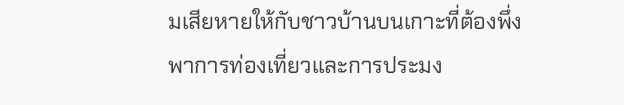มเสียหายให้กับชาวบ้านบนเกาะที่ต้องพึ่งพาการท่องเที่ยวและการประมง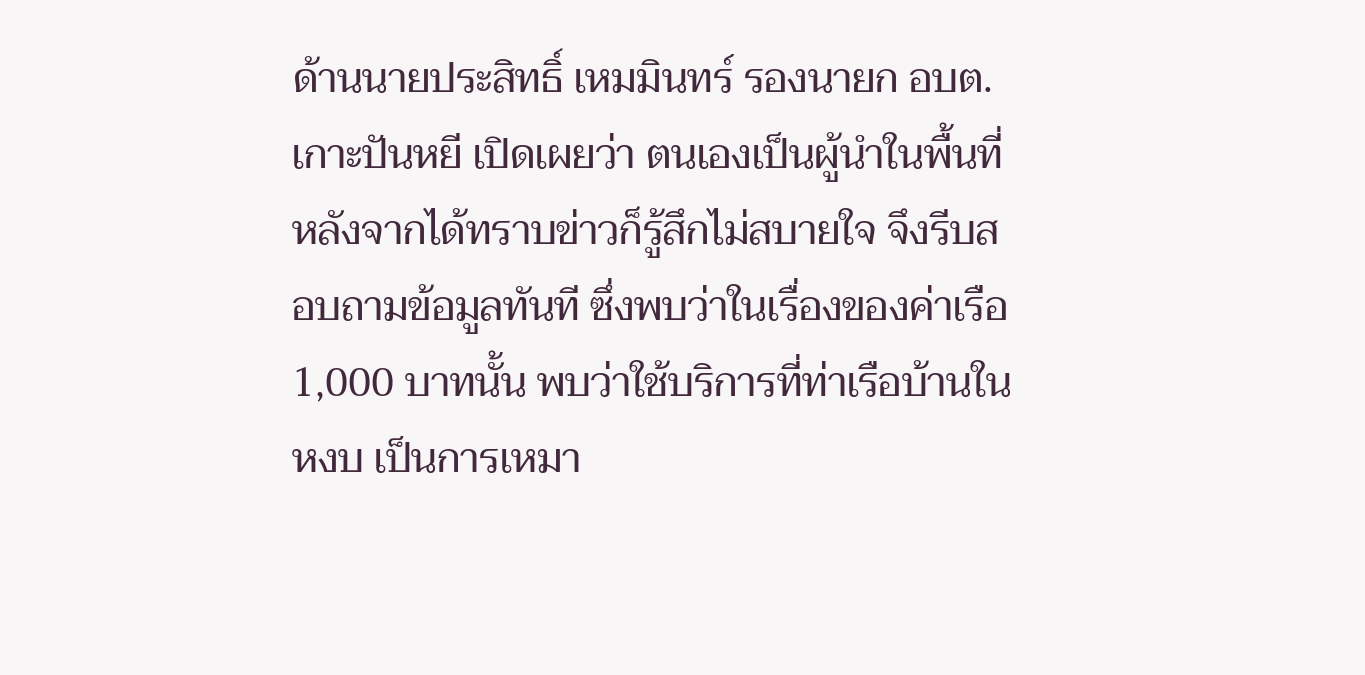ด้านนายประสิทธิ์ เหมมินทร์ รองนายก อบต.เกาะปันหยี เปิดเผยว่า ตนเองเป็นผู้นำในพื้นที่หลังจากได้ทราบข่าวก็รู้สึกไม่สบายใจ จึงรีบสอบถามข้อมูลทันที ซึ่งพบว่าในเรื่องของค่าเรือ 1,000 บาทนั้น พบว่าใช้บริการที่ท่าเรือบ้านในหงบ เป็นการเหมา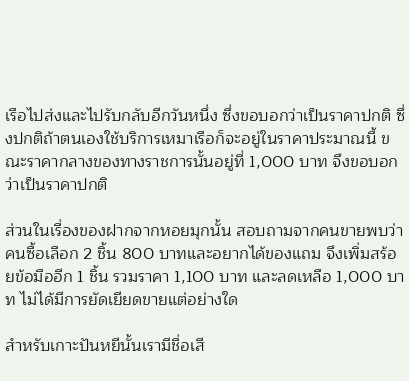เรือไปส่งและไปรับกลับอีกวันหนึ่ง ซึ่งขอบอกว่าเป็นราคาปกติ ซึ่งปกติถ้าตนเองใช้บริการเหมาเรือก็จะอยู่ในราคาประมาณนี้ ขณะราคากลางของทางราชการนั้นอยู่ที่ 1,000 บาท จึงขอบอกว่าเป็นราคาปกติ

ส่วนในเรื่องของฝากจากหอยมุกนั้น สอบถามจากคนขายพบว่าคนซื้อเลือก 2 ชิ้น 800 บาทและอยากได้ของแถม จึงเพิ่มสร้อยข้อมืออีก 1 ชิ้น รวมราคา 1,100 บาท และลดเหลือ 1,000 บาท ไม่ได้มีการยัดเยียดขายแต่อย่างใด

สำหรับเกาะปันหยีนั้นเรามีชื่อเสี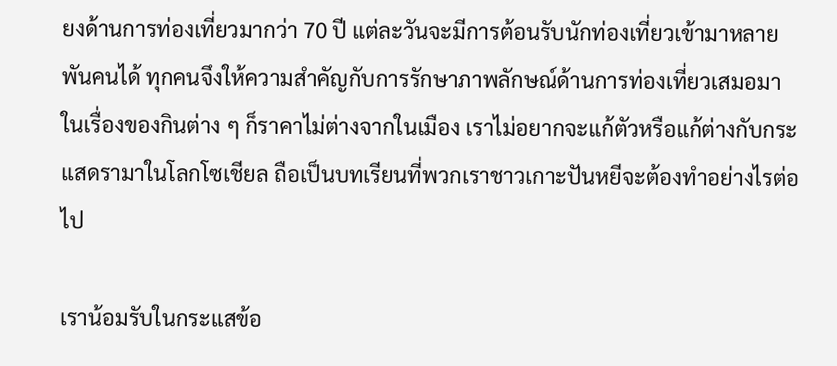ยงด้านการท่องเที่ยวมากว่า 70 ปี แต่ละวันจะมีการต้อนรับนักท่องเที่ยวเข้ามาหลายพันคนได้ ทุกคนจึงให้ความสำคัญกับการรักษาภาพลักษณ์ด้านการท่องเที่ยวเสมอมา ในเรื่องของกินต่าง ๆ ก็ราคาไม่ต่างจากในเมือง เราไม่อยากจะแก้ตัวหรือแก้ต่างกับกระแสดรามาในโลกโซเชียล ถือเป็นบทเรียนที่พวกเราชาวเกาะปันหยีจะต้องทำอย่างไรต่อไป

เราน้อมรับในกระแสข้อ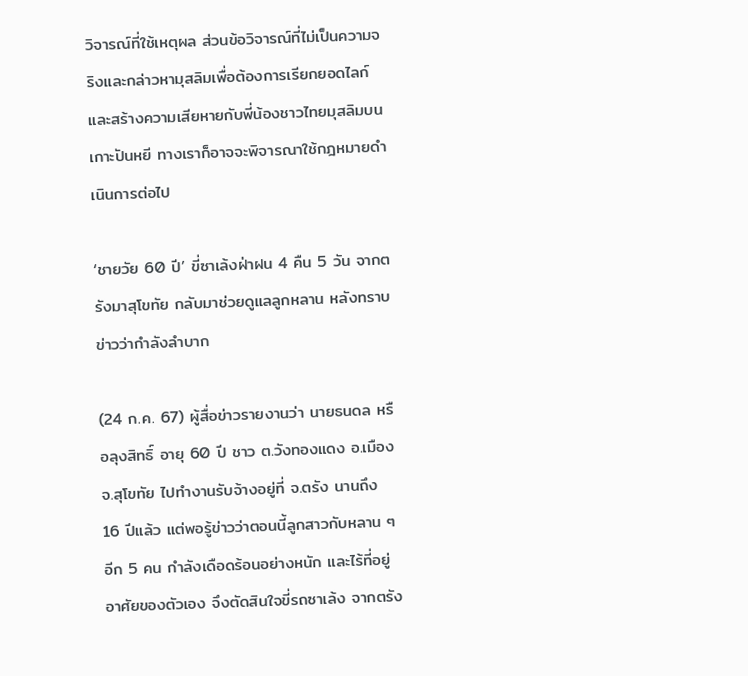วิจารณ์ที่ใช้เหตุผล ส่วนข้อวิจารณ์ที่ไม่เป็นความจริงและกล่าวหามุสลิมเพื่อต้องการเรียกยอดไลก์และสร้างความเสียหายกับพี่น้องชาวไทยมุสลิมบนเกาะปันหยี ทางเราก็อาจจะพิจารณาใช้กฎหมายดำเนินการต่อไป

‘ชายวัย 60 ปี’ ขี่ซาเล้งฝ่าฝน 4 คืน 5 วัน จากตรังมาสุโขทัย กลับมาช่วยดูแลลูกหลาน หลังทราบข่าวว่ากำลังลำบาก

(24 ก.ค. 67) ผู้สื่อข่าวรายงานว่า นายธนดล หรือลุงสิทธิ์ อายุ 60 ปี ชาว ต.วังทองแดง อ.เมือง จ.สุโขทัย ไปทำงานรับจ้างอยู่ที่ จ.ตรัง นานถึง 16 ปีแล้ว แต่พอรู้ข่าวว่าตอนนี้ลูกสาวกับหลาน ๆ อีก 5 คน กำลังเดือดร้อนอย่างหนัก และไร้ที่อยู่อาศัยของตัวเอง จึงตัดสินใจขี่รถซาเล้ง จากตรัง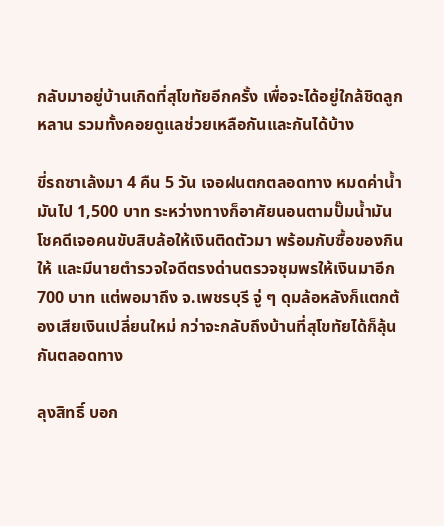กลับมาอยู่บ้านเกิดที่สุโขทัยอีกครั้ง เพื่อจะได้อยู่ใกล้ชิดลูกหลาน รวมทั้งคอยดูแลช่วยเหลือกันและกันได้บ้าง

ขี่รถซาเล้งมา 4 คืน 5 วัน เจอฝนตกตลอดทาง หมดค่าน้ำมันไป 1,500 บาท ระหว่างทางก็อาศัยนอนตามปั๊มน้ำมัน โชคดีเจอคนขับสิบล้อให้เงินติดตัวมา พร้อมกับซื้อของกินให้ และมีนายตำรวจใจดีตรงด่านตรวจชุมพรให้เงินมาอีก 700 บาท แต่พอมาถึง จ.เพชรบุรี จู่ ๆ ดุมล้อหลังก็แตกต้องเสียเงินเปลี่ยนใหม่ กว่าจะกลับถึงบ้านที่สุโขทัยได้ก็ลุ้นกันตลอดทาง

ลุงสิทธิ์ บอก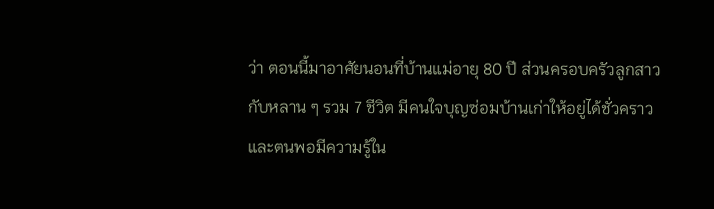ว่า ตอนนี้มาอาศัยนอนที่บ้านแม่อายุ 80 ปี ส่วนครอบครัวลูกสาวกับหลาน ๆ รวม 7 ชีวิต มีคนใจบุญซ่อมบ้านเก่าให้อยู่ได้ชั่วคราว และตนพอมีความรู้ใน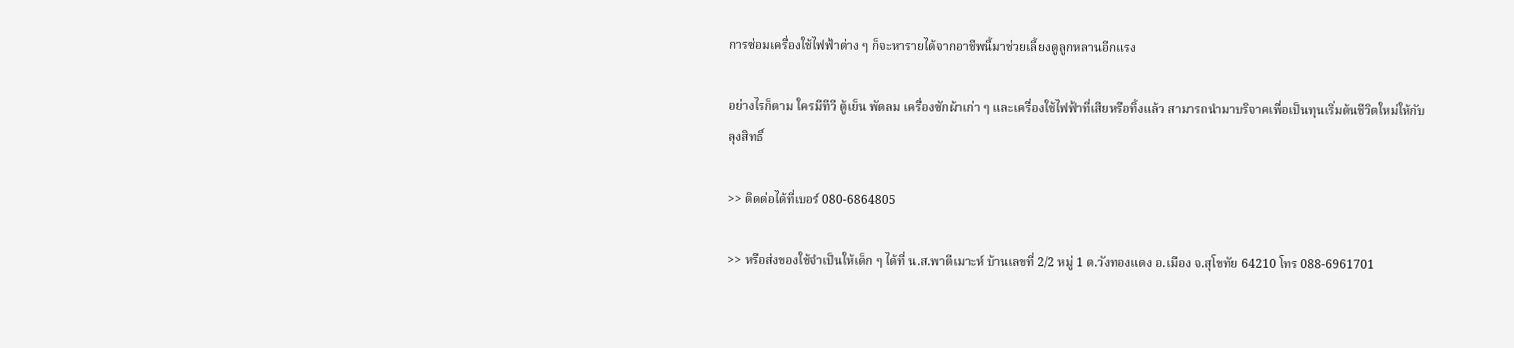การซ่อมเครื่องใช้ไฟฟ้าต่าง ๆ ก็จะหารายได้จากอาชีพนี้มาช่วยเลี้ยงดูลูกหลานอีกแรง

อย่างไรก็ตาม ใครมีทีวี ตู้เย็น พัดลม เครื่องซักผ้าเก่า ๆ และเครื่องใช้ไฟฟ้าที่เสียหรือทิ้งแล้ว สามารถนำมาบริจาคเพื่อเป็นทุนเริ่มต้นชีวิตใหม่ให้กับลุงสิทธิ์

>> ติดต่อได้ที่เบอร์ 080-6864805

>> หรือส่งของใช้จำเป็นให้เด็ก ๆ ได้ที่ น.ส.พาตีเมาะห์ บ้านเลขที่ 2/2 หมู่ 1 ต.วังทองแดง อ.เมือง จ.สุโขทัย 64210 โทร 088-6961701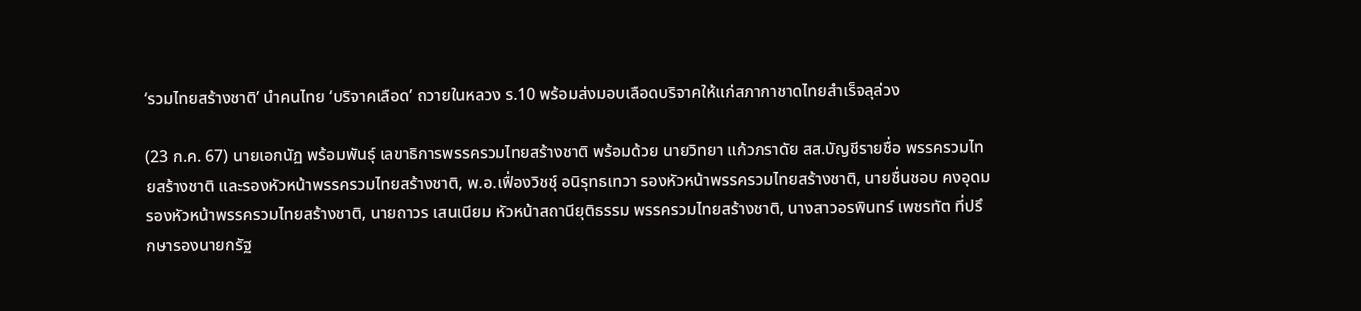‘รวมไทยสร้างชาติ’ นำคนไทย ‘บริจาคเลือด’ ถวายในหลวง ร.10 พร้อมส่งมอบเลือดบริจาคให้แก่สภากาชาดไทยสำเร็จลุล่วง

(23 ก.ค. 67) นายเอกนัฏ พร้อมพันธุ์ เลขาธิการพรรครวมไทยสร้างชาติ พร้อมด้วย นายวิทยา แก้วภราดัย สส.บัญชีรายชื่อ พรรครวมไทยสร้างชาติ และรองหัวหน้าพรรครวมไทยสร้างชาติ, พ.อ.เฟื่องวิชชุ์ อนิรุทธเทวา รองหัวหน้าพรรครวมไทยสร้างชาติ, นายชื่นชอบ คงอุดม รองหัวหน้าพรรครวมไทยสร้างชาติ, นายถาวร เสนเนียม หัวหน้าสถานียุติธรรม พรรครวมไทยสร้างชาติ, นางสาวอรพินทร์ เพชรทัต ที่ปรึกษารองนายกรัฐ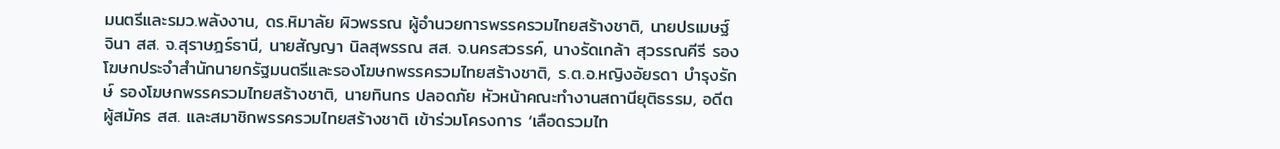มนตรีและรมว.พลังงาน, ดร.หิมาลัย ผิวพรรณ ผู้อำนวยการพรรครวมไทยสร้างชาติ, นายปรเมษฐ์ จินา สส. จ.สุราษฎร์ธานี, นายสัญญา นิลสุพรรณ สส. จ.นครสวรรค์, นางรัดเกล้า สุวรรณคีรี รองโฆษกประจำสำนักนายกรัฐมนตรีและรองโฆษกพรรครวมไทยสร้างชาติ, ร.ต.อ.หญิงอัยรดา บำรุงรักษ์ รองโฆษกพรรครวมไทยสร้างชาติ, นายทินกร ปลอดภัย หัวหน้าคณะทำงานสถานียุติธรรม, อดีตผู้สมัคร สส. และสมาชิกพรรครวมไทยสร้างชาติ เข้าร่วมโครงการ ‘เลือดรวมไท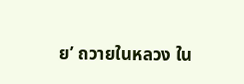ย’ ถวายในหลวง ใน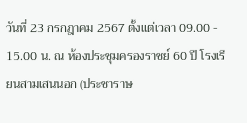วันที่ 23 กรกฎาคม 2567 ตั้งแต่เวลา 09.00 - 15.00 น. ณ ห้องประชุมครองราชย์ 60 ปี โรงเรียนสามเสนนอก (ประชาราษ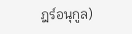ฎร์อนุกูล)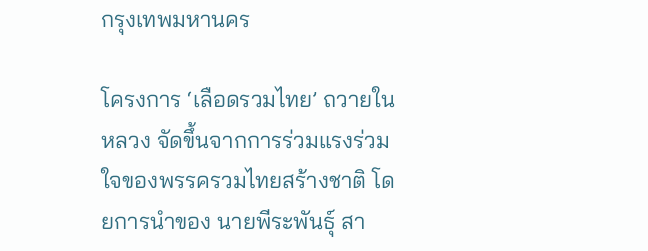กรุงเทพมหานคร

โครงการ ‘เลือดรวมไทย’ ถวายในหลวง จัดขึ้นจากการร่วมแรงร่วมใจของพรรครวมไทยสร้างชาติ โดยการนำของ นายพีระพันธุ์ สา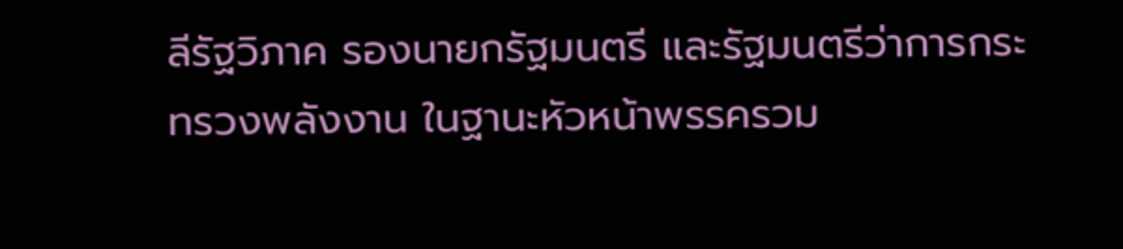ลีรัฐวิภาค รองนายกรัฐมนตรี และรัฐมนตรีว่าการกระทรวงพลังงาน ในฐานะหัวหน้าพรรครวม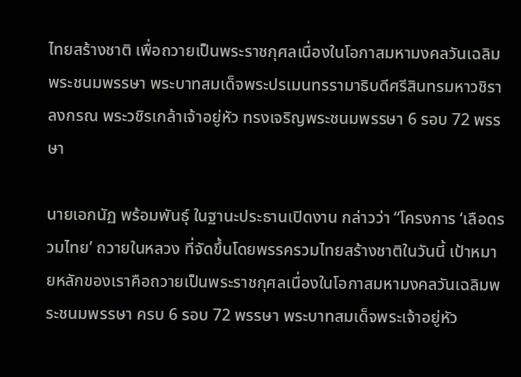ไทยสร้างชาติ เพื่อถวายเป็นพระราชกุศลเนื่องในโอกาสมหามงคลวันเฉลิมพระชนมพรรษา พระบาทสมเด็จพระปรเมนทรรามาธิบดีศรีสินทรมหาวชิราลงกรณ พระวชิรเกล้าเจ้าอยู่หัว ทรงเจริญพระชนมพรรษา 6 รอบ 72 พรรษา

นายเอกนัฏ พร้อมพันธุ์ ในฐานะประธานเปิดงาน กล่าวว่า “โครงการ ‘เลือดรวมไทย’ ถวายในหลวง ที่จัดขึ้นโดยพรรครวมไทยสร้างชาติในวันนี้ เป้าหมายหลักของเราคือถวายเป็นพระราชกุศลเนื่องในโอกาสมหามงคลวันเฉลิมพระชนมพรรษา ครบ 6 รอบ 72 พรรษา พระบาทสมเด็จพระเจ้าอยู่หัว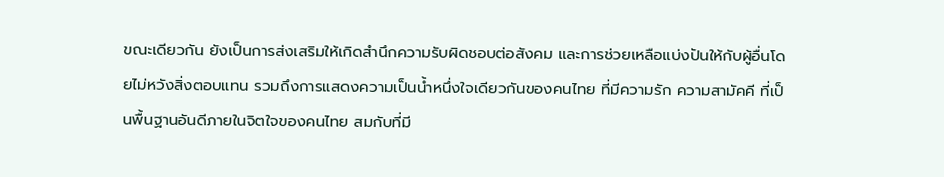ขณะเดียวกัน ยังเป็นการส่งเสริมให้เกิดสำนึกความรับผิดชอบต่อสังคม และการช่วยเหลือแบ่งปันให้กับผู้อื่นโดยไม่หวังสิ่งตอบแทน รวมถึงการแสดงความเป็นน้ำหนึ่งใจเดียวกันของคนไทย ที่มีความรัก ความสามัคคี ที่เป็นพื้นฐานอันดีภายในจิตใจของคนไทย สมกับที่มี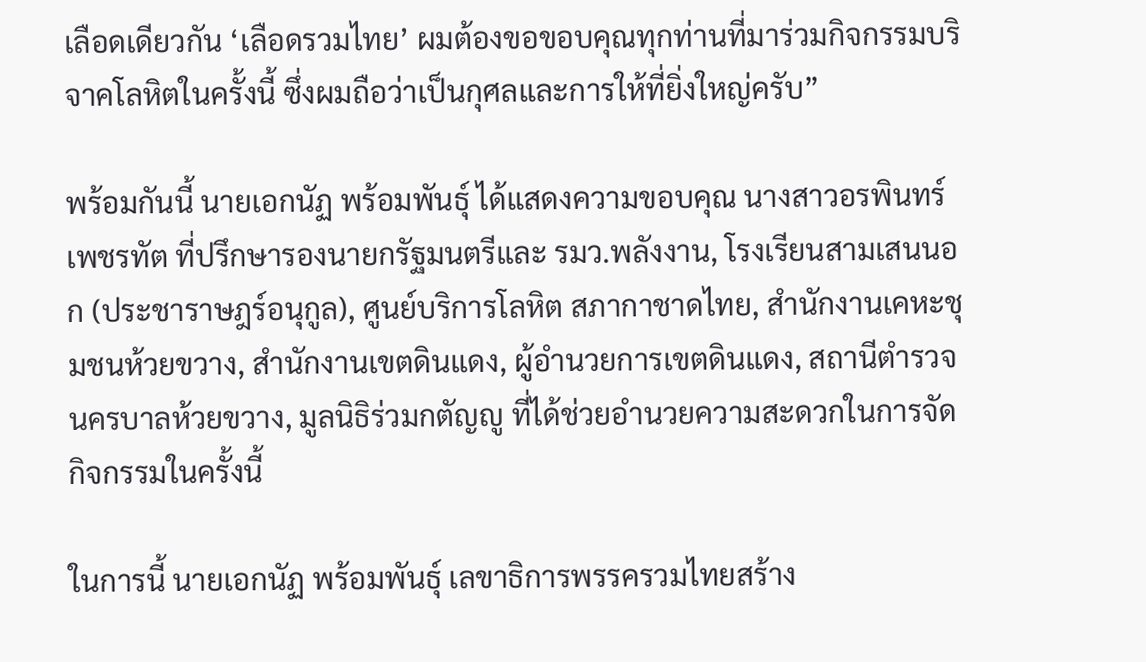เลือดเดียวกัน ‘เลือดรวมไทย’ ผมต้องขอขอบคุณทุกท่านที่มาร่วมกิจกรรมบริจาคโลหิตในครั้งนี้ ซึ่งผมถือว่าเป็นกุศลและการให้ที่ยิ่งใหญ่ครับ”

พร้อมกันนี้ นายเอกนัฏ พร้อมพันธุ์ ได้แสดงความขอบคุณ นางสาวอรพินทร์ เพชรทัต ที่ปรึกษารองนายกรัฐมนตรีและ รมว.พลังงาน, โรงเรียนสามเสนนอก (ประชาราษฎร์อนุกูล), ศูนย์บริการโลหิต สภากาชาดไทย, สำนักงานเคหะชุมชนห้วยขวาง, สำนักงานเขตดินแดง, ผู้อำนวยการเขตดินแดง, สถานีตำรวจนครบาลห้วยขวาง, มูลนิธิร่วมกตัญญู ที่ได้ช่วยอำนวยความสะดวกในการจัดกิจกรรมในครั้งนี้

ในการนี้ นายเอกนัฏ พร้อมพันธุ์ เลขาธิการพรรครวมไทยสร้าง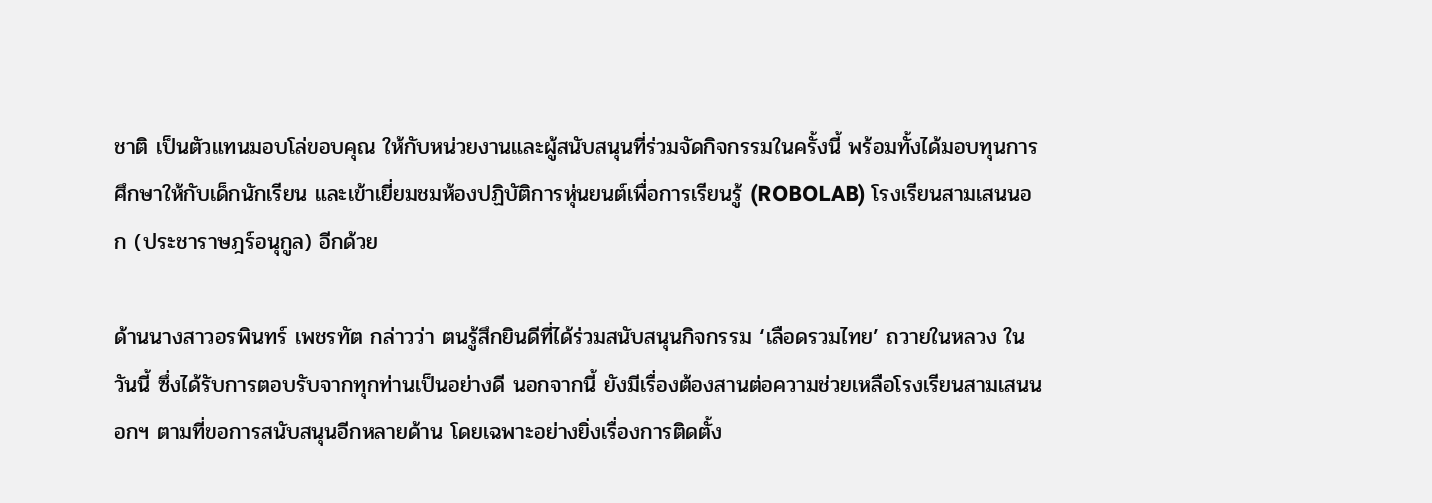ชาติ เป็นตัวแทนมอบโล่ขอบคุณ ให้กับหน่วยงานและผู้สนับสนุนที่ร่วมจัดกิจกรรมในครั้งนี้ พร้อมทั้งได้มอบทุนการศึกษาให้กับเด็กนักเรียน และเข้าเยี่ยมชมห้องปฏิบัติการหุ่นยนต์เพื่อการเรียนรู้ (ROBOLAB) โรงเรียนสามเสนนอก (ประชาราษฎร์อนุกูล) อีกด้วย

ด้านนางสาวอรพินทร์ เพชรทัต กล่าวว่า ตนรู้สึกยินดีที่ได้ร่วมสนับสนุนกิจกรรม ‘เลือดรวมไทย’ ถวายในหลวง ในวันนี้ ซึ่งได้รับการตอบรับจากทุกท่านเป็นอย่างดี นอกจากนี้ ยังมีเรื่องต้องสานต่อความช่วยเหลือโรงเรียนสามเสนนอกฯ ตามที่ขอการสนับสนุนอีกหลายด้าน โดยเฉพาะอย่างยิ่งเรื่องการติดตั้ง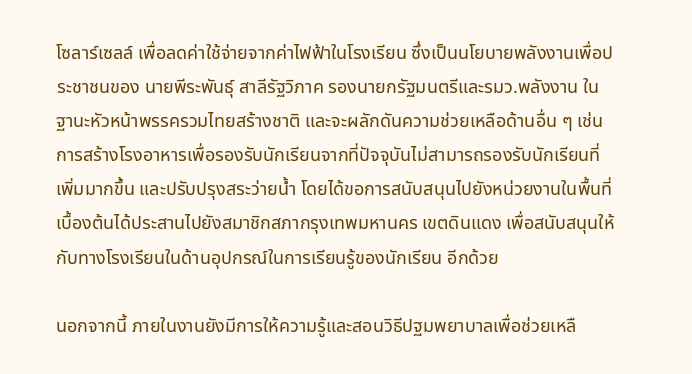โซลาร์เซลล์ เพื่อลดค่าใช้จ่ายจากค่าไฟฟ้าในโรงเรียน ซึ่งเป็นนโยบายพลังงานเพื่อประชาชนของ นายพีระพันธุ์ สาลีรัฐวิภาค รองนายกรัฐมนตรีและรมว.พลังงาน ในฐานะหัวหน้าพรรครวมไทยสร้างชาติ และจะผลักดันความช่วยเหลือด้านอื่น ๆ เช่น การสร้างโรงอาหารเพื่อรองรับนักเรียนจากที่ปัจจุบันไม่สามารถรองรับนักเรียนที่เพิ่มมากขึ้น และปรับปรุงสระว่ายน้ำ โดยได้ขอการสนับสนุนไปยังหน่วยงานในพื้นที่ เบื้องต้นได้ประสานไปยังสมาชิกสภากรุงเทพมหานคร เขตดินแดง เพื่อสนับสนุนให้กับทางโรงเรียนในด้านอุปกรณ์ในการเรียนรู้ของนักเรียน อีกด้วย

นอกจากนี้ ภายในงานยังมีการให้ความรู้และสอนวิธีปฐมพยาบาลเพื่อช่วยเหลื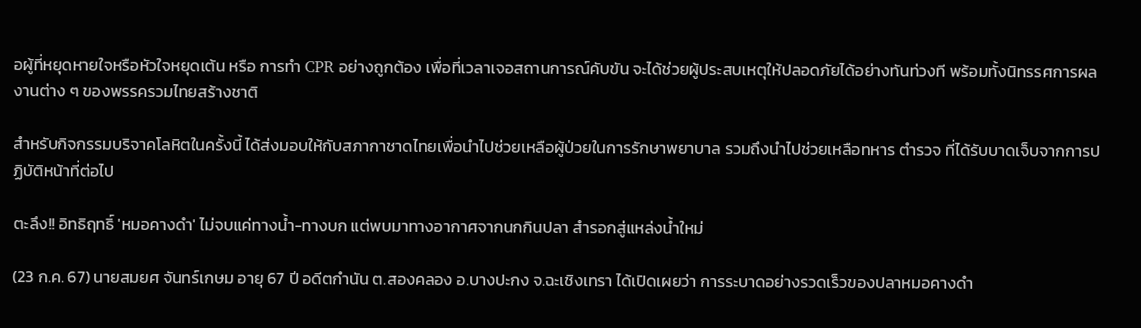อผู้ที่หยุดหายใจหรือหัวใจหยุดเต้น หรือ การทำ CPR อย่างถูกต้อง เพื่อที่เวลาเจอสถานการณ์คับขัน จะได้ช่วยผู้ประสบเหตุให้ปลอดภัยได้อย่างทันท่วงที พร้อมทั้งนิทรรศการผลงานต่าง ๆ ของพรรครวมไทยสร้างชาติ

สำหรับกิจกรรมบริจาคโลหิตในครั้งนี้ ได้ส่งมอบให้กับสภากาชาดไทยเพื่อนำไปช่วยเหลือผู้ป่วยในการรักษาพยาบาล รวมถึงนำไปช่วยเหลือทหาร ตำรวจ ที่ได้รับบาดเจ็บจากการปฏิบัติหน้าที่ต่อไป

ตะลึง!! อิทธิฤทธิ์ 'หมอคางดำ' ไม่จบแค่ทางน้ำ-ทางบก แต่พบมาทางอากาศจากนกกินปลา สำรอกสู่แหล่งน้ำใหม่

(23 ก.ค. 67) นายสมยศ จันทร์เกษม อายุ 67 ปี อดีตกำนัน ต.สองคลอง อ.บางปะกง จ.ฉะเชิงเทรา ได้เปิดเผยว่า การระบาดอย่างรวดเร็วของปลาหมอคางดำ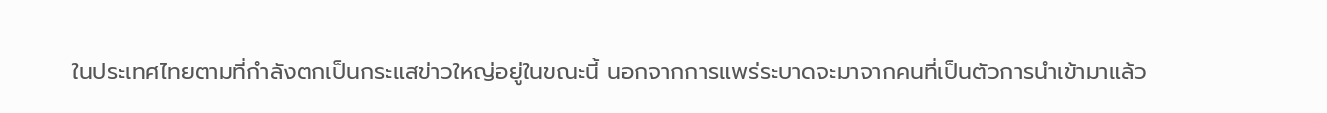ในประเทศไทยตามที่กำลังตกเป็นกระแสข่าวใหญ่อยู่ในขณะนี้ นอกจากการแพร่ระบาดจะมาจากคนที่เป็นตัวการนำเข้ามาแล้ว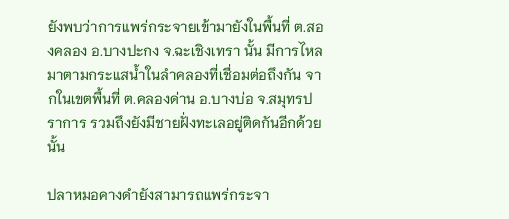ยังพบว่าการแพร่กระจายเข้ามายังในพื้นที่ ต.สองคลอง อ.บางปะกง จ.ฉะเชิงเทรา นั้น มีการไหลมาตามกระแสน้ำในลำคลองที่เชื่อมต่อถึงกัน จากในเขตพื้นที่ ต.คลองด่าน อ.บางบ่อ จ.สมุทรปราการ รวมถึงยังมีชายฝั่งทะเลอยู่ติดกันอีกด้วยนั้น

ปลาหมอคางดำยังสามารถแพร่กระจา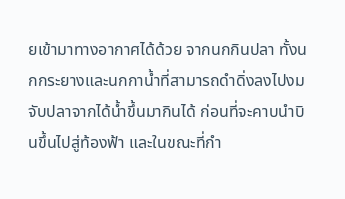ยเข้ามาทางอากาศได้ด้วย จากนกกินปลา ทั้งนกกระยางและนกกาน้ำที่สามารถดำดิ่งลงไปงมจับปลาจากได้น้ำขึ้นมากินได้ ก่อนที่จะคาบนำบินขึ้นไปสู่ท้องฟ้า และในขณะที่กำ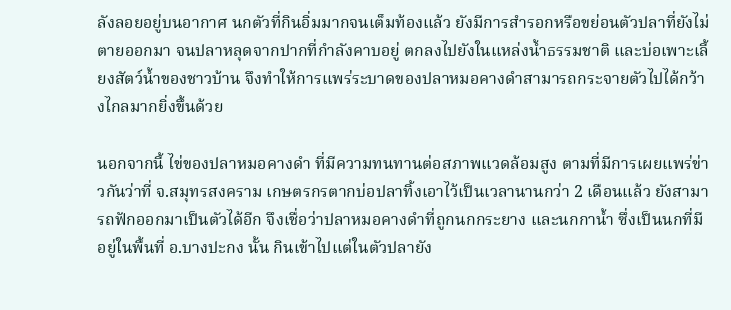ลังลอยอยู่บนอากาศ นกตัวที่กินอิ่มมากจนเต็มท้องแล้ว ยังมีการสำรอกหรือขย่อนตัวปลาที่ยังไม่ตายออกมา จนปลาหลุดจากปากที่กำลังคาบอยู่ ตกลงไปยังในแหล่งน้ำธรรมชาติ และบ่อเพาะเลี้ยงสัตว์น้ำของชาวบ้าน จึงทำให้การแพร่ระบาดของปลาหมอคางดำสามารถกระจายตัวไปได้กว้างไกลมากยิ่งขึ้นด้วย

นอกจากนี้ ไข่ของปลาหมอคางดำ ที่มีความทนทานต่อสภาพแวดล้อมสูง ตามที่มีการเผยแพร่ข่าวกันว่าที่ จ.สมุทรสงคราม เกษตรกรตากบ่อปลาทิ้งเอาไว้เป็นเวลานานกว่า 2 เดือนแล้ว ยังสามารถฟักออกมาเป็นตัวได้อีก จึงเชื่อว่าปลาหมอคางดำที่ถูกนกกระยาง และนกกาน้ำ ซึ่งเป็นนกที่มีอยู่ในพื้นที่ อ.บางปะกง นั้น กินเข้าไปแต่ในตัวปลายัง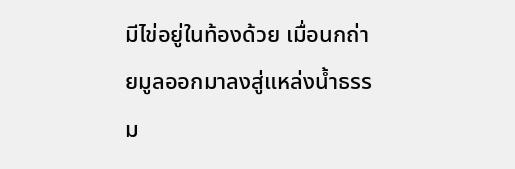มีไข่อยู่ในท้องด้วย เมื่อนกถ่ายมูลออกมาลงสู่แหล่งน้ำธรรม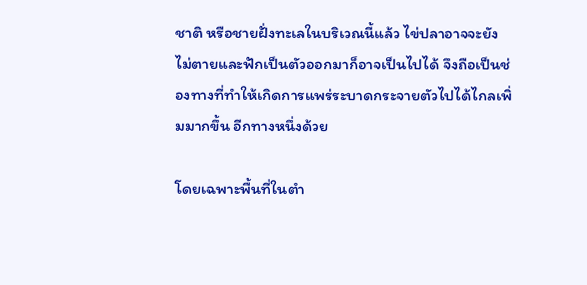ชาติ หรือชายฝั่งทะเลในบริเวณนี้แล้ว ไข่ปลาอาจจะยังไม่ตายและฟักเป็นตัวออกมาก็อาจเป็นไปได้ จึงถือเป็นช่องทางที่ทำให้เกิดการแพร่ระบาดกระจายตัวไปได้ไกลเพิ่มมากขึ้น อีกทางหนึ่งด้วย

โดยเฉพาะพื้นที่ในตำ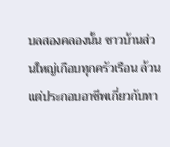บลสองคลองนั้น ชาวบ้านส่วนใหญ่เกือบทุกครัวเรือน ล้วนแต่ประกอบอาชีพเกี่ยวกับทา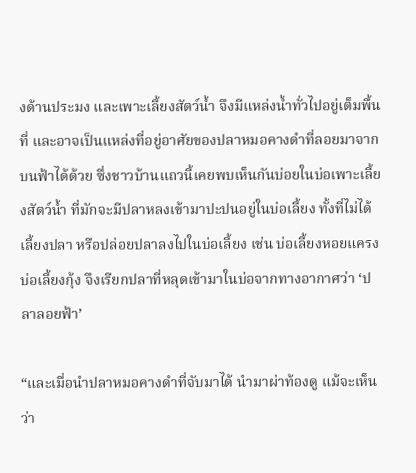งด้านประมง และเพาะเลี้ยงสัตว์น้ำ จึงมีแหล่งน้ำทั่วไปอยู่เต็มพื้นที่ และอาจเป็นแหล่งที่อยู่อาศัยของปลาหมอคางดำที่ลอยมาจากบนฟ้าได้ด้วย ซึ่งชาวบ้านแถวนี้เคยพบเห็นกันบ่อยในบ่อเพาะเลี้ยงสัตว์น้ำ ที่มักจะมีปลาหลงเข้ามาปะปนอยู่ในบ่อเลี้ยง ทั้งที่ไม่ได้เลี้ยงปลา หรือปล่อยปลาลงไปในบ่อเลี้ยง เช่น บ่อเลี้ยงหอยแครง บ่อเลี้ยงกุ้ง จึงเรียกปลาที่หลุดเข้ามาในบ่อจากทางอากาศว่า ‘ปลาลอยฟ้า’

“และเมื่อนำปลาหมอคางดำที่จับมาได้ นำมาผ่าท้องดู แม้จะเห็นว่า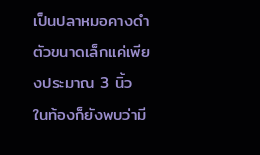เป็นปลาหมอคางดำตัวขนาดเล็กแค่เพียงประมาณ 3 นิ้ว ในท้องก็ยังพบว่ามี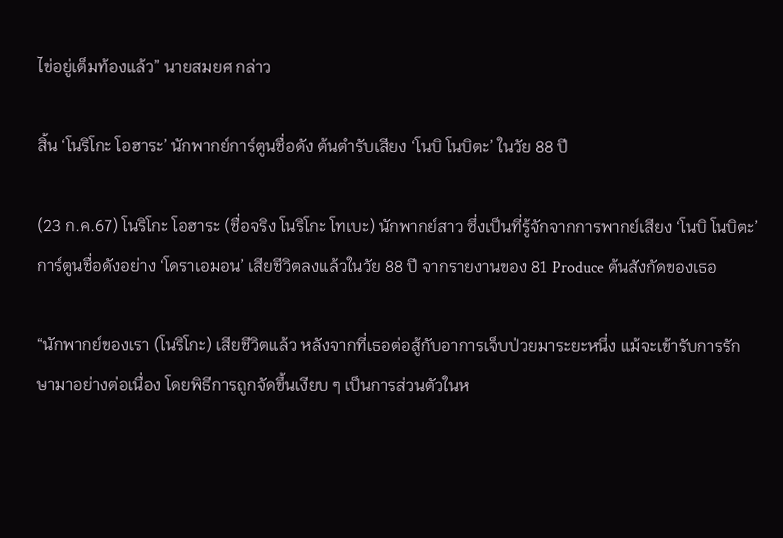ไข่อยู่เต็มท้องแล้ว” นายสมยศ กล่าว

สิ้น ‘โนริโกะ โอฮาระ’ นักพากย์การ์ตูนชื่อดัง ต้นตำรับเสียง ‘โนบิ โนบิตะ’ ในวัย 88 ปี

(23 ก.ค.67) โนริโกะ โอฮาระ (ชื่อจริง โนริโกะ โทเบะ) นักพากย์สาว ซึ่งเป็นที่รู้จักจากการพากย์เสียง ‘โนบิ โนบิตะ’ การ์ตูนชื่อดังอย่าง ‘โดราเอมอน’ เสียชีวิตลงแล้วในวัย 88 ปี จากรายงานของ 81 Produce ต้นสังกัดของเธอ

“นักพากย์ของเรา (โนริโกะ) เสียชีวิตแล้ว หลังจากที่เธอต่อสู้กับอาการเจ็บป่วยมาระยะหนึ่ง แม้จะเข้ารับการรักษามาอย่างต่อเนื่อง โดยพิธีการถูกจัดขึ้นเงียบ ๆ เป็นการส่วนตัวในห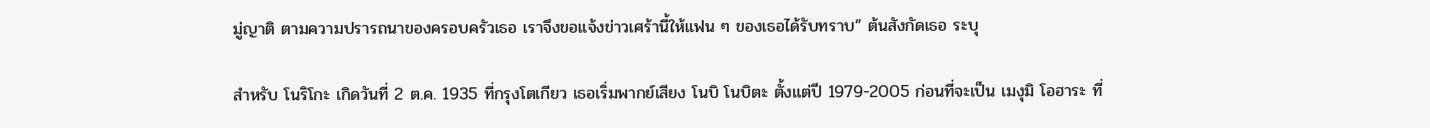มู่ญาติ ตามความปรารถนาของครอบครัวเธอ เราจึงขอแจ้งข่าวเศร้านี้ให้แฟน ๆ ของเธอได้รับทราบ” ต้นสังกัดเธอ ระบุ

สำหรับ โนริโกะ เกิดวันที่ 2 ต.ค. 1935 ที่กรุงโตเกียว เธอเริ่มพากย์เสียง โนบิ โนบิตะ ตั้งแต่ปี 1979-2005 ก่อนที่จะเป็น เมงุมิ โอฮาระ ที่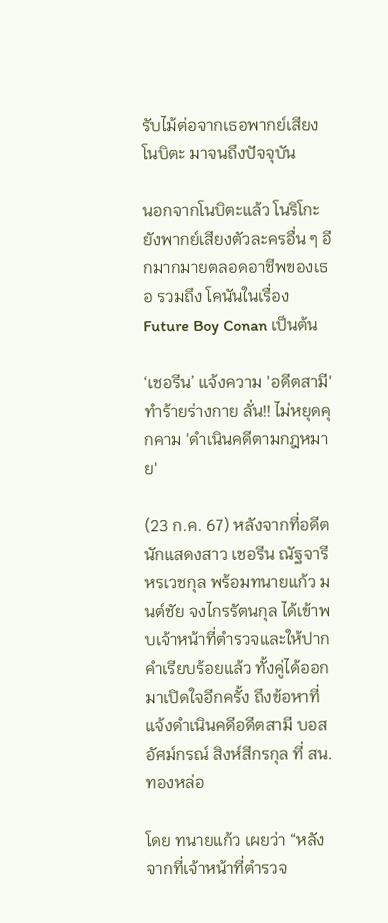รับไม้ต่อจากเธอพากย์เสียง โนบิตะ มาจนถึงปัจจุบัน

นอกจากโนบิตะแล้ว โนริโกะ ยังพากย์เสียงตัวละครอื่น ๆ อีกมากมายตลอดอาชีพของเธอ รวมถึง โคนันในเรื่อง Future Boy Conan เป็นต้น

‘เชอรีน’ แจ้งความ 'อดีตสามี' ทำร้ายร่างกาย ลั่น!! ไม่หยุดคุกคาม 'ดำเนินคดีตามกฎหมาย'

(23 ก.ค. 67) หลังจากที่อดีตนักแสดงสาว เชอรีน ณัฐจารี หรเวชกุล พร้อมทนายแก้ว มนต์ชัย จงไกรรัตนกุล ได้เข้าพบเจ้าหน้าที่ตำรวจและให้ปากคำเรียบร้อยแล้ว ทั้งคู่ได้ออกมาเปิดใจอีกครั้ง ถึงข้อหาที่แจ้งดำเนินคดีอดีตสามี บอส อัศม์กรณ์ สิงห์สีกรกุล ที่ สน.ทองหล่อ

โดย ทนายแก้ว เผยว่า “หลังจากที่เจ้าหน้าที่ตำรวจ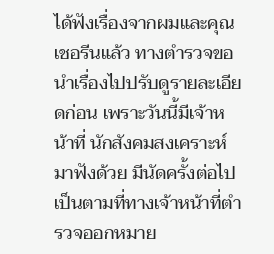ได้ฟังเรื่องจากผมและคุณเชอรีนแล้ว ทางตำรวจขอนำเรื่องไปปรับดูรายละเอียดก่อน เพราะวันนี้มีเจ้าหน้าที่ นักสังคมสงเคราะห์มาฟังด้วย มีนัดครั้งต่อไป เป็นตามที่ทางเจ้าหน้าที่ตำรวจออกหมาย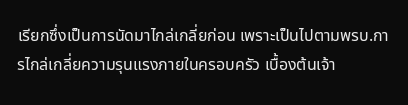เรียกซึ่งเป็นการนัดมาไกล่เกลี่ยก่อน เพราะเป็นไปตามพรบ.การไกล่เกลี่ยความรุนแรงภายในครอบครัว เบื้องต้นเจ้า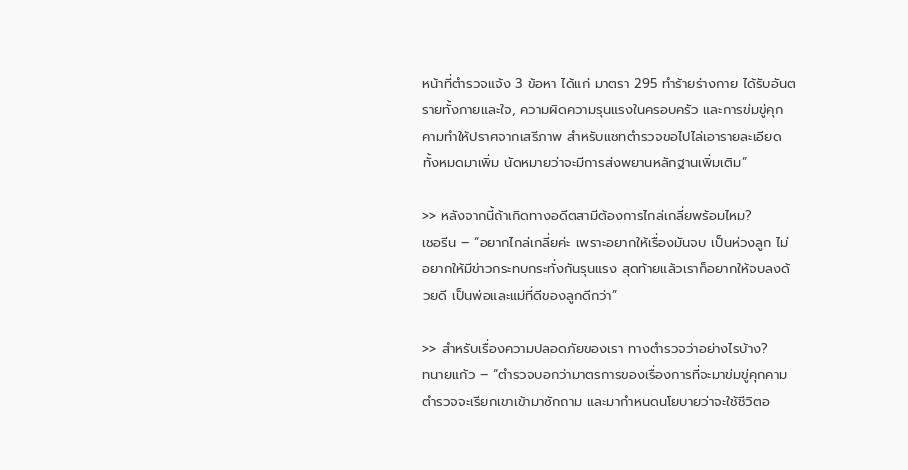หน้าที่ตำรวจแจ้ง 3 ข้อหา ได้แก่ มาตรา 295 ทำร้ายร่างกาย ได้รับอันตรายทั้งกายและใจ, ความผิดความรุนแรงในครอบครัว และการข่มขู่คุกคามทำให้ปราศจากเสรีภาพ สำหรับแชทตำรวจขอไปไล่เอารายละเอียดทั้งหมดมาเพิ่ม นัดหมายว่าจะมีการส่งพยานหลักฐานเพิ่มเติม”

>> หลังจากนี้ถ้าเกิดทางอดีตสามีต้องการไกล่เกลี่ยพร้อมไหม?
เชอรีน – “อยากไกล่เกลี่ยค่ะ เพราะอยากให้เรื่องมันจบ เป็นห่วงลูก ไม่อยากให้มีข่าวกระทบกระทั่งกันรุนแรง สุดท้ายแล้วเราก็อยากให้จบลงด้วยดี เป็นพ่อและแม่ที่ดีของลูกดีกว่า”

>> สำหรับเรื่องความปลอดภัยของเรา ทางตำรวจว่าอย่างไรบ้าง?
ทนายแก้ว – “ตำรวจบอกว่ามาตรการของเรื่องการที่จะมาข่มขู่คุกคาม ตำรวจจะเรียกเขาเข้ามาซักถาม และมากำหนดนโยบายว่าจะใช้ชีวิตอ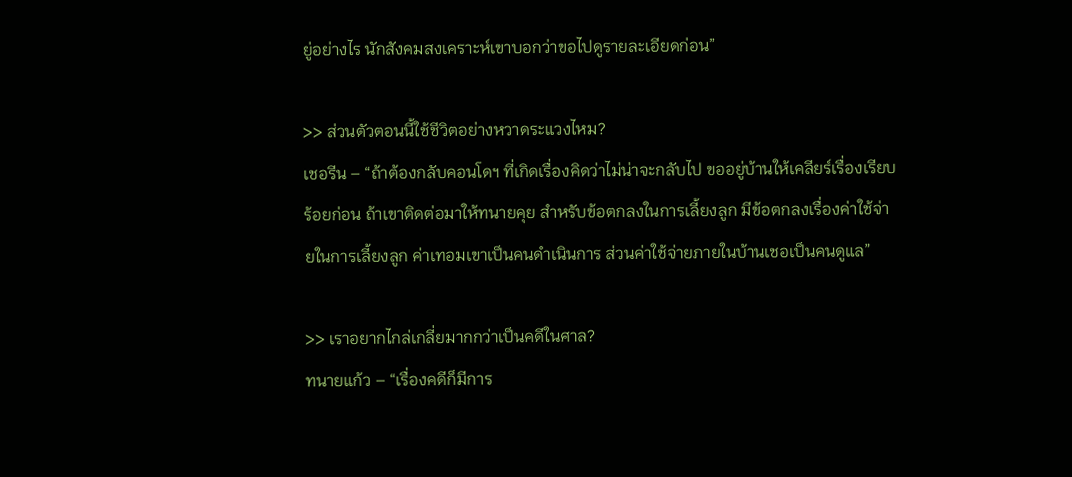ยู่อย่างไร นักสังคมสงเคราะห์เขาบอกว่าขอไปดูรายละเอียดก่อน”

>> ส่วนตัวตอนนี้ใช้ชีวิตอย่างหวาดระแวงไหม?
เชอรีน – “ถ้าต้องกลับคอนโดฯ ที่เกิดเรื่องคิดว่าไม่น่าจะกลับไป ขออยู่บ้านให้เคลียร์เรื่องเรียบร้อยก่อน ถ้าเขาติดต่อมาให้ทนายคุย สำหรับข้อตกลงในการเลี้ยงลูก มีข้อตกลงเรื่องค่าใช้จ่ายในการเลี้ยงลูก ค่าเทอมเขาเป็นคนดำเนินการ ส่วนค่าใช้จ่ายภายในบ้านเชอเป็นคนดูแล”

>> เราอยากไกล่เกลี่ยมากกว่าเป็นคดีในศาล?
ทนายแก้ว – “เรื่องคดีก็มีการ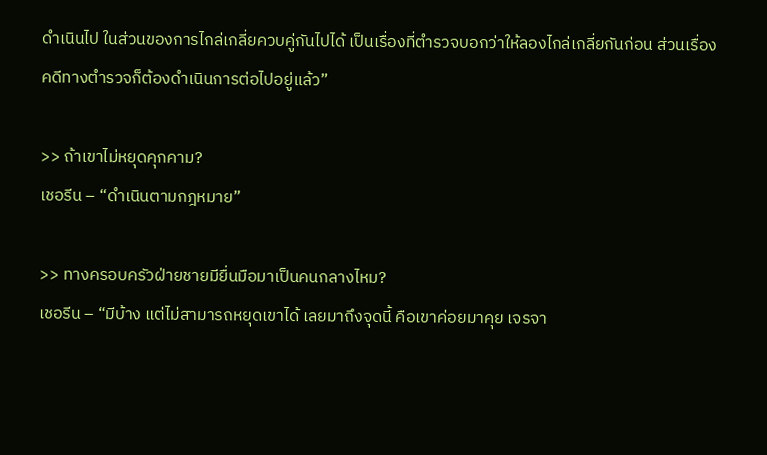ดำเนินไป ในส่วนของการไกล่เกลี่ยควบคู่กันไปได้ เป็นเรื่องที่ตำรวจบอกว่าให้ลองไกล่เกลี่ยกันก่อน ส่วนเรื่องคดีทางตำรวจก็ต้องดำเนินการต่อไปอยู่แล้ว”

>> ถ้าเขาไม่หยุดคุกคาม?
เชอรีน – “ดำเนินตามกฎหมาย”

>> ทางครอบครัวฝ่ายชายมียื่นมือมาเป็นคนกลางไหม?
เชอรีน – “มีบ้าง แต่ไม่สามารถหยุดเขาได้ เลยมาถึงจุดนี้ คือเขาค่อยมาคุย เจรจา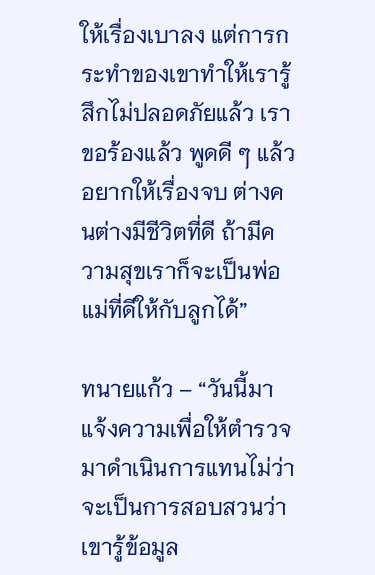ให้เรื่องเบาลง แต่การกระทำของเขาทำให้เรารู้สึกไม่ปลอดภัยแล้ว เราขอร้องแล้ว พูดดี ๆ แล้ว อยากให้เรื่องจบ ต่างคนต่างมีชีวิตที่ดี ถ้ามีความสุขเราก็จะเป็นพ่อแม่ที่ดีให้กับลูกได้”

ทนายแก้ว – “วันนี้มาแจ้งความเพื่อให้ตำรวจมาดำเนินการแทนไม่ว่าจะเป็นการสอบสวนว่าเขารู้ข้อมูล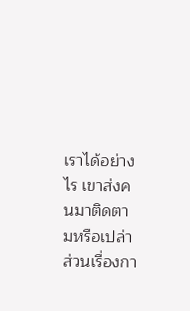เราได้อย่างไร เขาส่งคนมาติดตามหรือเปล่า ส่วนเรื่องกา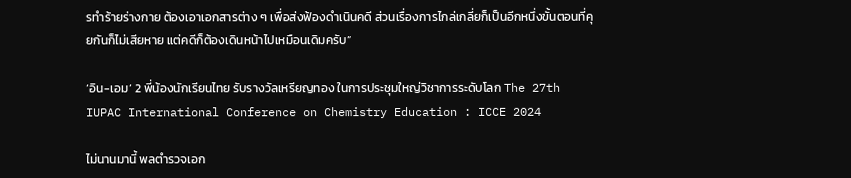รทำร้ายร่างกาย ต้องเอาเอกสารต่าง ๆ เพื่อส่งฟ้องดำเนินคดี ส่วนเรื่องการไกล่เกลี่ยก็เป็นอีกหนึ่งขั้นตอนที่คุยกันก็ไม่เสียหาย แต่คดีก็ต้องเดินหน้าไปเหมือนเดิมครับ”

‘อิน-เอม’ 2 พี่น้องนักเรียนไทย รับรางวัลเหรียญทอง ในการประชุมใหญ่วิชาการระดับโลก The 27th IUPAC International Conference on Chemistry Education : ICCE 2024

ไม่นานมานี้ พลตำรวจเอก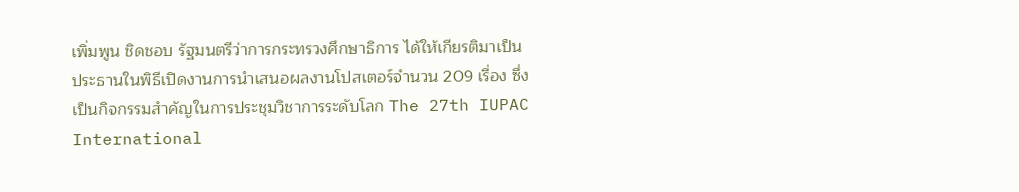เพิ่มพูน ชิดชอบ รัฐมนตรีว่าการกระทรวงศึกษาธิการ ได้ให้เกียรติมาเป็นประธานในพิธีเปิดงานการนำเสนอผลงานโปสเตอร์จำนวน 209 เรื่อง ซึ่งเป็นกิจกรรมสำคัญในการประชุมวิชาการระดับโลก The 27th IUPAC International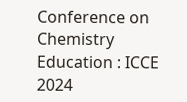Conference on Chemistry Education : ICCE 2024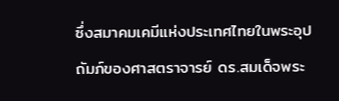ซึ่งสมาคมเคมีแห่งประเทศไทยในพระอุปถัมภ์ของศาสตราจารย์ ดร.สมเด็จพระ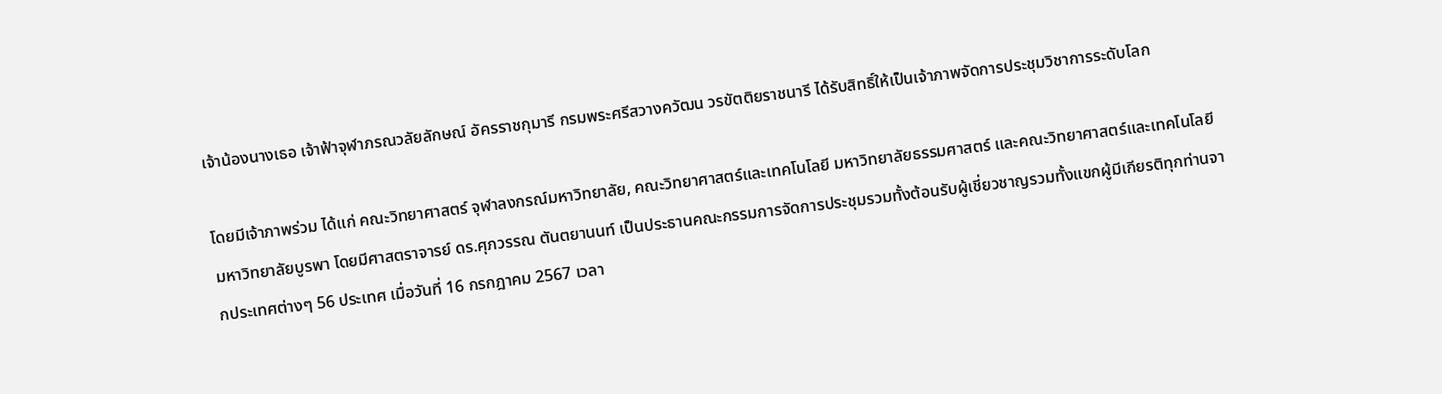เจ้าน้องนางเธอ เจ้าฟ้าจุฬาภรณวลัยลักษณ์ อัครราชกุมารี กรมพระศรีสวางควัฒน วรขัตติยราชนารี ได้รับสิทธิ์ให้เป็นเจ้าภาพจัดการประชุมวิชาการระดับโลก

โดยมีเจ้าภาพร่วม ได้แก่ คณะวิทยาศาสตร์ จุฬาลงกรณ์มหาวิทยาลัย, คณะวิทยาศาสตร์และเทคโนโลยี มหาวิทยาลัยธรรมศาสตร์ และคณะวิทยาศาสตร์และเทคโนโลยี มหาวิทยาลัยบูรพา โดยมีศาสตราจารย์ ดร.ศุภวรรณ ตันตยานนท์ เป็นประธานคณะกรรมการจัดการประชุมรวมทั้งต้อนรับผู้เชี่ยวชาญรวมทั้งแขกผู้มีเกียรติทุกท่านจากประเทศต่างๆ 56 ประเทศ เมื่อวันที่ 16 กรกฎาคม 2567 เวลา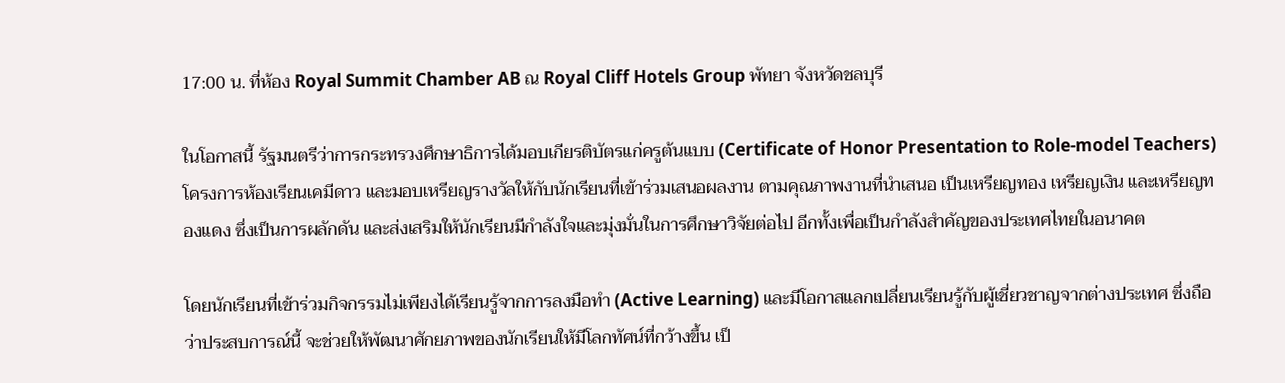17:00 น. ที่ห้อง Royal Summit Chamber AB ณ Royal Cliff Hotels Group พัทยา จังหวัดชลบุรี

ในโอกาสนี้ รัฐมนตรีว่าการกระทรวงศึกษาธิการได้มอบเกียรติบัตรแก่ครูต้นแบบ (Certificate of Honor Presentation to Role-model Teachers) โครงการห้องเรียนเคมีดาว และมอบเหรียญรางวัลให้กับนักเรียนที่เข้าร่วมเสนอผลงาน ตามคุณภาพงานที่นำเสนอ เป็นเหรียญทอง เหรียญเงิน และเหรียญทองแดง ซึ่งเป็นการผลักดัน และส่งเสริมให้นักเรียนมีกำลังใจและมุ่งมั่นในการศึกษาวิจัยต่อไป อีกทั้งเพื่อเป็นกำลังสำคัญของประเทศไทยในอนาคต

โดยนักเรียนที่เข้าร่วมกิจกรรมไม่เพียงได้เรียนรู้จากการลงมือทำ (Active Learning) และมีโอกาสแลกเปลี่ยนเรียนรู้กับผู้เชี่ยวชาญจากต่างประเทศ ซึ่งถือว่าประสบการณ์นี้ จะช่วยให้พัฒนาศักยภาพของนักเรียนให้มีโลกทัศน์ที่กว้างขึ้น เป็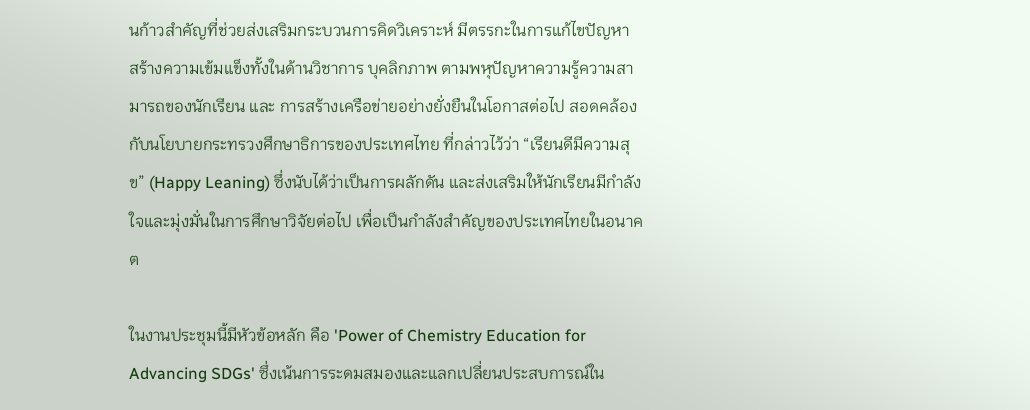นก้าวสำคัญที่ช่วยส่งเสริมกระบวนการคิดวิเคราะห์ มีตรรกะในการแก้ไขปัญหา สร้างความเข้มแข็งทั้งในด้านวิชาการ บุคลิกภาพ ตามพหุปัญหาความรู้ความสามารถของนักเรียน และ การสร้างเครือข่ายอย่างยั่งยืนในโอกาสต่อไป สอดคล้องกับนโยบายกระทรวงศึกษาธิการของประเทศไทย ที่กล่าวไว้ว่า “เรียนดีมีความสุข” (Happy Leaning) ซึ่งนับได้ว่าเป็นการผลักดัน และส่งเสริมให้นักเรียนมีกำลังใจและมุ่งมั่นในการศึกษาวิจัยต่อไป เพื่อเป็นกำลังสำคัญของประเทศไทยในอนาคต

ในงานประชุมนี้มีหัวข้อหลัก คือ 'Power of Chemistry Education for Advancing SDGs' ซึ่งเน้นการระดมสมองและแลกเปลี่ยนประสบการณ์ใน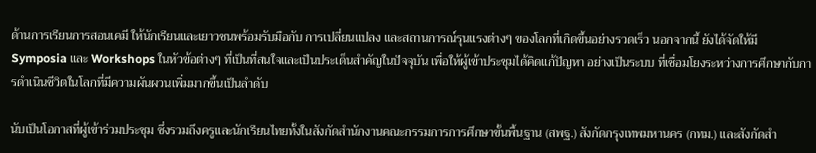ด้านการเรียนการสอนเคมี ให้นักเรียนและเยาวชนพร้อมรับมือกับ การเปลี่ยนแปลง และสถานการณ์รุนแรงต่างๆ ของโลกที่เกิดขึ้นอย่างรวดเร็ว นอกจากนี้ ยังได้จัดให้มี Symposia และ Workshops ในหัวข้อต่างๆ ที่เป็นที่สนใจและเป็นประเด็นสำคัญในปัจจุบัน เพื่อให้ผู้เข้าประชุมได้คิดแก้ปัญหา อย่างเป็นระบบ ที่เชื่อมโยงระหว่างการศึกษากับการดำเนินชีวิตในโลกที่มีความผันผวนเพิ่มมากขึ้นเป็นลำดับ

นับเป็นโอกาสที่ผู้เข้าร่วมประชุม ซึ่งรวมถึงครูและนักเรียนไทยทั้งในสังกัดสำนักงานคณะกรรมการการศึกษาขั้นพื้นฐาน (สพฐ.) สังกัดกรุงเทพมหานคร (กทม.) และสังกัดสำ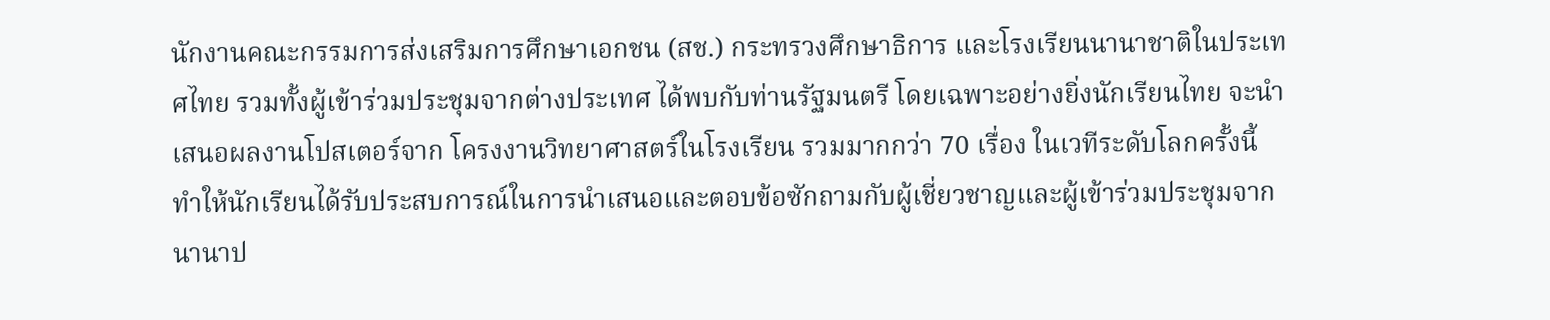นักงานคณะกรรมการส่งเสริมการศึกษาเอกชน (สช.) กระทรวงศึกษาธิการ และโรงเรียนนานาชาติในประเทศไทย รวมทั้งผู้เข้าร่วมประชุมจากต่างประเทศ ได้พบกับท่านรัฐมนตรี โดยเฉพาะอย่างยิ่งนักเรียนไทย จะนำเสนอผลงานโปสเตอร์จาก โครงงานวิทยาศาสตร์ในโรงเรียน รวมมากกว่า 70 เรื่อง ในเวทีระดับโลกครั้งนี้ ทำให้นักเรียนได้รับประสบการณ์ในการนำเสนอและตอบข้อซักถามกับผู้เชี่ยวชาญและผู้เข้าร่วมประชุมจากนานาป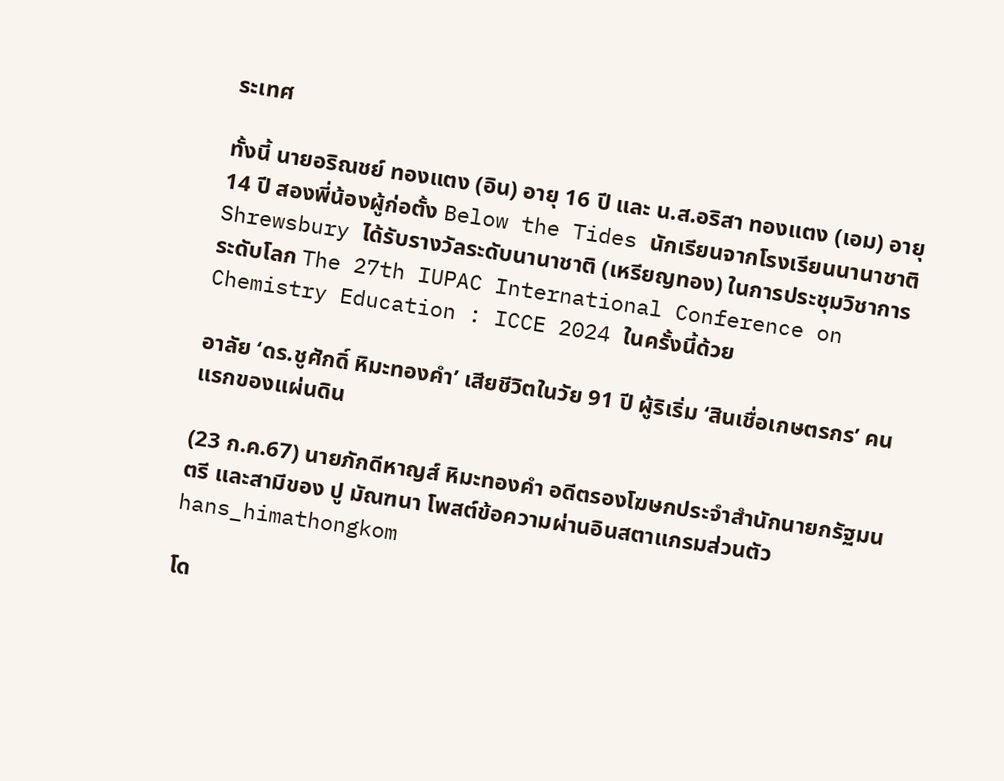ระเทศ

ทั้งนี้ นายอริณชย์ ทองแตง (อิน) อายุ 16 ปี และ น.ส.อริสา ทองแตง (เอม) อายุ 14 ปี สองพี่น้องผู้ก่อตั้ง Below the Tides นักเรียนจากโรงเรียนนานาชาติ Shrewsbury ได้รับรางวัลระดับนานาชาติ (เหรียญทอง) ในการประชุมวิชาการระดับโลก The 27th IUPAC International Conference on Chemistry Education : ICCE 2024 ในครั้งนี้ด้วย

อาลัย ‘ดร.ชูศักดิ์ หิมะทองคำ’ เสียชีวิตในวัย 91 ปี ผู้ริเริ่ม ‘สินเชื่อเกษตรกร’ คนแรกของแผ่นดิน

(23 ก.ค.67) นายภักดีหาญส์ หิมะทองคำ อดีตรองโฆษกประจำสำนักนายกรัฐมนตรี และสามีของ ปู มัณฑนา โพสต์ข้อความผ่านอินสตาแกรมส่วนตัว hans_himathongkom

โด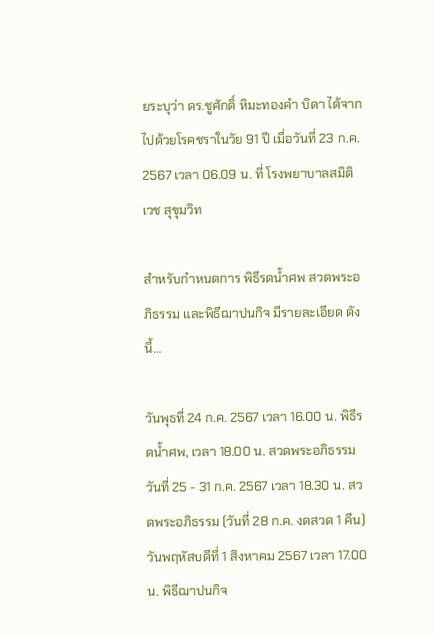ยระบุว่า ดร.ชูศักดิ์ หิมะทองคำ บิดา ได้จากไปด้วยโรคชราในวัย 91 ปี เมื่อวันที่ 23 ก.ค. 2567 เวลา 06.09 น. ที่ โรงพยาบาลสมิติเวช สุขุมวิท

สำหรับกำหนดการ พิธีรดน้ำศพ สวดพระอภิธรรม และพิธีฌาปนกิจ มีรายละเอียด ดังนี้…

วันพุธที่ 24 ก.ค. 2567 เวลา 16.00 น. พิธีรดน้ำศพ, เวลา 18.00 น. สวดพระอภิธรรม
วันที่ 25 - 31 ก.ค. 2567 เวลา 18.30 น. สวดพระอภิธรรม (วันที่ 28 ก.ค. งดสวด 1 คืน)
วันพฤหัสบดีที่ 1 สิงหาคม 2567 เวลา 17.00 น. พิธีฌาปนกิจ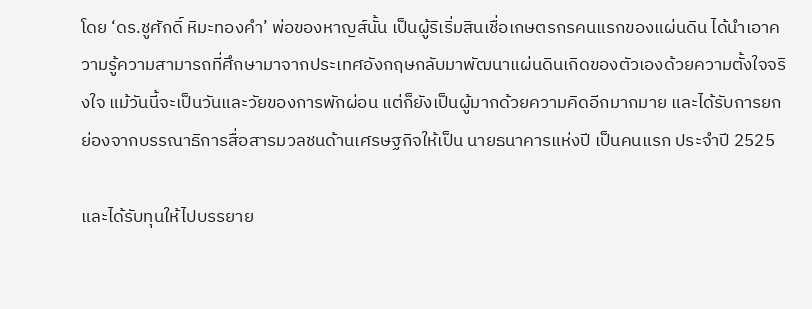โดย ‘ดร.ชูศักดิ์ หิมะทองคำ’ พ่อของหาญส์นั้น เป็นผู้ริเริ่มสินเชื่อเกษตรกรคนแรกของแผ่นดิน ได้นำเอาความรู้ความสามารถที่ศึกษามาจากประเทศอังกฤษกลับมาพัฒนาแผ่นดินเกิดของตัวเองด้วยความตั้งใจจริงใจ แม้วันนี้จะเป็นวันและวัยของการพักผ่อน แต่ก็ยังเป็นผู้มากด้วยความคิดอีกมากมาย และได้รับการยกย่องจากบรรณาธิการสื่อสารมวลชนด้านเศรษฐกิจให้เป็น นายธนาคารแห่งปี เป็นคนแรก ประจำปี 2525

และได้รับทุนให้ไปบรรยาย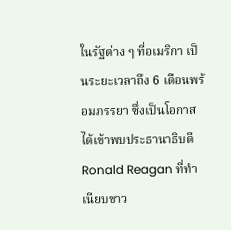ในรัฐต่าง ๆ ที่อเมริกา เป็นระยะเวลาถึง 6 เดือนพร้อมภรรยา ซึ่งเป็นโอกาสได้เข้าพบประธานาธิบดี Ronald Reagan ที่ทำเนียบขาว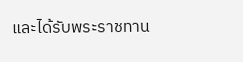และได้รับพระราชทาน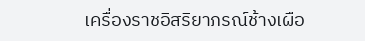เครื่องราชอิสริยาภรณ์ช้างเผือ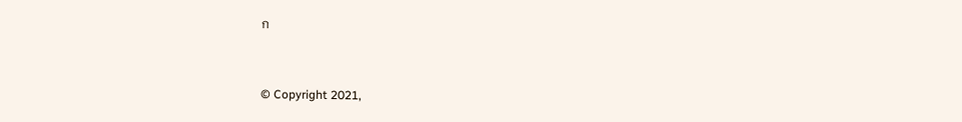ก


© Copyright 2021,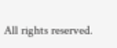All rights reserved.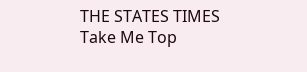THE STATES TIMES
Take Me Top